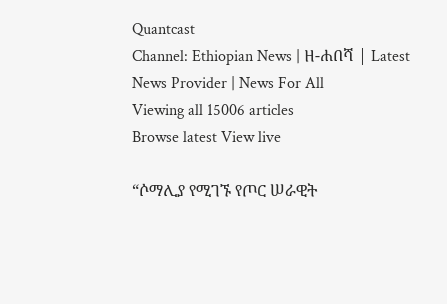Quantcast
Channel: Ethiopian News | ዘ-ሐበሻ | Latest News Provider | News For All
Viewing all 15006 articles
Browse latest View live

“ሶማሊያ የሚገኙ የጦር ሠራዊት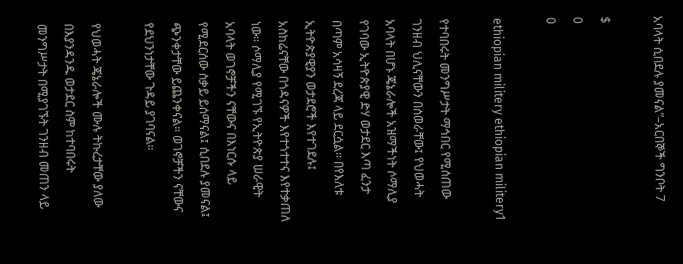አባላት ሲበደሉ ያመናል”–አርበኞች ግንቦት 7

$
0
0

ethiopian militery ethiopian militery1

የተባበሩት መንግሥታት ማኅበር የሚሰጠው ገንዘብ ህሊናቸውን በሰወራቸው፤ የህወሓት አባላት በሆኑ ጄኔራሎች አዝማችነት ሶማሊያ የገባው ኢትዮጵያዊ ድሃ ወታደር እጣ ፈንታ በጣም አሳዛኝ ደረጃ ላይ ደርሷል። በየእለቱ ኢትዮጵያዊያን ወታደሮች እየተገደሉ፤ አስከሬናቸው በጎዳናዎች እየተጎተተና እየተቃጠለ ነው። ሶማሊያ የሚገኙ የኢትዮጵያ ሠራዊት አባላት ወገኖቻችን ናቸውና በእነርሱ ላይ የሚደርሰው ስቃይ ይሰማናል፤ ሲበደሉ ያመናል፤ ጭንቀታቸው ይጨንቀናል። ወገኖቻችን ናቸውና የደህንነታቸው ጉዳይ ያገባናል።

የህወሓት ጄኔራሎች ሙሉ ትኩረታቸው ያለው በእያንዳንዱ ወታደር ስም ከተባበሩት መንግሥታት በሚያገኙት ገንዘብ መጠን ላይ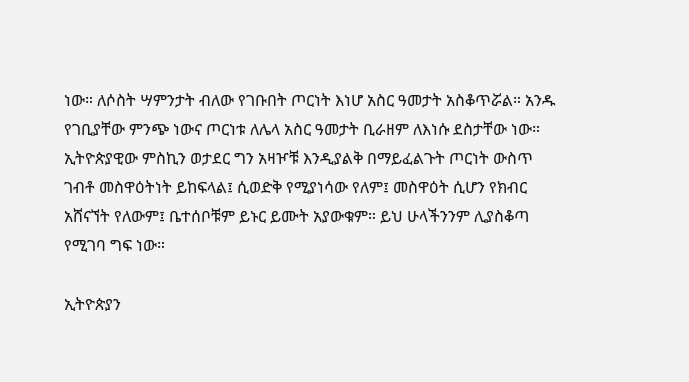ነው። ለሶስት ሣምንታት ብለው የገቡበት ጦርነት እነሆ አስር ዓመታት አስቆጥሯል። አንዱ የገቢያቸው ምንጭ ነውና ጦርነቱ ለሌላ አስር ዓመታት ቢራዘም ለእነሱ ደስታቸው ነው። ኢትዮጵያዊው ምስኪን ወታደር ግን አዛዦቹ እንዲያልቅ በማይፈልጉት ጦርነት ውስጥ ገብቶ መስዋዕትነት ይከፍላል፤ ሲወድቅ የሚያነሳው የለም፤ መስዋዕት ሲሆን የክብር አሸናኘት የለውም፤ ቤተሰቦቹም ይኑር ይሙት አያውቁም። ይህ ሁላችንንም ሊያስቆጣ የሚገባ ግፍ ነው።

ኢትዮጵያን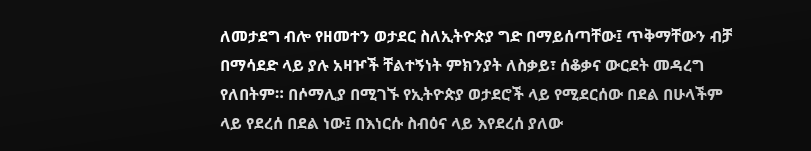ለመታደግ ብሎ የዘመተን ወታደር ስለኢትዮጵያ ግድ በማይሰጣቸው፤ ጥቅማቸውን ብቻ በማሳደድ ላይ ያሉ አዛዦች ቸልተኝነት ምክንያት ለስቃይ፣ ሰቆቃና ውርደት መዳረግ የለበትም። በሶማሊያ በሚገኙ የኢትዮጵያ ወታደሮች ላይ የሚደርሰው በደል በሁላችም ላይ የደረሰ በደል ነው፤ በእነርሱ ስብዕና ላይ እየደረሰ ያለው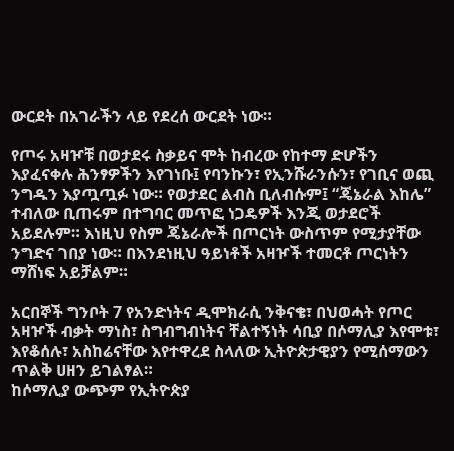ውርደት በአገራችን ላይ የደረሰ ውርደት ነው።

የጦሩ አዛዦቹ በወታደሩ ስቃይና ሞት ከብረው የከተማ ድሆችን እያፈናቀሉ ሕንፃዎችን እየገነቡ፤ የባንኩን፣ የኢንሹራንሱን፣ የገቢና ወጪ ንግዱን እያጧጧፉ ነው። የወታደር ልብስ ቢለብሱም፤ “ጄኔራል እከሌ” ተብለው ቢጠሩም በተግባር መጥፎ ነጋዴዎች እንጂ ወታደሮች አይደሉም። እነዚህ የስም ጄኔራሎች በጦርነት ውስጥም የሚታያቸው ንግድና ገበያ ነው። በእንደነዚህ ዓይነቶች አዛዦች ተመርቶ ጦርነትን ማሸነፍ አይቻልም።

አርበኞች ግንቦት 7 የአንድነትና ዲሞክራሲ ንቅናቄ፣ በህወሓት የጦር አዛዦች ብቃት ማነስ፣ ስግብግብነትና ቸልተኝነት ሳቢያ በሶማሊያ እየሞቱ፣ እየቆሰሉ፣ አስከሬናቸው እየተዋረደ ስላለው ኢትዮጵታዊያን የሚሰማውን ጥልቅ ሀዘን ይገልፃል።
ከሶማሊያ ውጭም የኢትዮጵያ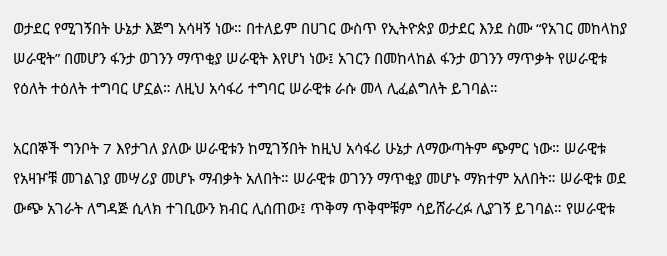ወታደር የሚገኝበት ሁኔታ እጅግ አሳዛኝ ነው። በተለይም በሀገር ውስጥ የኢትዮጵያ ወታደር እንደ ስሙ “የአገር መከላከያ ሠራዊት” በመሆን ፋንታ ወገንን ማጥቂያ ሠራዊት እየሆነ ነው፤ አገርን በመከላከል ፋንታ ወገንን ማጥቃት የሠራዊቱ የዕለት ተዕለት ተግባር ሆኗል። ለዚህ አሳፋሪ ተግባር ሠራዊቱ ራሱ መላ ሊፈልግለት ይገባል።

አርበኞች ግንቦት 7 እየታገለ ያለው ሠራዊቱን ከሚገኝበት ከዚህ አሳፋሪ ሁኔታ ለማውጣትም ጭምር ነው። ሠራዊቱ የአዛዦቹ መገልገያ መሣሪያ መሆኑ ማብቃት አለበት። ሠራዊቱ ወገንን ማጥቂያ መሆኑ ማክተም አለበት። ሠራዊቱ ወደ ውጭ አገራት ለግዳጅ ሲላክ ተገቢውን ክብር ሊሰጠው፤ ጥቅማ ጥቅሞቹም ሳይሸራረፉ ሊያገኝ ይገባል። የሠራዊቱ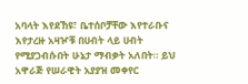አባላት እየደኸዩ፣ ቤተሰቦቻቸው እየተራቡና እየታረዙ አዛዦቹ በሀብት ላይ ሀብት የሚያጋብሱበት ሁኔታ ማብቃት አለበት። ይህ አዋራጅ የሠራዊት አያያዝ መቀየር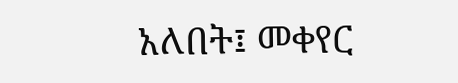አለበት፤ መቀየር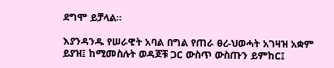ደግሞ ይቻላል።

እያንዳንዱ የሠራዊት አባል በግል የጠራ ፀረ-ህወሓት አገዛዝ አቋም ይያዝ፤ ከሚመስሉት ወዳጆቹ ጋር ውስጥ ውስጡን ይምከር፤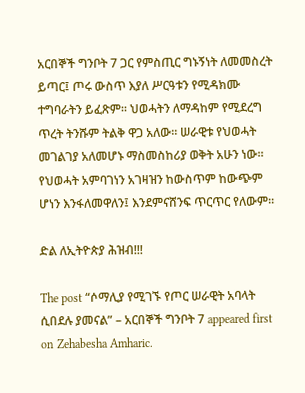አርበኞች ግንቦት 7 ጋር የምስጢር ግኑኝነት ለመመስረት ይጣር፤ ጦሩ ውስጥ እያለ ሥርዓቱን የሚዳክሙ ተግባራትን ይፈጽም። ህወሓትን ለማዳከም የሚደረግ ጥረት ትንሹም ትልቅ ዋጋ አለው። ሠራዊቱ የህወሓት መገልገያ አለመሆኑ ማስመስከሪያ ወቅት አሁን ነው። የህወሓት አምባገነን አገዛዝን ከውስጥም ከውጭም ሆነን እንፋለመዋለን፤ እንደምናሸንፍ ጥርጥር የለውም።

ድል ለኢትዮጵያ ሕዝብ!!!

The post “ሶማሊያ የሚገኙ የጦር ሠራዊት አባላት ሲበደሉ ያመናል” – አርበኞች ግንቦት 7 appeared first on Zehabesha Amharic.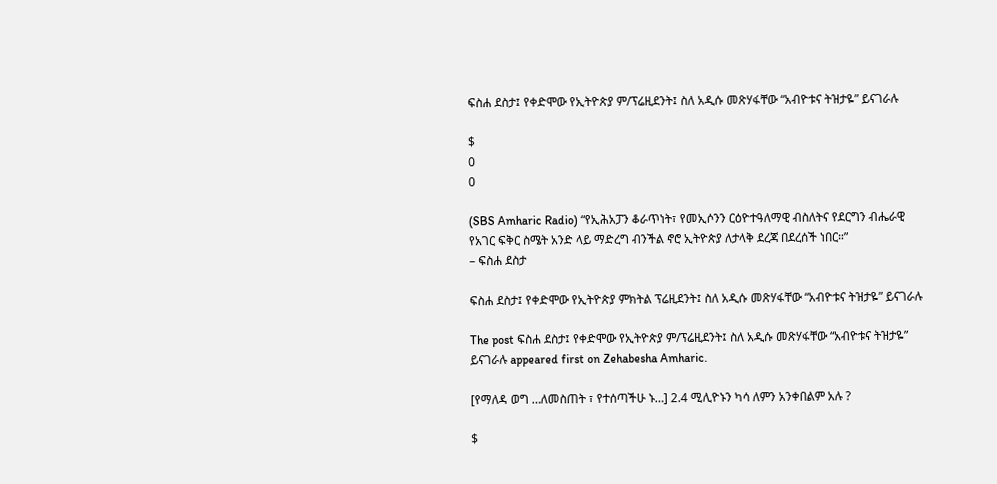ፍስሐ ደስታ፤ የቀድሞው የኢትዮጵያ ም/ፕሬዚደንት፤ ስለ አዲሱ መጽሃፋቸው “አብዮቱና ትዝታዬ” ይናገራሉ

$
0
0

(SBS Amharic Radio) “የኢሕአፓን ቆራጥነት፣ የመኢሶንን ርዕዮተዓለማዊ ብስለትና የደርግን ብሔራዊ የአገር ፍቅር ስሜት አንድ ላይ ማድረግ ብንችል ኖሮ ኢትዮጵያ ለታላቅ ደረጃ በደረሰች ነበር።”
– ፍስሐ ደስታ

ፍስሐ ደስታ፤ የቀድሞው የኢትዮጵያ ምክትል ፕሬዚደንት፤ ስለ አዲሱ መጽሃፋቸው “አብዮቱና ትዝታዬ” ይናገራሉ

The post ፍስሐ ደስታ፤ የቀድሞው የኢትዮጵያ ም/ፕሬዚደንት፤ ስለ አዲሱ መጽሃፋቸው “አብዮቱና ትዝታዬ” ይናገራሉ appeared first on Zehabesha Amharic.

[የማለዳ ወግ …ለመስጠት ፣ የተሰጣችሁ ኑ…] 2.4 ሚሊዮኑን ካሳ ለምን አንቀበልም አሉ ?

$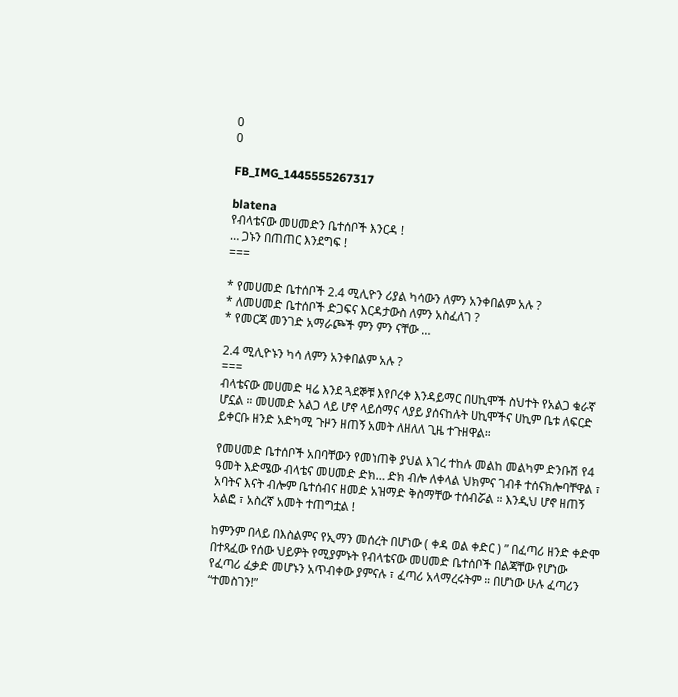0
0

FB_IMG_1445555267317

blatena
የብላቴናው መሀመድን ቤተሰቦች እንርዳ !
… ጋኑን በጠጠር እንደግፍ !
===

* የመሀመድ ቤተሰቦች 2.4 ሚሊዮን ሪያል ካሳውን ለምን አንቀበልም አሉ ?
* ለመሀመድ ቤተሰቦች ድጋፍና እርዳታውስ ለምን አስፈለገ ?
* የመርጃ መንገድ አማራጮች ምን ምን ናቸው …

2.4 ሚሊዮኑን ካሳ ለምን አንቀበልም አሉ ?
===
ብላቴናው መሀመድ ዛሬ እንደ ጓደኞቹ እየቦረቀ እንዳይማር በሀኪሞች ስህተት የአልጋ ቁራኛ ሆኗል ። መሀመድ አልጋ ላይ ሆኖ ላይሰማና ላያይ ያሰናከሉት ሀኪሞችና ሀኪም ቤቱ ለፍርድ ይቀርቡ ዘንድ አድካሚ ጉዞን ዘጠኝ አመት ለዘለለ ጊዜ ተጉዘዋል።

የመሀመድ ቤተሰቦች አበባቸውን የመነጠቅ ያህል እገረ ተከሉ መልከ መልካም ድንቡሽ የ4 ዓመት እድሜው ብላቴና መሀመድ ድክ… ድክ ብሎ ለቀላል ህክምና ገብቶ ተሰናክሎባቸዋል ፣ አባትና እናት ብሎም ቤተሰብና ዘመድ አዝማድ ቅስማቸው ተሰብሯል ። እንዲህ ሆኖ ዘጠኝ አልፎ ፣ አስረኛ አመት ተጠግቷል !

ከምንም በላይ በእስልምና የኢማን መሰረት በሆነው ( ቀዳ ወል ቀድር ) ” በፈጣሪ ዘንድ ቀድሞ በተጻፈው የሰው ህይዎት የሚያምኑት የብላቴናው መሀመድ ቤተሰቦች በልጃቸው የሆነው የፈጣሪ ፈቃድ መሆኑን አጥብቀው ያምናሉ ፣ ፈጣሪ አላማረሩትም ። በሆነው ሁሉ ፈጣሪን “ተመስገን!”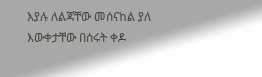እያሉ ለልጃቸው መሰናከል ያለ እውቀታቸው በሰሩት ቀዶ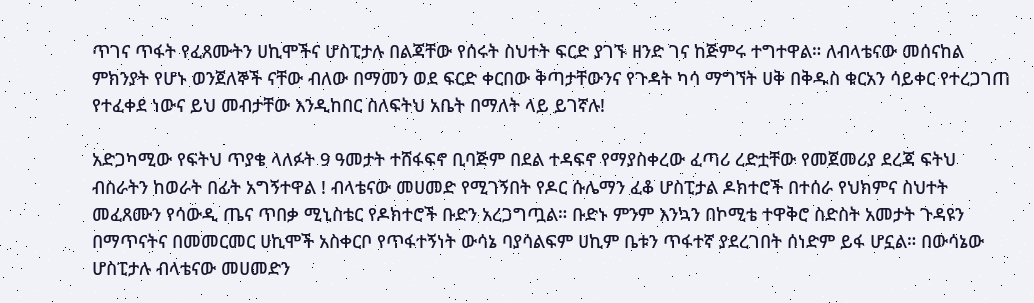ጥገና ጥፋት የፈጸሙትን ሀኪሞችና ሆስፒታሉ በልጃቸው የሰሩት ስህተት ፍርድ ያገኙ ዘንድ ገና ከጅምሩ ተግተዋል። ለብላቴናው መሰናከል ምክንያት የሆኑ ወንጀለኞች ናቸው ብለው በማመን ወደ ፍርድ ቀርበው ቅጣታቸውንና የጉዳት ካሳ ማግኘት ሀቅ በቅዱስ ቁርአን ሳይቀር የተረጋገጠ የተፈቀደ ነውና ይህ መብታቸው እንዲከበር ስለፍትህ አቤት በማለት ላይ ይገኛሉ!

አድጋካሚው የፍትህ ጥያቄ ላለፉት 9 ዓመታት ተሸፋፍኖ ቢባጅም በደል ተዳፍኖ የማያስቀረው ፈጣሪ ረድቷቸው የመጀመሪያ ደረጃ ፍትህ ብስራትን ከወራት በፊት አግኝተዋል ! ብላቴናው መሀመድ የሚገኝበት የዶር ሱሌማን ፈቆ ሆስፒታል ዶክተሮች በተሰራ የህክምና ስህተት መፈጸሙን የሳውዲ ጤና ጥበቃ ሚኒስቴር የዶክተሮች ቡድን አረጋግጧል። ቡድኑ ምንም እንኳን በኮሚቴ ተዋቅሮ ስድስት አመታት ጉዳዩን በማጥናትና በመመርመር ሀኪሞች አስቀርቦ የጥፋተኝነት ውሳኔ ባያሳልፍም ሀኪም ቤቱን ጥፋተኛ ያደረገበት ሰነድም ይፋ ሆኗል። በውሳኔው ሆስፒታሉ ብላቴናው መሀመድን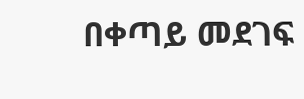በቀጣይ መደገፍ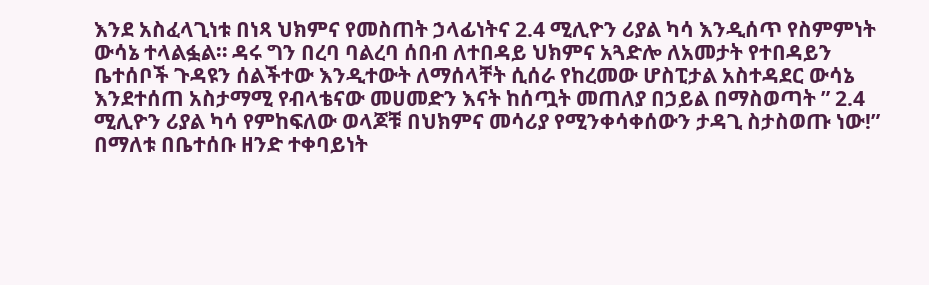እንደ አስፈላጊነቱ በነጻ ህክምና የመስጠት ኃላፊነትና 2.4 ሚሊዮን ሪያል ካሳ እንዲሰጥ የስምምነት ውሳኔ ተላልፏል። ዳሩ ግን በረባ ባልረባ ሰበብ ለተበዳይ ህክምና አጓድሎ ለአመታት የተበዳይን ቤተሰቦች ጉዳዩን ሰልችተው እንዲተውት ለማሰላቸት ሲሰራ የከረመው ሆስፒታል አስተዳደር ውሳኔ እንደተሰጠ አስታማሚ የብላቴናው መሀመድን እናት ከሰጧት መጠለያ በኃይል በማስወጣት ” 2.4 ሚሊዮን ሪያል ካሳ የምከፍለው ወላጆቹ በህክምና መሳሪያ የሚንቀሳቀሰውን ታዳጊ ስታስወጡ ነው!” በማለቱ በቤተሰቡ ዘንድ ተቀባይነት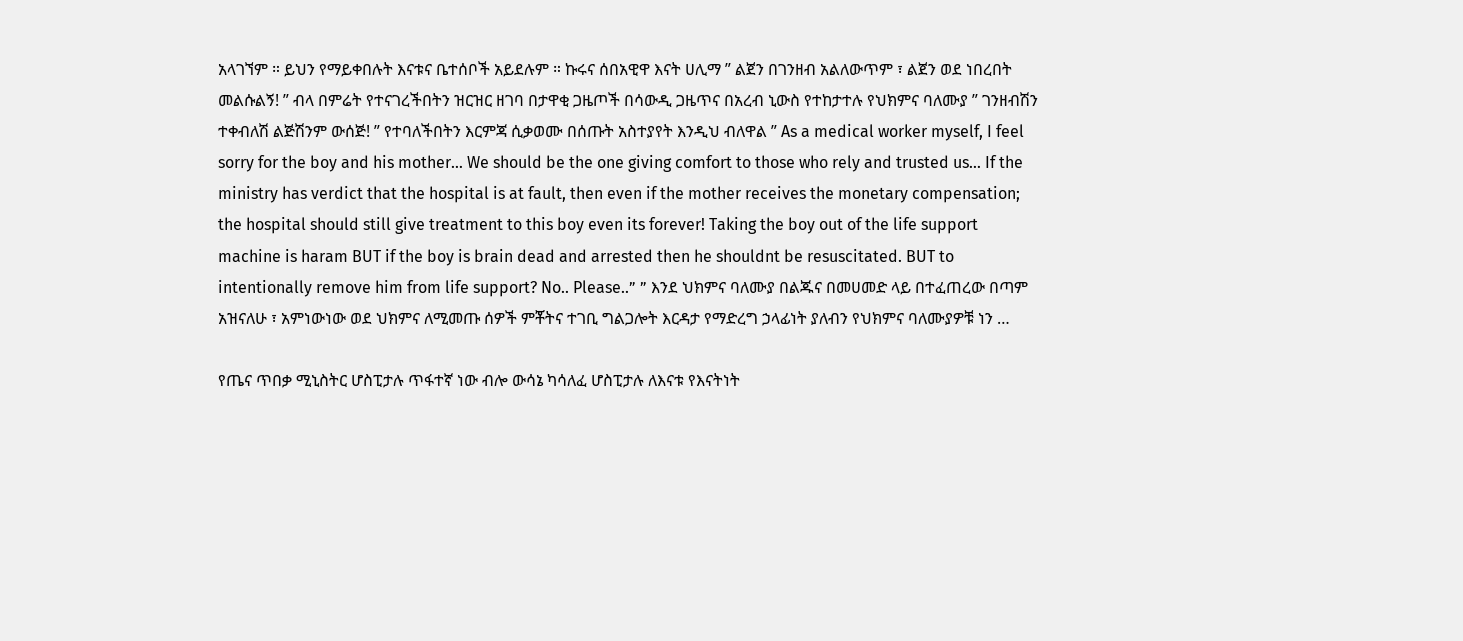አላገኘም ። ይህን የማይቀበሉት እናቱና ቤተሰቦች አይደሉም ። ኩሩና ሰበአዊዋ እናት ሀሊማ ” ልጀን በገንዘብ አልለውጥም ፣ ልጀን ወደ ነበረበት መልሱልኝ! ” ብላ በምሬት የተናገረችበትን ዝርዝር ዘገባ በታዋቂ ጋዜጦች በሳውዲ ጋዜጥና በአረብ ኒውስ የተከታተሉ የህክምና ባለሙያ ” ገንዘብሽን ተቀብለሽ ልጅሽንም ውሰጅ! ” የተባለችበትን እርምጃ ሲቃወሙ በሰጡት አስተያየት እንዲህ ብለዋል ” As a medical worker myself, I feel sorry for the boy and his mother… We should be the one giving comfort to those who rely and trusted us… If the ministry has verdict that the hospital is at fault, then even if the mother receives the monetary compensation; the hospital should still give treatment to this boy even its forever! Taking the boy out of the life support machine is haram BUT if the boy is brain dead and arrested then he shouldnt be resuscitated. BUT to intentionally remove him from life support? No.. Please..” ” እንደ ህክምና ባለሙያ በልጁና በመሀመድ ላይ በተፈጠረው በጣም አዝናለሁ ፣ አምነውነው ወደ ህክምና ለሚመጡ ሰዎች ምቾትና ተገቢ ግልጋሎት እርዳታ የማድረግ ኃላፊነት ያለብን የህክምና ባለሙያዎቹ ነን …

የጤና ጥበቃ ሚኒስትር ሆስፒታሉ ጥፋተኛ ነው ብሎ ውሳኔ ካሳለፈ ሆስፒታሉ ለእናቱ የእናትነት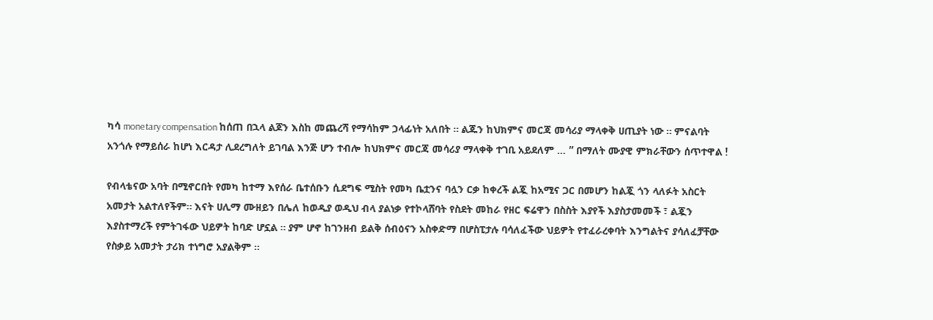ካሳ monetary compensation ከሰጠ በኋላ ልጆን እስከ መጨረሻ የማሳከም ኃላፊነት አለበት ። ልጁን ከህክምና መርጃ መሳሪያ ማላቀቅ ሀጢያት ነው ። ምናልባት አንጎሉ የማይሰራ ከሆነ እርዳታ ሊደረግለት ይገባል እንጅ ሆን ተብሎ ከህክምና መርጃ መሳሪያ ማላቀቅ ተገቢ አይደለም … ” በማለት ሙያዊ ምክራቸውን ሰጥተዋል !

የብላቴናው አባት በሚኖርበት የመካ ከተማ እየሰራ ቤተሰቡን ሲደግፍ ሚስት የመካ ቤቷንና ባሏን ርቃ ከቀረች ልጇ ከአሚና ጋር በመሆን ከልጇ ጎን ላለፉት አስርት አመታት አልተለየችም። እናት ሀሊማ ሙዘይን በሌለ ከወዲያ ወዲህ ብላ ያልነቃ የተኮላሸባት የስደት መከራ የዘር ፍሬዋን በስስት እያየች እያስታመመች ፣ ልጇን እያስተማረች የምትገፋው ህይዎት ከባድ ሆኗል ። ያም ሆኖ ከገንዘብ ይልቅ ሰብዕናን አስቀድማ በሆስፒታሉ ባሳለፈችው ህይዎት የተፈራረቀባት እንግልትና ያሳለፈቻቸው የስቃይ አመታት ታሪክ ተነግሮ አያልቅም ።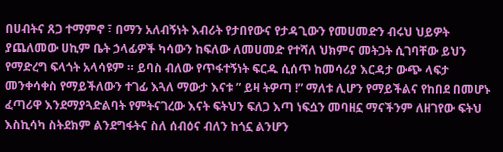በሀብትና ጸጋ ተማምኖ ፣ በማን አለብኝነት እብሪት የታበየውና የታዳጊውን የመሀመድን ብሩህ ህይዎት ያጨለመው ሀኪም ቤት ኃላፊዎች ካሳውን ከፍለው ለመሀመድ የተሻለ ህክምና መትጋት ሲገባቸው ይህን የማድረግ ፍላጎት አላሳዩም ። ይባስ ብለው የጥፋተኝነት ፍርዱ ሲሰጥ ከመሳሪያ እርዳታ ውጭ ላፍታ መንቀሳቀስ የማይችለውን ተገፊ እጓለ ማውታ እናቱ ” ይዛ ትዎጣ !” ማለቱ ሊሆን የማይችልና የከበደ በመሆኑ ፈጣሪዋ እንደማያጓድልባት የምትናገረው እናት ፍትህን ፍለጋ እጣ ነፍሷን መባዘኗ ማናችንም ለዘገየው ፍትህ እስኪሳካ ስትደክም ልንደግፋትና ስለ ሰብዕና ብለን ከጎኗ ልንሆን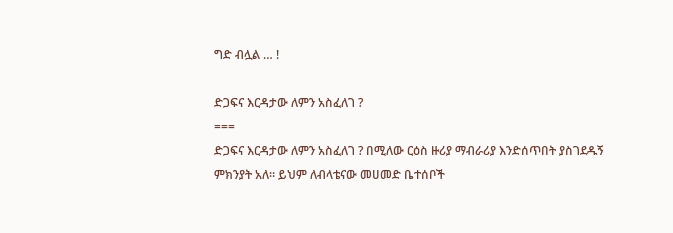ግድ ብሏል … !

ድጋፍና እርዳታው ለምን አስፈለገ ?
===
ድጋፍና እርዳታው ለምን አስፈለገ ? በሚለው ርዕስ ዙሪያ ማብራሪያ እንድሰጥበት ያስገደዱኝ ምክንያት አለ። ይህም ለብላቴናው መሀመድ ቤተሰቦች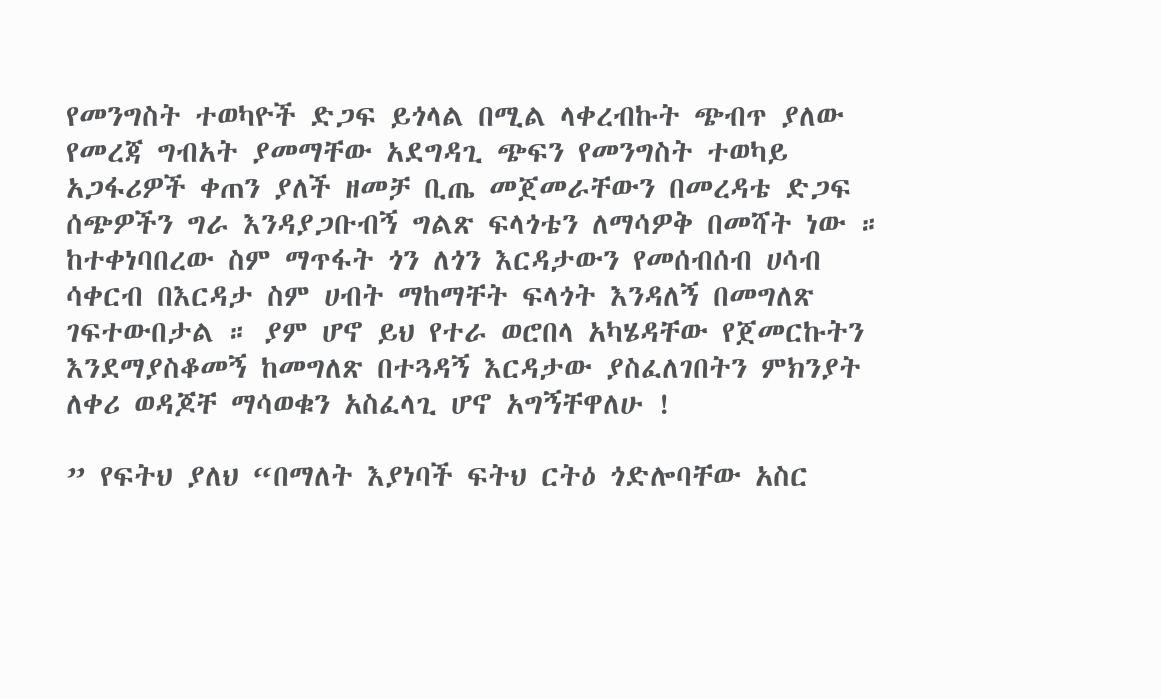የመንግስት ተወካዮች ድጋፍ ይጎላል በሚል ላቀረብኩት ጭብጥ ያለው የመረጃ ግብአት ያመማቸው አደግዳጊ ጭፍን የመንግስት ተወካይ አጋፋሪዎች ቀጠን ያለች ዘመቻ ቢጤ መጀመራቸውን በመረዳቴ ድጋፍ ሰጭዎችን ግራ እንዳያጋቡብኝ ግልጽ ፍላጎቴን ለማሳዎቅ በመሻት ነው ። ከተቀነባበረው ስም ማጥፋት ጎን ለጎን እርዳታውን የመሰብሰብ ሀሳብ ሳቀርብ በእርዳታ ስም ሀብት ማከማቸት ፍላጎት እንዳለኝ በመግለጽ ገፍተውበታል ። ያም ሆኖ ይህ የተራ ወሮበላ አካሄዳቸው የጀመርኩትን እንደማያስቆመኝ ከመግለጽ በተጓዳኝ እርዳታው ያስፈለገበትን ምክንያት ለቀሪ ወዳጆቸ ማሳወቁን አስፈላጊ ሆኖ አግኝቸዋለሁ !

” የፍትህ ያለህ “በማለት እያነባች ፍትህ ርትዕ ጎድሎባቸው አስር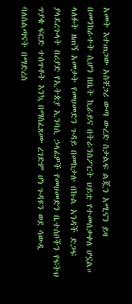አመት እተጠጋው አስቸጋሪ ውጣ ውረድ ስታልፍ ልጇን አሚናን ይዛ በመንከራተት ሲሆን በቤት ኪራይና በትራንስፖርት ህይቷ የተመሰቃቀለ ሆኗል። ላለፉት ዘጠኝ አመታት የመሀመድን ጉዳይ በመከታሉ በኩል አንዳች ድጋፍ ያላደረጉላት በሪያድ የኢትጵያ ኢንባሲ ኃላፊዎች የመሀመድን ቤተሰቦችን የፍትህ ጥያቄ ፍርድ ተሰጥቶት እንኳ በማስፈጸሙ ረገድም ሆነ ጉዳዩን ወደ ሳውዲ ባለስልጣናት በማድረስ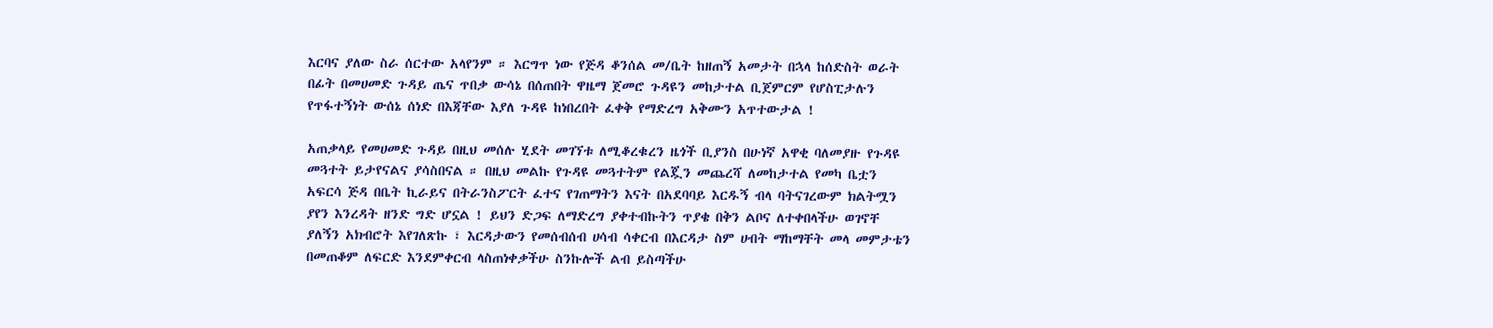እርባና ያለው ስራ ሰርተው አላየንም ። እርግጥ ነው የጅዳ ቆንሰል መ/ቤት ከዘጠኝ አመታት በኋላ ከሰድስት ወራት በፊት በመሀመድ ጉዳይ ጤና ጥበቃ ውሳኔ በሰጠበት ዋዜማ ጀመሮ ጉዳዩን መከታተል ቢጀምርም የሆስፒታሉን የጥፋተኝነት ውሰኔ ሰነድ በእጃቸው እያለ ጉዳዩ ከነበረበት ፈቀቅ የማድረግ አቅሙን አጥተውታል !

አጠቃላይ የመሀመድ ጉዳይ በዚህ መሰሉ ሂደት መገኘቱ ለሚቆረቁረን ዜጎች ቢያንስ በሁነኛ አዋቂ ባለመያዙ የጉዳዩ መጓተት ይታየናልና ያሳስበናል ። በዚህ መልኩ የጉዳዩ መጓተትም የልጇን መጨረሻ ለመከታተል የመካ ቤቷን አፍርሳ ጅዳ በቤት ኪራይና በትራንስፖርት ፈተና የገጠማትን እናት በአደባባይ እርዱኝ ብላ ባትናገረውም ክልትሟን ያየን እንረዳት ዘንድ ግድ ሆኗል ! ይህን ድጋፍ ለማድረግ ያቀተብኩትን ጥያቄ በቅን ልቦና ለተቀበላችሁ ወገኖቸ ያለኝን አክብሮት እየገለጽኩ ፣ እርዳታውን የመሰብሰብ ሀሳብ ሳቀርብ በእርዳታ ስም ሀብት ማከማቸት መላ መምታቴን በመጠቆም ለፍርድ እንደምቀርብ ላስጠነቀቃችሁ ስንኩሎች ልብ ይስጣችሁ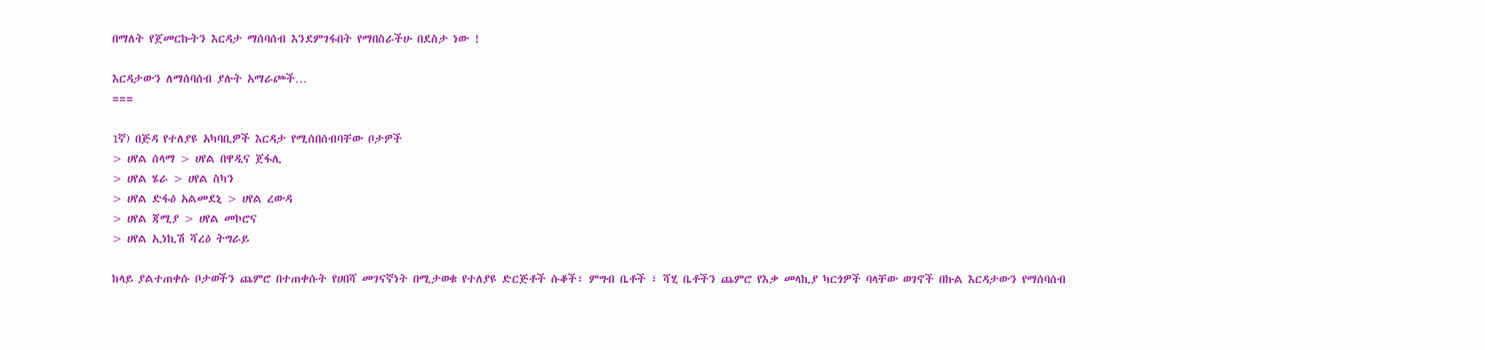በማለት የጀመርኩትን እርዳታ ማሰባሰብ እንደምገፋበት የማበስራችሁ በደስታ ነው !

እርዳታውን ለማሰባሰብ ያሉት አማራጮች…
===

1ኛ) በጅዳ የተለያዩ አካባቢዎች እርዳታ የሚሰበሰብባቸው ቦታዎች
> ሀየል ሰላማ > ሀየል በዋዲና ጀፋሊ
> ሀየል ሄራ > ሀየል ስካን
> ሀየል ድፋዕ አልመደኒ > ሀየል ረውዳ
> ሀየል ጃሚያ > ሀየል መኮሮና
> ሀየል ኢነኪሽ ሻረዕ ትግራይ

ከላይ ያልተጠቀሱ ቦታወችን ጨምሮ በተጠቀሱት የሀበሻ መገናኛነት በሚታወቁ የተለያዩ ድርጅቶች ሱቆች፣ ምግብ ቤቶች ፣ ሻሂ ቤቶችን ጨምሮ የእቃ መላኪያ ካርጎዎች ባላቸው ወገኖች በኩል እርዳታውን የማሰባሰብ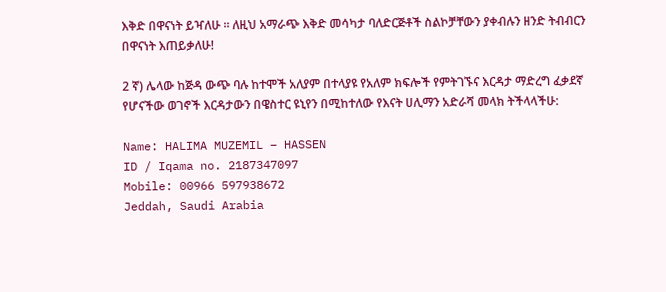እቅድ በዋናነት ይዣለሁ ። ለዚህ አማራጭ እቅድ መሳካታ ባለድርጅቶች ስልኮቻቸውን ያቀብሉን ዘንድ ትብብርን በዋናነት እጠይቃለሁ!

2 ኛ) ሌላው ከጅዳ ውጭ ባሉ ከተሞች አለያም በተላያዩ የአለም ክፍሎች የምትገኙና እርዳታ ማድረግ ፈቃደኛ የሆናችው ወገኖች እርዳታውን በዌስተር ዩኒየን በሚከተለው የእናት ሀሊማን አድራሻ መላክ ትችላላችሁ:

Name: HALIMA MUZEMIL – HASSEN
ID / Iqama no. 2187347097
Mobile: 00966 597938672
Jeddah, Saudi Arabia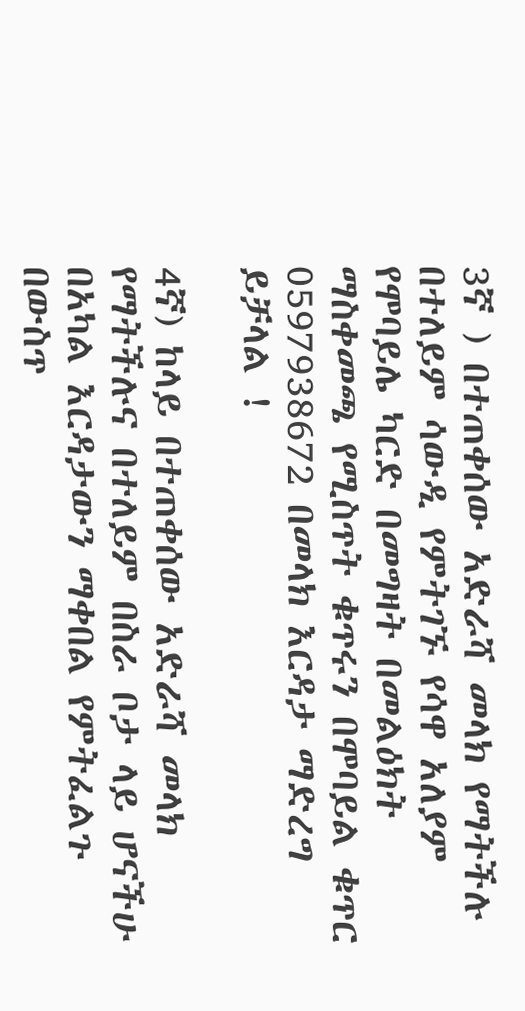3ኛ ) በተጠቀሰው አድራሻ መላክ የማትችሉ በተለይም ሳውዲ የምትገኙ የሳዋ አለያም የሞባይሌ ካርድ በመግዛት በመልዕክት ማስቀመጫ የሚስጥት ቁጥሩን በሞባይል ቁጥር 0597938672 በመላክ እርዳታ ማድረግ ይቻላል !

4ኛ) ከላይ በተጠቀሰው አድራሻ መላክ የማትችሉና በተለይም በስራ ቦታ ላይ ሆናችሁ በአካል እርዳታውን ማቀበል የምትፈልጉ በውስጥ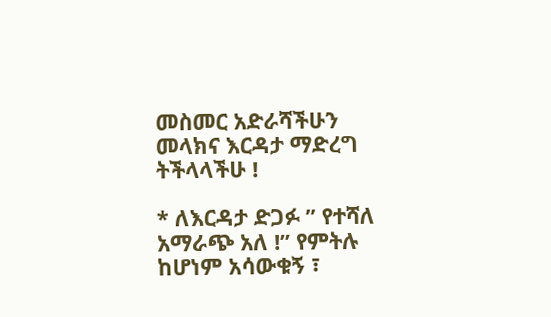መስመር አድራሻችሁን መላክና እርዳታ ማድረግ ትችላላችሁ !

* ለእርዳታ ድጋፉ ” የተሻለ አማራጭ አለ !” የምትሉ ከሆነም አሳውቁኝ ፣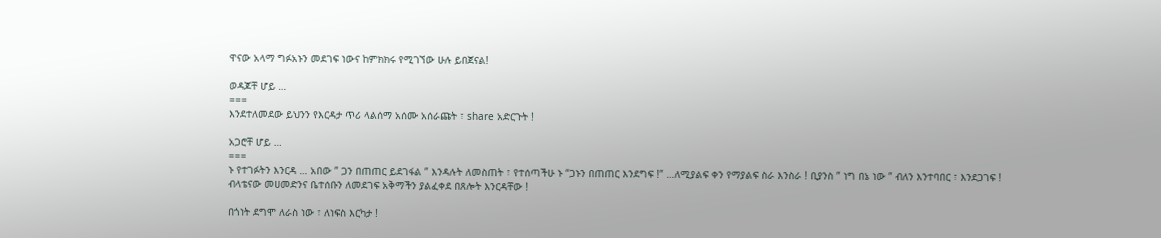ዋናው አላማ ግፉአኑን መደገፍ ነውና ከምክክሩ የሚገኘው ሁሉ ይበጀናል!

ወዳጆቸ ሆይ …
===
እንደተለመደው ይህንን የእርዳታ ጥሪ ላልሰማ አሰሙ አሰራጩት ፣ share አድርጉት !

አጋሮቸ ሆይ …
===
ኑ የተገፉትን እንርዳ … አበው ” ጋን በጠጠር ይደገፋል ” እንዳሉት ለመስጠት ፣ የተሰጣችሁ ኑ “ጋኑን በጠጠር እንደግፍ !” …ለሚያልፍ ቀን የማያልፍ ስራ እንስራ ! ቢያንስ ” ነግ በኔ ነው ” ብለን እንተባበር ፣ እንደጋገፍ !
ብላቴናው መሀመድንና ቤተሰቡን ለመደገፍ አቅማችን ያልፈቀደ በጸሎት እንርዳቸው !

በጎነት ደግሞ ለራስ ነው ፣ ለነፍስ እርካታ !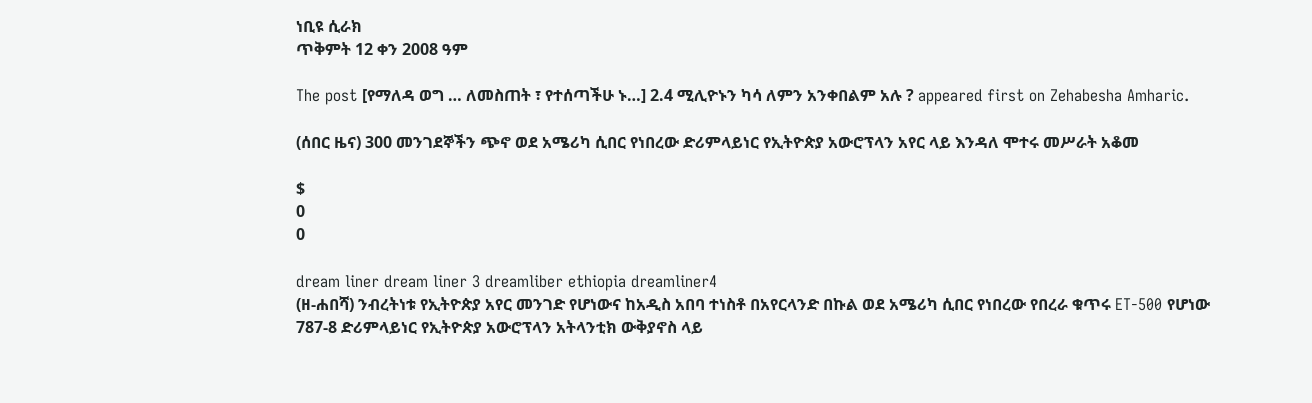ነቢዩ ሲራክ
ጥቅምት 12 ቀን 2008 ዓም

The post [የማለዳ ወግ … ለመስጠት ፣ የተሰጣችሁ ኑ…] 2.4 ሚሊዮኑን ካሳ ለምን አንቀበልም አሉ ? appeared first on Zehabesha Amharic.

(ሰበር ዜና) 300 መንገደኞችን ጭኖ ወደ አሜሪካ ሲበር የነበረው ድሪምላይነር የኢትዮጵያ አውሮፕላን አየር ላይ እንዳለ ሞተሩ መሥራት አቆመ

$
0
0

dream liner dream liner 3 dreamliber ethiopia dreamliner4
(ዘ-ሐበሻ) ንብረትነቱ የኢትዮጵያ አየር መንገድ የሆነውና ከአዲስ አበባ ተነስቶ በአየርላንድ በኩል ወደ አሜሪካ ሲበር የነበረው የበረራ ቁጥሩ ET-500 የሆነው 787-8 ድሪምላይነር የኢትዮጵያ አውሮፕላን አትላንቲክ ውቅያኖስ ላይ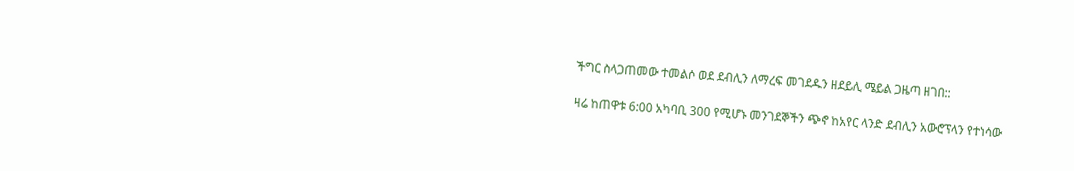ችግር ስላጋጠመው ተመልሶ ወደ ደብሊን ለማረፍ መገደዱን ዘደይሊ ሜይል ጋዜጣ ዘገበ::

ዛሬ ከጠዋቱ 6:00 አካባቢ 300 የሚሆኑ መንገደኞችን ጭኖ ከአየር ላንድ ደብሊን አውሮፕላን የተነሳው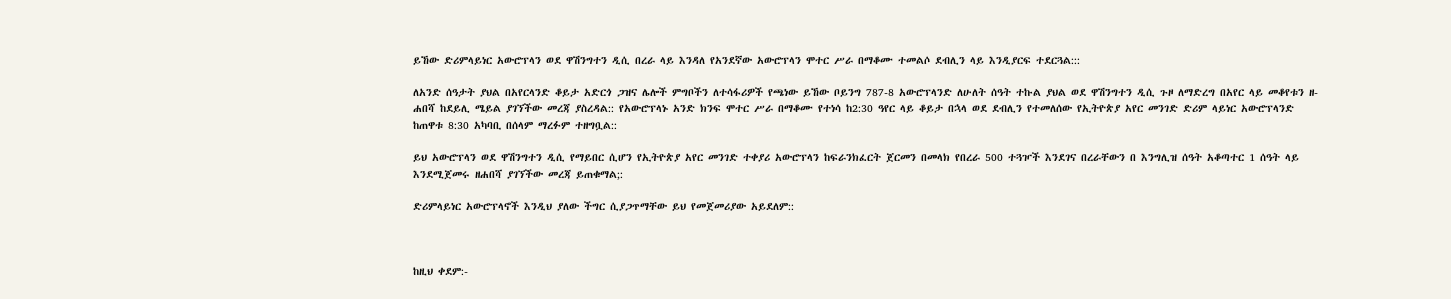ይኸው ድሪምላይነር አውሮፕላን ወደ ዋሽንግተን ዲሲ በረራ ላይ እንዳለ የአንደኛው አውሮፕላን ሞተር ሥራ በማቆሙ ተመልሶ ደብሊን ላይ እንዲያርፍ ተደርጓል:::

ለአንድ ሰዓታት ያህል በአየርላንድ ቆይታ አድርጎ ጋዝና ሌሎች ምግቦችን ለተሳፋሪዎች የጫነው ይኸው ቦይንግ 787-8 አውሮፕላንድ ለሁለት ሰዓት ተኩል ያህል ወደ ዋሽንግተን ዲሲ ጉዞ ለማድረግ በአየር ላይ መቆየቱን ዘ-ሐበሻ ከደይሊ ሜይል ያገኘችው መረጃ ያስረዳል:: የአውሮፕላኑ አንድ ክንፍ ሞተር ሥራ በማቆሙ የተነሳ ከ2:30 ዓየር ላይ ቆይታ በኋላ ወደ ደብሊን የተመለሰው የኢትዮጵያ አየር መንገድ ድሪም ላይነር አውሮፕላንድ ከጠዋቱ 8:30 አካባቢ በሰላም ማረፉም ተዘግቧል::

ይህ አውሮፕላን ወደ ዋሽንግተን ዲሲ የማይበር ሲሆን የኢትዮጵያ አየር መንገድ ተቀያሪ አውሮፕላን ከፍራንክፈርት ጀርመን በመላክ የበረራ 500 ተጓዦች እንደገና በረራቸውን በ እንግሊዝ ሰዓት አቆጣተር 1 ሰዓት ላይ እንደሚጀመሩ ዘሐበሻ ያገኘችው መረጃ ይጠቁማል;:

ድሪምላይነር አውሮፕላኖች እንዲህ ያለው ችግር ሲያጋጥማቸው ይህ የመጀመሪያው አይደለም::



ከዚህ ቀደም:-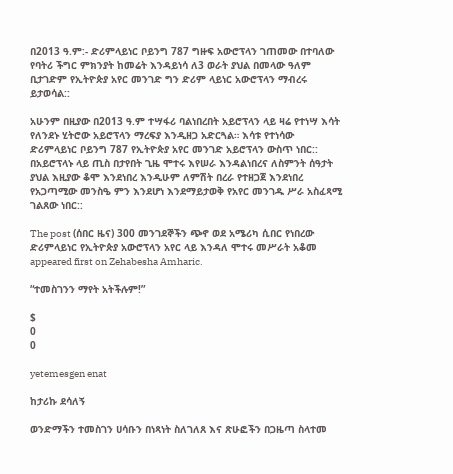በ2013 ዓ.ም:- ድሪምላይነር ቦይንግ 787 ግዙፍ አውሮፕላን ገጠመው በተባለው የባትሪ ችግር ምክንያት ከመሬት እንዳይነሳ ለ3 ወራት ያህል በመላው ዓለም ቢታገድም የኢትዮጵያ አየር መንገድ ግን ድሪም ላይነር አውሮፕላን ማብረሩ ይታወሳል::

አሁንም በዚያው በ2013 ዓ.ም ተሣፋሪ ባልነበረበት አይሮፕላን ላይ ዛሬ የተነሣ እሳት የለንደኑ ሂትሮው አይሮፕላን ማረፍያ እንዲዘጋ አድርጓል። እሳቱ የተነሳው ድሪምላይነር ቦይንግ 787 የኢትዮጵያ አየር መንገድ አይሮፕላን ውስጥ ነበር:: በአይሮፕላኑ ላይ ጢስ በታየበት ጊዜ ሞተሩ እየሠራ እንዳልነበረና ለስምንት ሰዓታት ያህል እዚያው ቆሞ እንደነበረ እንዲሁም ለምሽት በረራ የተዘጋጀ እንደነበረ የአጋጣሚው መንስዔ ምን እንደሆነ እንደማይታወቅ የአየር መንገዱ ሥራ አስፈጻሚ ገልጸው ነበር::

The post (ሰበር ዜና) 300 መንገደኞችን ጭኖ ወደ አሜሪካ ሲበር የነበረው ድሪምላይነር የኢትዮጵያ አውሮፕላን አየር ላይ እንዳለ ሞተሩ መሥራት አቆመ appeared first on Zehabesha Amharic.

“ተመስገንን ማየት አትችሉም!”

$
0
0

yetemesgen enat

ከታሪኩ ደሳለኝ

ወንድማችን ተመስገን ሀሳቡን በነጻነት ስለገለጸ እና ጽሁፎችን በጋዜጣ ስላተመ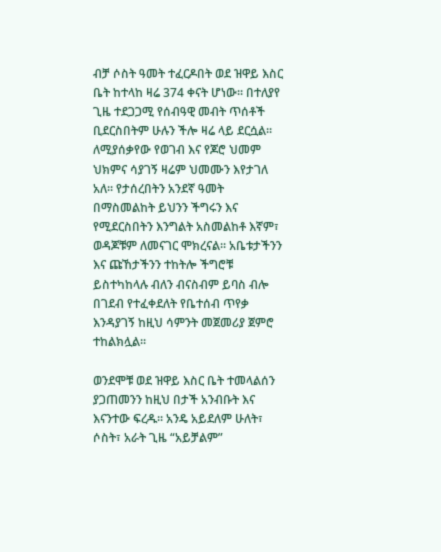ብቻ ሶስት ዓመት ተፈርዶበት ወደ ዝዋይ እስር ቤት ከተላከ ዛሬ 374 ቀናት ሆነው፡፡ በተለያየ ጊዜ ተደጋጋሚ የሰብዓዊ መብት ጥሰቶች ቢደርስበትም ሁሉን ችሎ ዛሬ ላይ ደርሷል፡፡ ለሚያሰቃየው የወገብ እና የጆሮ ህመም ህክምና ሳያገኝ ዛሬም ህመሙን እየታገለ አለ፡፡ የታሰረበትን አንደኛ ዓመት በማስመልከት ይህንን ችግሩን እና የሚደርስበትን እንግልት አስመልከቶ እኛም፣ ወዳጆቹም ለመናገር ሞክረናል፡፡ አቤቱታችንን እና ጩኸታችንን ተከትሎ ችግሮቹ ይስተካከላሉ ብለን ብናስብም ይባስ ብሎ በገደብ የተፈቀደለት የቤተሰብ ጥየቃ እንዳያገኝ ከዚህ ሳምንት መጀመሪያ ጀምሮ ተከልክሏል፡፡

ወንደሞቹ ወደ ዝዋይ እስር ቤት ተመላልሰን ያጋጠመንን ከዚህ በታች አንብቡት እና እናንተው ፍረዱ፡፡ አንዴ አይደለም ሁለት፣ ሶስት፣ አራት ጊዜ “አይቻልም”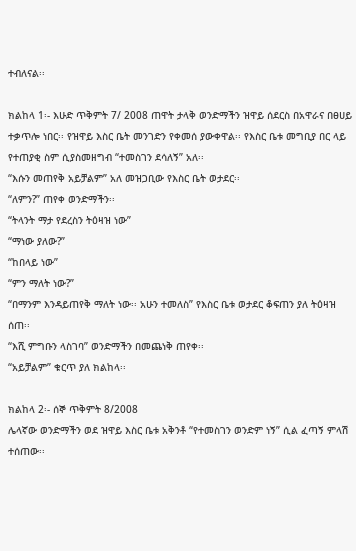ተብለናል፡፡

ክልከላ 1፡- እሁድ ጥቅምት 7/ 2008 ጠዋት ታላቅ ወንድማችን ዝዋይ ሰደርስ በአዋራና በፀሀይ ተቃጥሎ ነበር፡፡ የዝዋይ እስር ቤት መንገድን የቀመሰ ያውቀዋል፡፡ የእስር ቤቱ መግቢያ በር ላይ የተጠያቂ ስም ሲያስመዘግብ “ተመስገን ደሳለኝ” አለ፡፡
“እሱን መጠየቅ አይቻልም” አለ መዝጋቢው የእስር ቤት ወታደር፡፡
“ለምን?” ጠየቀ ወንድማችን፡፡
“ትላንት ማታ የደረስን ትዕዛዝ ነው”
“ማነው ያለው?”
“ከበላይ ነው”
“ምን ማለት ነው?”
“በማንም እንዳይጠየቅ ማለት ነው፡፡ አሁን ተመለስ” የእስር ቤቱ ወታደር ቆፍጠን ያለ ትዕዛዝ ሰጠ፡፡
“እሺ ምግቡን ላስገባ” ወንድማችን በመጨነቅ ጠየቀ፡፡
“አይቻልም” ቁርጥ ያለ ክልከላ፡፡

ክልከላ 2፡- ሰኞ ጥቅምት 8/2008
ሌላኛው ወንድማችን ወደ ዝዋይ እስር ቤቱ አቅንቶ “የተመስገን ወንድም ነኝ” ሲል ፈጣኝ ምላሽ ተሰጠው፡፡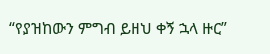“የያዝከውን ምግብ ይዘህ ቀኝ ኋላ ዙር”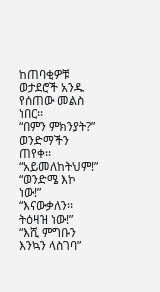ከጠባቂዎቹ ወታደሮች አንዱ የሰጠው መልስ ነበር፡፡
“በምን ምክንያት?” ወንድማችን ጠየቀ፡፡
“አይመለከትህም!”
“ወንድሜ እኮ ነው!”
“እናውቃለን፡፡ ትዕዛዝ ነው!”
“እሺ ምግቡን እንኳን ላስገባ”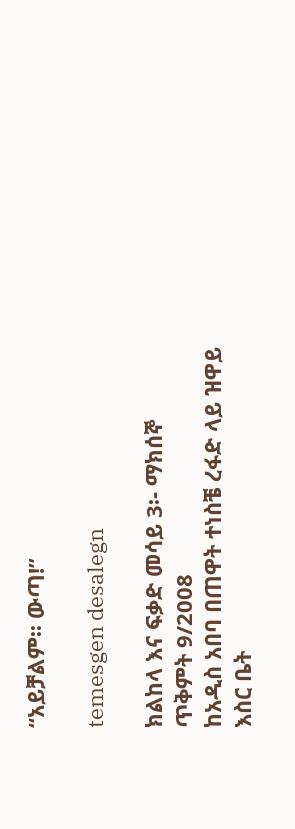“አይቻልም፡፡ ውጣ!”

temesgen desalegn

ክልከላ እና ፍቃድ መሳይ 3፡- ማክሰኞ ጥቅምት 9/2008
ከአዲስ አበባ በጠዋት ተነስቼ ረፋድ ላይ ዝዋይ እስር ቤት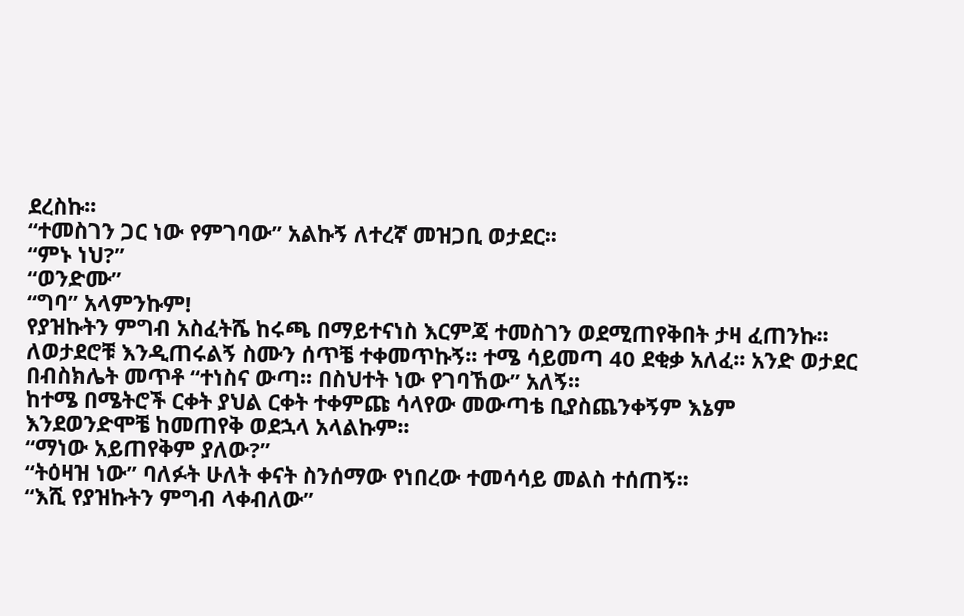ደረስኩ፡፡
“ተመስገን ጋር ነው የምገባው” አልኩኝ ለተረኛ መዝጋቢ ወታደር፡፡
“ምኑ ነህ?”
“ወንድሙ”
“ግባ” አላምንኩም!
የያዝኩትን ምግብ አስፈትሼ ከሩጫ በማይተናነስ እርምጃ ተመስገን ወደሚጠየቅበት ታዛ ፈጠንኩ፡፡ ለወታደሮቹ እንዲጠሩልኝ ስሙን ሰጥቼ ተቀመጥኩኝ፡፡ ተሜ ሳይመጣ 40 ደቂቃ አለፈ፡፡ አንድ ወታደር በብስክሌት መጥቶ “ተነስና ውጣ፡፡ በስህተት ነው የገባኸው” አለኝ፡፡
ከተሜ በሜትሮች ርቀት ያህል ርቀት ተቀምጩ ሳላየው መውጣቴ ቢያስጨንቀኝም እኔም እንደወንድሞቼ ከመጠየቅ ወደኋላ አላልኩም፡፡
“ማነው አይጠየቅም ያለው?”
“ትዕዛዝ ነው” ባለፉት ሁለት ቀናት ስንሰማው የነበረው ተመሳሳይ መልስ ተሰጠኝ፡፡
“እሺ የያዝኩትን ምግብ ላቀብለው”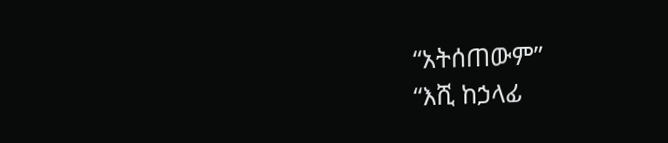“አትሰጠውም”
“እሺ ከኃላፊ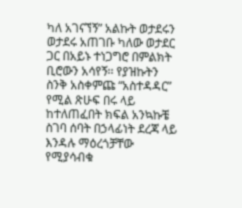ካለ አገናኘኝ” አልኩት ወታደሩን
ወታደሩ አጠገቡ ካለው ወታደር ጋር በአይኑ ተነጋግሮ በምልክት ቢሮውን አሳየኝ፡፡ የያዝኩትን ስንቅ አስቀምጩ “አስተዳዳር” የሚል ጽሁፍ በሩ ላይ ከተለጠፈበት ክፍል አንኳኩቼ ስገባ ሰባት በኃላፊነት ደረጃ ላይ እንዳሉ ማዕረጎቻቸው የሚያሳብቁ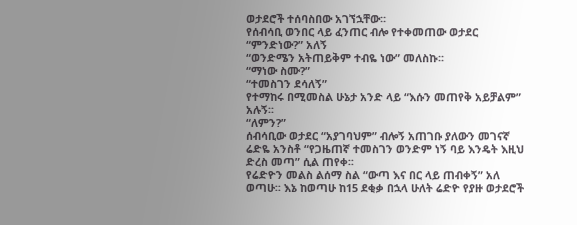ወታደሮች ተሰባስበው አገኘኋቸው፡፡
የሰብሳቢ ወንበር ላይ ፈንጠር ብሎ የተቀመጠው ወታደር “ምንድነው?” አለኝ
“ወንድሜን አትጠይቅም ተብዬ ነው” መለስኩ፡፡
“ማነው ስሙ?”
“ተመስገን ደሳለኝ”
የተማከሩ በሚመስል ሁኔታ አንድ ላይ “እሱን መጠየቅ አይቻልም” አሉኝ፡፡
“ለምን?”
ሰብሳቢው ወታደር “አያገባህም” ብሎኝ አጠገቡ ያለውን መገናኛ ሬድዬ አንስቶ “የጋዜጠኛ ተመስገን ወንድም ነኝ ባይ እንዴት እዚህ ድረስ መጣ” ሲል ጠየቀ፡፡
የሬድዮን መልስ ልሰማ ስል “ውጣ እና በር ላይ ጠብቀኝ” አለ
ወጣሁ፡፡ እኔ ከወጣሁ ከ15 ደቂቃ በኋላ ሁለት ሬድዮ የያዙ ወታደሮች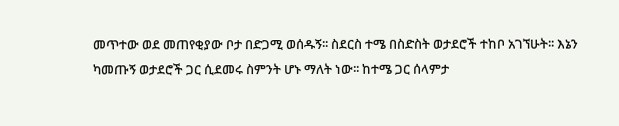መጥተው ወደ መጠየቂያው ቦታ በድጋሚ ወሰዱኝ፡፡ ስደርስ ተሜ በስድስት ወታደሮች ተከቦ አገኘሁት፡፡ እኔን ካመጡኝ ወታደሮች ጋር ሲደመሩ ስምንት ሆኑ ማለት ነው፡፡ ከተሜ ጋር ሰላምታ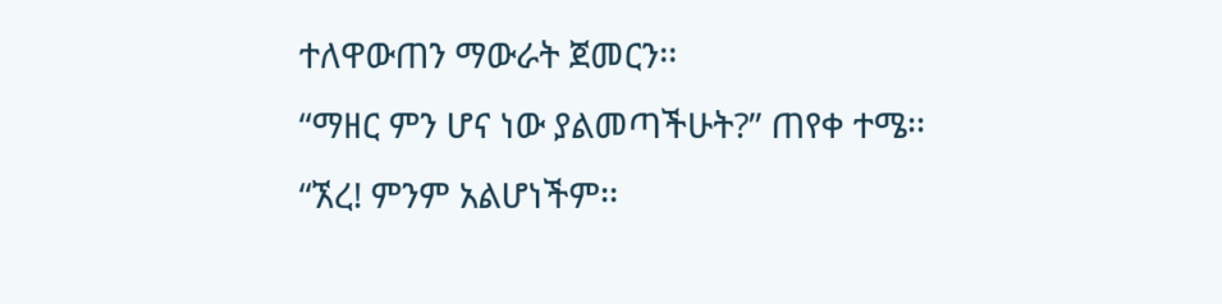ተለዋውጠን ማውራት ጀመርን፡፡
“ማዘር ምን ሆና ነው ያልመጣችሁት?” ጠየቀ ተሜ፡፡
“ኧረ! ምንም አልሆነችም፡፡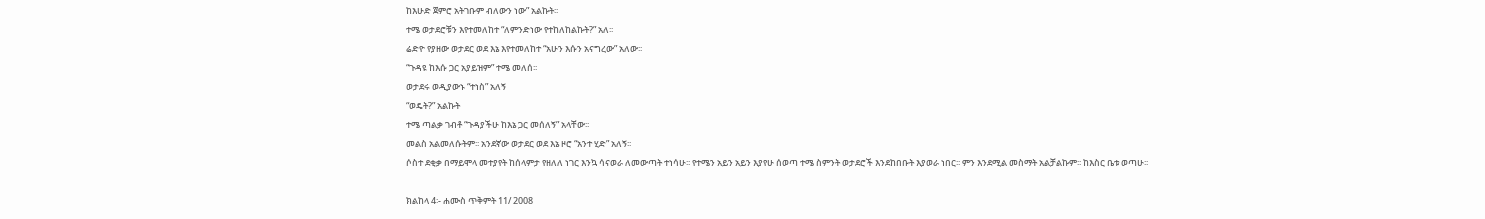ከእሁድ ጀምሮ አትገቡም ብለውን ነው” አልኩት፡፡
ተሜ ወታደሮቹን እየተመለከተ “ለምንድነው የተከለከልኩት?” አለ፡፡
ሬድዮ የያዘው ወታደር ወደ እኔ እየተመለከተ “አሁን እሱን አናግረው” አለው፡፡
“ጉዳዩ ከእሱ ጋር አያይዝም” ተሜ መለሰ፡፡
ወታደሩ ወዲያውኑ “ተነስ” አለኝ
“ወዴት?” አልኩት
ተሜ ጣልቃ ገብቶ “ጉዳያችሁ ከእኔ ጋር መሰለኝ” አላቸው፡፡
መልስ አልመለሱትም፡፡ አንደኛው ወታደር ወደ እኔ ዞሮ “አንተ ሂድ” አለኝ፡፡
ሶስተ ደቂቃ በማይሞላ መተያየት ከሰላምታ የዘለለ ነገር እንኳ ሳናወራ ለመውጣት ተነሳሁ፡፡ የተሜን አይን አይን እያየሁ ሰወጣ ተሜ ስምንት ወታደሮች እንደከበቡት እያወራ ነበር፡፡ ምን እንደሚል መስማት አልቻልኩም፡፡ ከእስር ቤቱ ወጣሁ፡፡

ክልከላ 4፡- ሐሙስ ጥቅምት 11/ 2008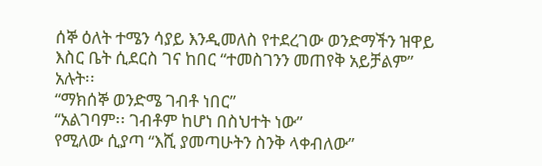ሰኞ ዕለት ተሜን ሳያይ እንዲመለስ የተደረገው ወንድማችን ዝዋይ እስር ቤት ሲደርስ ገና ከበር “ተመስገንን መጠየቅ አይቻልም” አሉት፡፡
“ማክሰኞ ወንድሜ ገብቶ ነበር”
“አልገባም፡፡ ገብቶም ከሆነ በስህተት ነው”
የሚለው ሲያጣ “እሺ ያመጣሁትን ስንቅ ላቀብለው”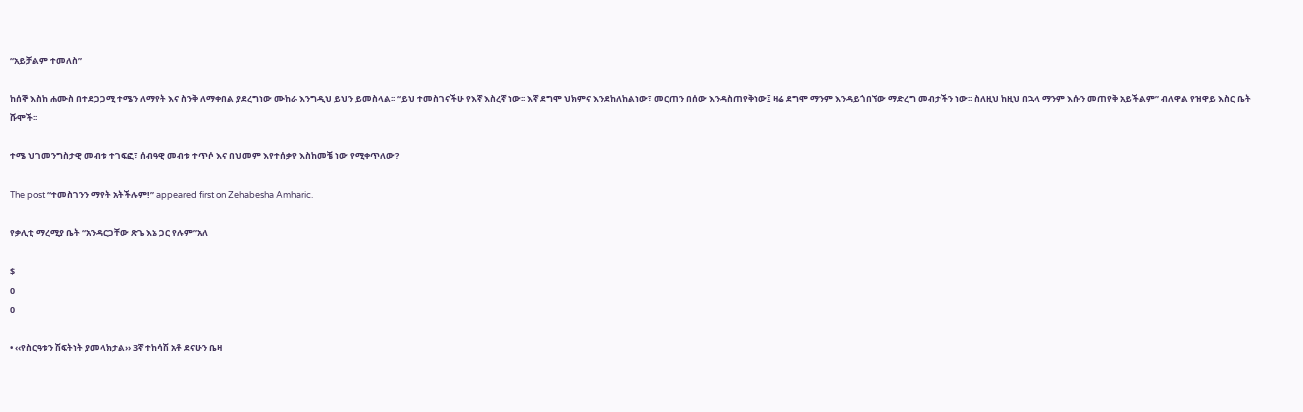“አይቻልም ተመለስ”

ከሰኞ እስከ ሐሙስ በተደጋጋሚ ተሜን ለማየት እና ስንቅ ለማቀበል ያደረግነው ሙከራ እንግዲህ ይህን ይመስላል፡፡ “ይህ ተመስገናችሁ የእኛ እስረኛ ነው፡፡ እኛ ደግሞ ህክምና እንደከለከልነው፣ መርጠን በሰው እንዳስጠየቅነው፤ ዛሬ ደግሞ ማንም እንዳይጎበኘው ማድረግ መብታችን ነው፡፡ ስለዚህ ከዚህ በኋላ ማንም እሱን መጠየቅ አይችልም” ብለዋል የዝዋይ እስር ቤት ሹሞች፡፡

ተሜ ህገመንግስታዊ መብቱ ተገፍፎ፣ ሰብዓዊ መብቱ ተጥሶ እና በህመም እየተሰቃየ እስከመቼ ነው የሚቀጥለው?

The post “ተመስገንን ማየት አትችሉም!” appeared first on Zehabesha Amharic.

የቃሊቲ ማረሚያ ቤት “አንዳርጋቸው ጽጌ እኔ ጋር የሉም”አለ

$
0
0

• ‹‹የስርዓቱን ሽፍትነት ያመላክታል›› 3ኛ ተከሳሽ አቶ ደናሁን ቤዛ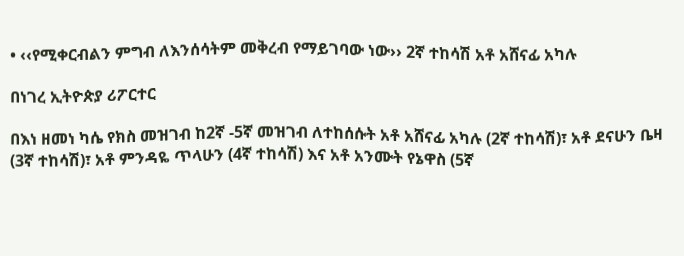• ‹‹የሚቀርብልን ምግብ ለእንሰሳትም መቅረብ የማይገባው ነው›› 2ኛ ተከሳሽ አቶ አሸናፊ አካሉ

በነገረ ኢትዮጵያ ሪፖርተር

በእነ ዘመነ ካሴ የክስ መዝገብ ከ2ኛ -5ኛ መዝገብ ለተከሰሱት አቶ አሸናፊ አካሉ (2ኛ ተከሳሽ)፣ አቶ ደናሁን ቤዛ (3ኛ ተከሳሽ)፣ አቶ ምንዳዬ ጥላሁን (4ኛ ተከሳሽ) እና አቶ አንሙት የኔዋስ (5ኛ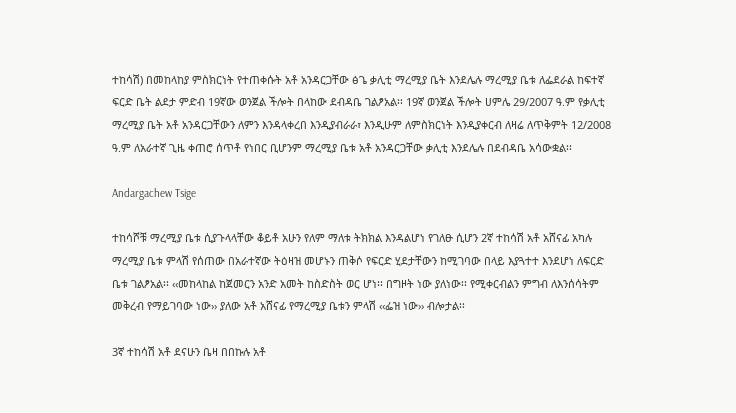ተከሳሽ) በመከላከያ ምስክርነት የተጠቀሱት አቶ አንዳርጋቸው ፅጌ ቃሊቲ ማረሚያ ቤት እንደሌሉ ማረሚያ ቤቱ ለፌደራል ከፍተኛ ፍርድ ቤት ልደታ ምድብ 19ኛው ወንጀል ችሎት በላከው ደብዳቤ ገልፆአል፡፡ 19ኛ ወንጀል ችሎት ሀምሌ 29/2007 ዓ.ም የቃሊቲ ማረሚያ ቤት አቶ አንዳርጋቸውን ለምን እንዳላቀረበ እንዲያብራራ፣ እንዲሁም ለምስክርነት እንዲያቀርብ ለዛሬ ለጥቅምት 12/2008 ዓ.ም ለአራተኛ ጊዜ ቀጠሮ ሰጥቶ የነበር ቢሆንም ማረሚያ ቤቱ አቶ አንዳርጋቸው ቃሊቲ እንደሌሉ በደብዳቤ አሳውቋል፡፡

Andargachew Tsige

ተከሳሾቹ ማረሚያ ቤቱ ሲያጉላላቸው ቆይቶ አሁን የለም ማለቱ ትክክል እንዳልሆነ የገለፁ ሲሆን 2ኛ ተከሳሽ አቶ አሸናፊ አካሉ ማረሚያ ቤቱ ምላሽ የሰጠው በአራተኛው ትዕዛዝ መሆኑን ጠቅሶ የፍርድ ሂደታቸውን ከሚገባው በላይ እያጓተተ እንደሆነ ለፍርድ ቤቱ ገልፆአል፡፡ ‹‹መከላከል ከጀመርን አንድ አመት ከስድስት ወር ሆነ፡፡ በግዞት ነው ያለነው፡፡ የሚቀርብልን ምግብ ለእንሰሳትም መቅረብ የማይገባው ነው›› ያለው አቶ አሸናፊ የማረሚያ ቤቱን ምላሽ ‹‹ፌዝ ነው›› ብሎታል፡፡

3ኛ ተከሳሽ አቶ ደናሁን ቤዛ በበኩሉ አቶ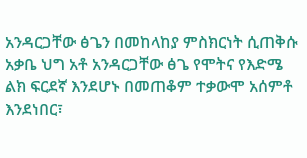አንዳርጋቸው ፅጌን በመከላከያ ምስክርነት ሲጠቅሱ አቃቤ ህግ አቶ አንዳርጋቸው ፅጌ የሞትና የእድሜ ልክ ፍርደኛ እንደሆኑ በመጠቆም ተቃውሞ አሰምቶ እንደነበር፣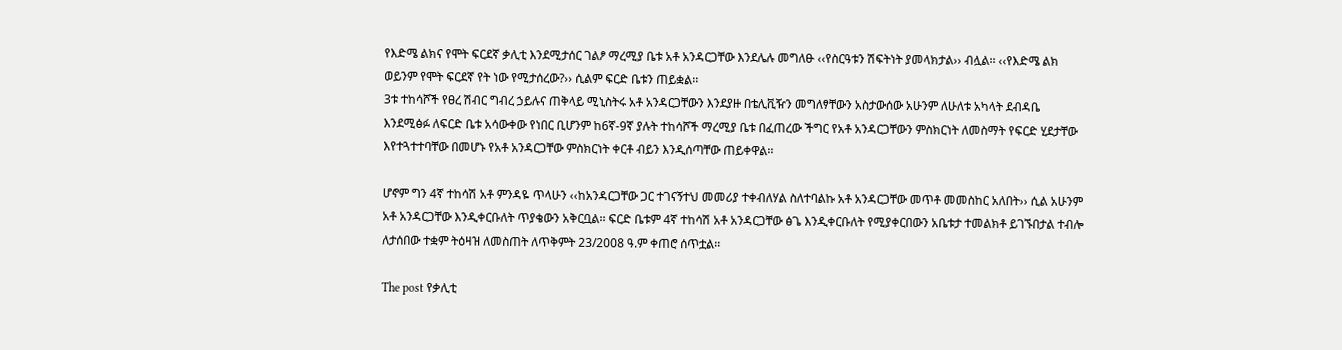የእድሜ ልክና የሞት ፍርደኛ ቃሊቲ እንደሚታሰር ገልፆ ማረሚያ ቤቱ አቶ አንዳርጋቸው እንደሌሉ መግለፁ ‹‹የስርዓቱን ሽፍትነት ያመላክታል›› ብሏል፡፡ ‹‹የእድሜ ልክ ወይንም የሞት ፍርደኛ የት ነው የሚታሰረው?›› ሲልም ፍርድ ቤቱን ጠይቋል፡፡
3ቱ ተከሳሾች የፀረ ሽብር ግብረ ኃይሉና ጠቅላይ ሚኒስትሩ አቶ አንዳርጋቸውን እንደያዙ በቴሊቪዥን መግለፃቸውን አስታውሰው አሁንም ለሁለቱ አካላት ደብዳቤ እንደሚፅፉ ለፍርድ ቤቱ አሳውቀው የነበር ቢሆንም ከ6ኛ-9ኛ ያሉት ተከሳሾች ማረሚያ ቤቱ በፈጠረው ችግር የአቶ አንዳርጋቸውን ምስክርነት ለመስማት የፍርድ ሂደታቸው እየተጓተተባቸው በመሆኑ የአቶ አንዳርጋቸው ምስክርነት ቀርቶ ብይን እንዲሰጣቸው ጠይቀዋል፡፡

ሆኖም ግን 4ኛ ተከሳሽ አቶ ምንዳዬ ጥላሁን ‹‹ከአንዳርጋቸው ጋር ተገናኝተህ መመሪያ ተቀብለሃል ስለተባልኩ አቶ አንዳርጋቸው መጥቶ መመስከር አለበት›› ሲል አሁንም አቶ አንዳርጋቸው እንዲቀርቡለት ጥያቄውን አቅርቧል፡፡ ፍርድ ቤቱም 4ኛ ተከሳሽ አቶ አንዳርጋቸው ፅጌ እንዲቀርቡለት የሚያቀርበውን አቤቱታ ተመልክቶ ይገኙበታል ተብሎ ለታሰበው ተቋም ትዕዛዝ ለመስጠት ለጥቅምት 23/2008 ዓ.ም ቀጠሮ ሰጥቷል፡፡

The post የቃሊቲ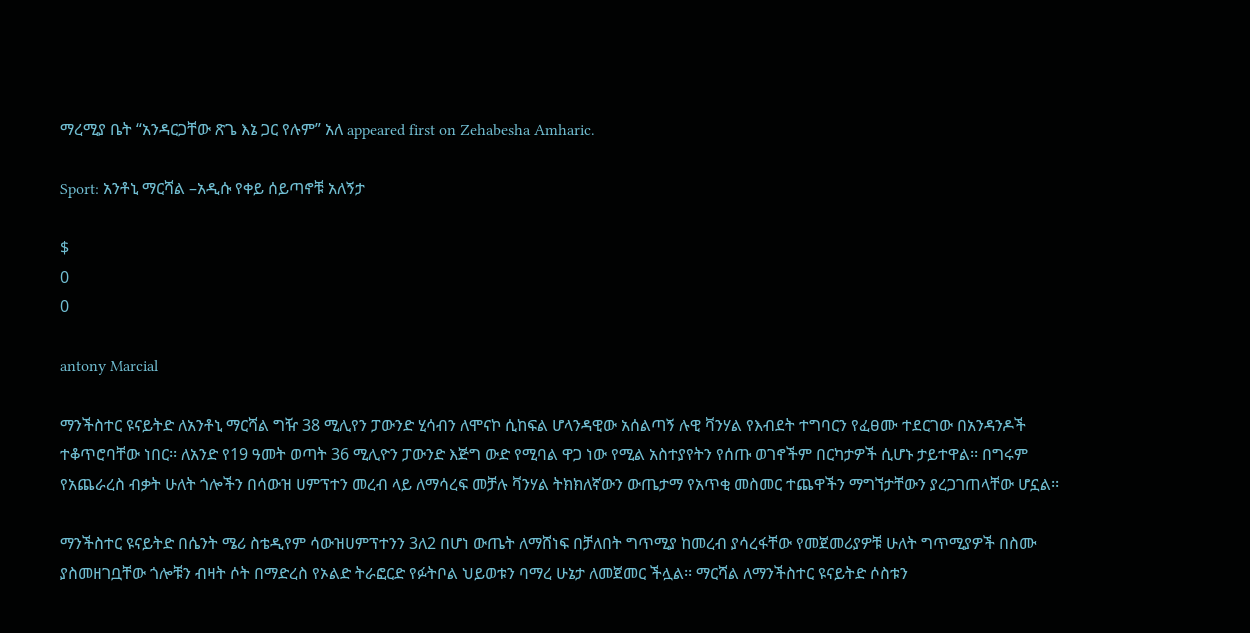ማረሚያ ቤት “አንዳርጋቸው ጽጌ እኔ ጋር የሉም” አለ appeared first on Zehabesha Amharic.

Sport: አንቶኒ ማርሻል –አዲሱ የቀይ ሰይጣኖቹ አለኝታ

$
0
0

antony Marcial

ማንችስተር ዩናይትድ ለአንቶኒ ማርሻል ግዥ 38 ሚሊየን ፓውንድ ሂሳብን ለሞናኮ ሲከፍል ሆላንዳዊው አሰልጣኝ ሉዊ ቫንሃል የእብደት ተግባርን የፈፀሙ ተደርገው በአንዳንዶች ተቆጥሮባቸው ነበር፡፡ ለአንድ የ19 ዓመት ወጣት 36 ሚሊዮን ፓውንድ እጅግ ውድ የሚባል ዋጋ ነው የሚል አስተያየትን የሰጡ ወገኖችም በርካታዎች ሲሆኑ ታይተዋል፡፡ በግሩም የአጨራረስ ብቃት ሁለት ጎሎችን በሳውዝ ሀምፕተን መረብ ላይ ለማሳረፍ መቻሉ ቫንሃል ትክክለኛውን ውጤታማ የአጥቂ መስመር ተጨዋችን ማግኘታቸውን ያረጋገጠላቸው ሆኗል፡፡

ማንችስተር ዩናይትድ በሴንት ሜሪ ስቴዲየም ሳውዝሀምፕተንን 3ለ2 በሆነ ውጤት ለማሸነፍ በቻለበት ግጥሚያ ከመረብ ያሳረፋቸው የመጀመሪያዎቹ ሁለት ግጥሚያዎች በስሙ ያስመዘገቧቸው ጎሎቹን ብዛት ሶት በማድረስ የኦልድ ትራፎርድ የፉትቦል ህይወቱን ባማረ ሁኔታ ለመጀመር ችሏል፡፡ ማርሻል ለማንችስተር ዩናይትድ ሶስቱን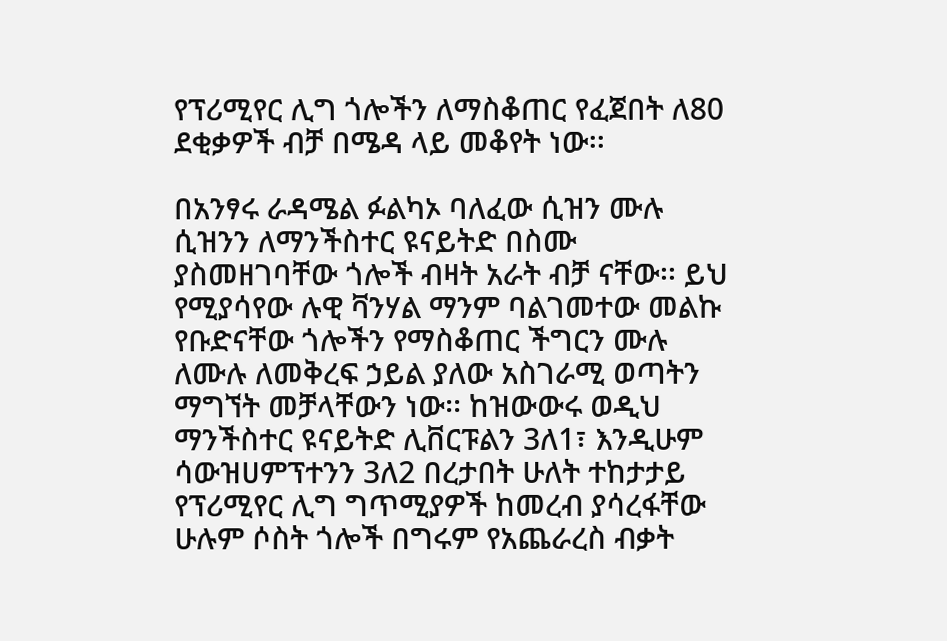የፕሪሚየር ሊግ ጎሎችን ለማስቆጠር የፈጀበት ለ80 ደቂቃዎች ብቻ በሜዳ ላይ መቆየት ነው፡፡

በአንፃሩ ራዳሜል ፉልካኦ ባለፈው ሲዝን ሙሉ ሲዝንን ለማንችስተር ዩናይትድ በስሙ ያስመዘገባቸው ጎሎች ብዛት አራት ብቻ ናቸው፡፡ ይህ የሚያሳየው ሉዊ ቫንሃል ማንም ባልገመተው መልኩ የቡድናቸው ጎሎችን የማስቆጠር ችግርን ሙሉ ለሙሉ ለመቅረፍ ኃይል ያለው አስገራሚ ወጣትን ማግኘት መቻላቸውን ነው፡፡ ከዝውውሩ ወዲህ ማንችስተር ዩናይትድ ሊቨርፑልን 3ለ1፣ እንዲሁም ሳውዝሀምፕተንን 3ለ2 በረታበት ሁለት ተከታታይ የፕሪሚየር ሊግ ግጥሚያዎች ከመረብ ያሳረፋቸው ሁሉም ሶስት ጎሎች በግሩም የአጨራረስ ብቃት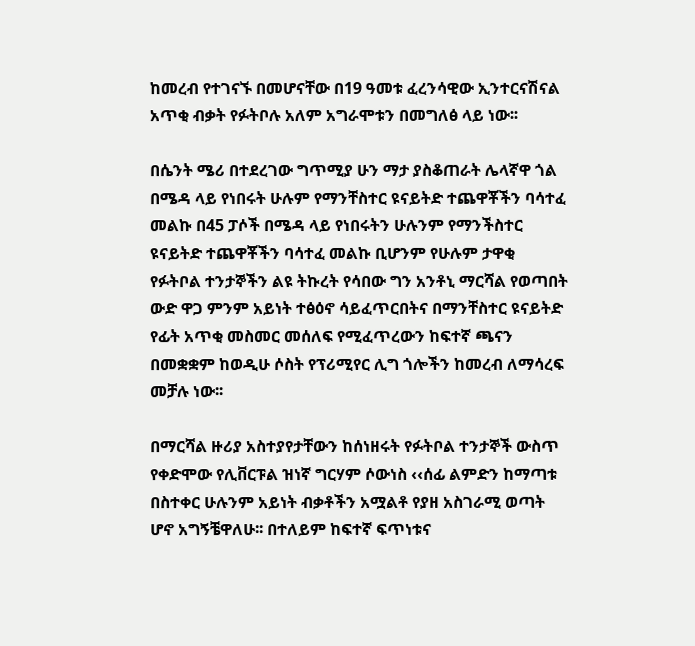ከመረብ የተገናኙ በመሆናቸው በ19 ዓመቱ ፈረንሳዊው ኢንተርናሽናል አጥቂ ብቃት የፉትቦሉ አለም አግራሞቱን በመግለፅ ላይ ነው፡፡

በሴንት ሜሪ በተደረገው ግጥሚያ ሁን ማታ ያስቆጠራት ሌላኛዋ ጎል በሜዳ ላይ የነበሩት ሁሉም የማንቸስተር ዩናይትድ ተጨዋቾችን ባሳተፈ መልኩ በ45 ፓሶች በሜዳ ላይ የነበሩትን ሁሉንም የማንችስተር ዩናይትድ ተጨዋቾችን ባሳተፈ መልኩ ቢሆንም የሁሉም ታዋቂ የፉትቦል ተንታኞችን ልዩ ትኩረት የሳበው ግን አንቶኒ ማርሻል የወጣበት ውድ ዋጋ ምንም አይነት ተፅዕኖ ሳይፈጥርበትና በማንቸስተር ዩናይትድ የፊት አጥቂ መስመር መሰለፍ የሚፈጥረውን ከፍተኛ ጫናን በመቋቋም ከወዲሁ ሶስት የፕሪሚየር ሊግ ጎሎችን ከመረብ ለማሳረፍ መቻሉ ነው፡፡

በማርሻል ዙሪያ አስተያየታቸውን ከሰነዘሩት የፉትቦል ተንታኞች ውስጥ የቀድሞው የሊቨርፑል ዝነኛ ግርሃም ሶውነስ ‹‹ሰፊ ልምድን ከማጣቱ በስተቀር ሁሉንም አይነት ብቃቶችን አሟልቶ የያዘ አስገራሚ ወጣት ሆኖ አግኝቼዋለሁ፡፡ በተለይም ከፍተኛ ፍጥነቱና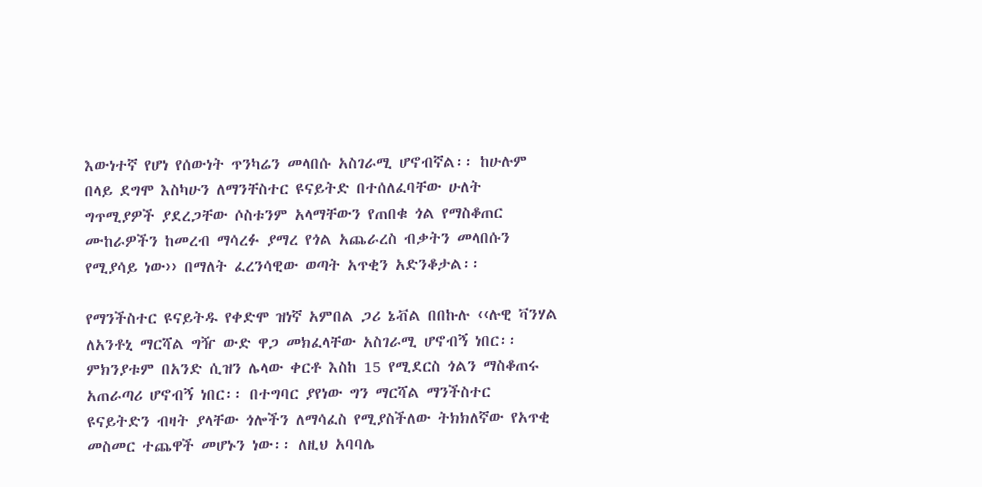እውነተኛ የሆነ የሰውነት ጥንካሬን መላበሱ አስገራሚ ሆኖብኛል፡፡ ከሁሉም በላይ ደግሞ እስካሁን ለማንቸስተር ዩናይትድ በተሰለፈባቸው ሁለት ግጥሚያዎች ያደረጋቸው ሶስቱንም አላማቸውን የጠበቁ ጎል የማስቆጠር ሙከራዎችን ከመረብ ማሳረፉ ያማረ የጎል አጨራረስ ብቃትን መላበሱን የሚያሳይ ነው›› በማለት ፈረንሳዊው ወጣት አጥቂን አድንቆታል፡፡

የማንችስተር ዩናይትዱ የቀድሞ ዝነኛ አምበል ጋሪ ኔቭል በበኩሉ ‹‹ሉዊ ቫንሃል ለአንቶኒ ማርሻል ግዥ ውድ ዋጋ መክፈላቸው አስገራሚ ሆኖብኝ ነበር፡፡ ምክንያቱም በአንድ ሲዝን ሌላው ቀርቶ እስከ 15 የሚደርስ ጎልን ማስቆጠሩ አጠራጣሪ ሆኖብኝ ነበር፡፡ በተግባር ያየነው ግን ማርሻል ማንችስተር ዩናይትድን ብዛት ያላቸው ጎሎችን ለማሳፈስ የሚያስችለው ትክክለኛው የአጥቂ መስመር ተጨዋች መሆኑን ነው፡፡ ለዚህ አባባሌ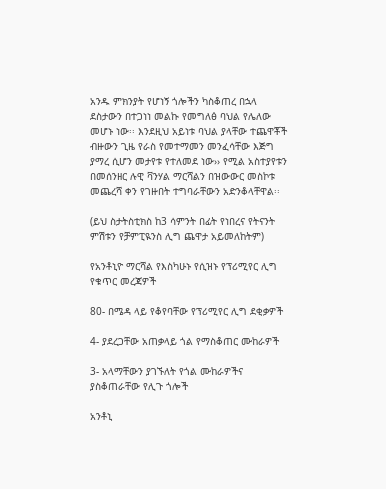አንዱ ምክንያት የሆነኝ ጎሎችን ካስቆጠረ በኋላ ደስታውን በተጋነነ መልኩ የመግለፅ ባህል የሌለው መሆኑ ነው፡፡ እንደዚህ አይነቱ ባህል ያላቸው ተጨዋቾች ብዙውን ጊዜ የራስ የመተማመን መንፈሳቸው እጅግ ያማረ ሲሆን መታየቱ የተለመደ ነው›› የሚል አስተያየቱን በመሰንዘር ሉዊ ቫንሃል ማርሻልን በዝውውር መስኮቱ መጨረሻ ቀን የገዙበት ተግባራቸውን አድንቆላቸዋል፡፡

(ይህ ስታትስቲክስ ከ3 ሳምንት በፊት የነበረና የትናንት ምሽቱን የቻምፒዪንስ ሊግ ጨዋታ አይመለከትም)

የአንቶኒዮ ማርሻል የእስካሁኑ የሲዝኑ የፕሪሚየር ሊግ የቁጥር መረጃዎች

80- በሜዳ ላይ የቆየባቸው የፕሪሚየር ሊግ ደቂቃዎች

4- ያደረጋቸው አጠቃላይ ጎል የማስቆጠር ሙከራዎች

3- አላማቸውን ያገኙለት የጎል ሙከራዎችና ያስቆጠራቸው የሊጉ ጎሎች

አንቶኒ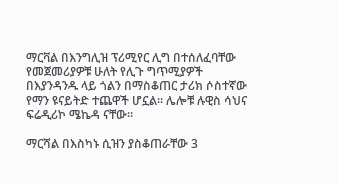ማርቫል በእንግሊዝ ፕሪሚየር ሊግ በተሰለፈባቸው የመጀመሪያዎቹ ሁለት የሊጉ ግጥሚያዎች በእያንዳንዱ ላይ ጎልን በማስቆጠር ታሪክ ሶስተኛው የማን ዩናይትድ ተጨዋች ሆኗል፡፡ ሌሎቹ ሉዊስ ሳህና ፍሬዲሪኮ ሜኬዳ ናቸው፡፡

ማርሻል በእስካኑ ሲዝን ያስቆጠራቸው 3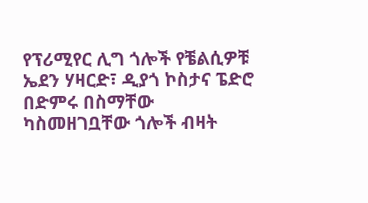የፕሪሚየር ሊግ ጎሎች የቼልሲዎቹ ኤደን ሃዛርድ፣ ዲያጎ ኮስታና ፔድሮ በድምሩ በስማቸው ካስመዘገቧቸው ጎሎች ብዛት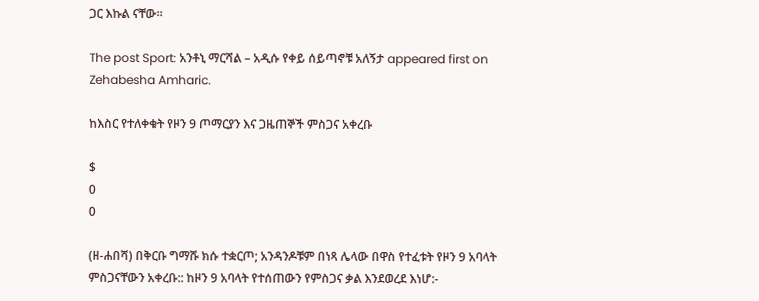ጋር እኩል ናቸው፡፡

The post Sport: አንቶኒ ማርሻል – አዲሱ የቀይ ሰይጣኖቹ አለኝታ appeared first on Zehabesha Amharic.

ከእስር የተለቀቁት የዞን 9 ጦማርያን እና ጋዜጠኞች ምስጋና አቀረቡ

$
0
0

(ዘ-ሐበሻ) በቅርቡ ግማሹ ክሱ ተቋርጦ; አንዳንዶቹም በነጻ ሌላው በዋስ የተፈቱት የዞን 9 አባላት ምስጋናቸውን አቀረቡ:: ከዞን 9 አባላት የተሰጠውን የምስጋና ቃል እንደወረደ እነሆ:-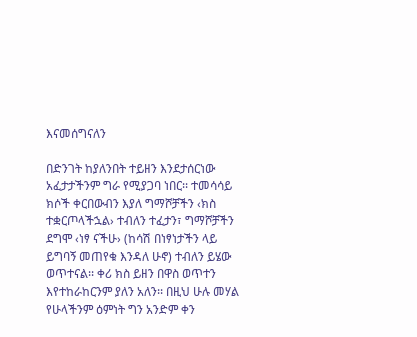እናመሰግናለን

በድንገት ከያለንበት ተይዘን እንደታሰርነው አፈታታችንም ግራ የሚያጋባ ነበር፡፡ ተመሳሳይ ክሶች ቀርበውብን እያለ ግማሾቻችን ‹ክስ ተቋርጦላችኋል› ተብለን ተፈታን፣ ግማሾቻችን ደግሞ ‹ነፃ ናችሁ› (ከሳሽ በነፃነታችን ላይ ይግባኝ መጠየቁ እንዳለ ሁኖ) ተብለን ይሄው ወጥተናል፡፡ ቀሪ ክስ ይዘን በዋስ ወጥተን እየተከራከርንም ያለን አለን፡፡ በዚህ ሁሉ መሃል የሁላችንም ዕምነት ግን አንድም ቀን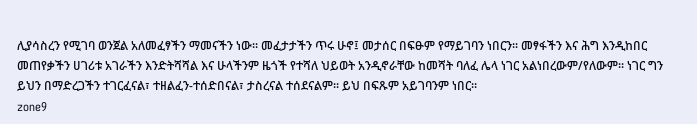ሊያሳስረን የሚገባ ወንጀል አለመፈፃችን ማመናችን ነው፡፡ መፈታታችን ጥሩ ሁኖ፤ መታሰር በፍፁም የማይገባን ነበርን፡፡ መፃፋችን እና ሕግ እንዲከበር መጠየቃችን ሀገሪቱ አገራችን እንድትሻሻል እና ሁላችንም ዜጎች የተሻለ ህይወት አንዲኖራቸው ከመሻት ባለፈ ሌላ ነገር አልነበረውም/የለውም፡፡ ነገር ግን ይህን በማድረጋችን ተገርፈናል፣ ተዘልፈን-ተሰድበናል፣ ታስረናል ተሰደናልም፡፡ ይህ በፍጹም አይገባንም ነበር፡፡
zone9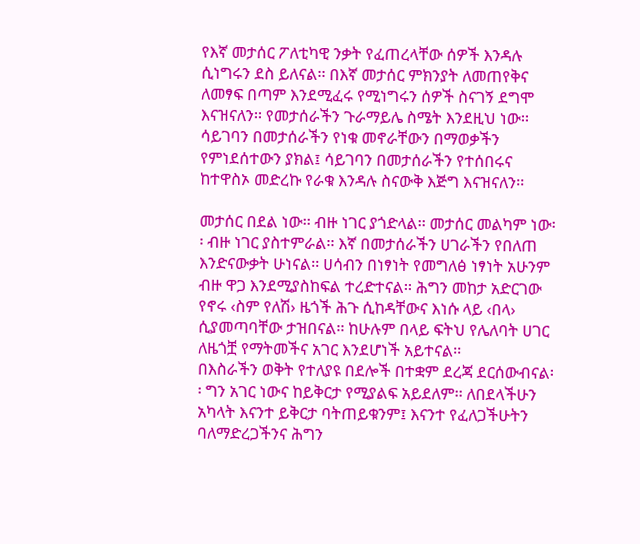የእኛ መታሰር ፖለቲካዊ ንቃት የፈጠረላቸው ሰዎች እንዳሉ ሲነግሩን ደስ ይለናል፡፡ በእኛ መታሰር ምክንያት ለመጠየቅና ለመፃፍ በጣም እንደሚፈሩ የሚነግሩን ሰዎች ስናገኝ ደግሞ እናዝናለን፡፡ የመታሰራችን ጉራማይሌ ስሜት እንደዚህ ነው፡፡ ሳይገባን በመታሰራችን የነቁ መኖራቸውን በማወቃችን የምነደሰተውን ያክል፤ ሳይገባን በመታሰራችን የተሰበሩና ከተዋስኦ መድረኩ የራቁ እንዳሉ ስናውቅ እጅግ እናዝናለን፡፡

መታሰር በደል ነው፡፡ ብዙ ነገር ያጎድላል፡፡ መታሰር መልካም ነው፡፡ ብዙ ነገር ያስተምራል፡፡ እኛ በመታሰራችን ሀገራችን የበለጠ እንድናውቃት ሁነናል፡፡ ሀሳብን በነፃነት የመግለፅ ነፃነት አሁንም ብዙ ዋጋ እንደሚያስከፍል ተረድተናል፡፡ ሕግን መከታ አድርገው የኖሩ ‹ስም የለሽ› ዜጎች ሕጉ ሲከዳቸውና እነሱ ላይ ‹በላ› ሲያመጣባቸው ታዝበናል፡፡ ከሁሉም በላይ ፍትህ የሌለባት ሀገር ለዜጎቿ የማትመችና አገር እንደሆነች አይተናል፡፡
በእስራችን ወቅት የተለያዩ በደሎች በተቋም ደረጃ ደርሰውብናል፡፡ ግን አገር ነውና ከይቅርታ የሚያልፍ አይደለም፡፡ ለበደላችሁን አካላት እናንተ ይቅርታ ባትጠይቁንም፤ እናንተ የፈለጋችሁትን ባለማድረጋችንና ሕግን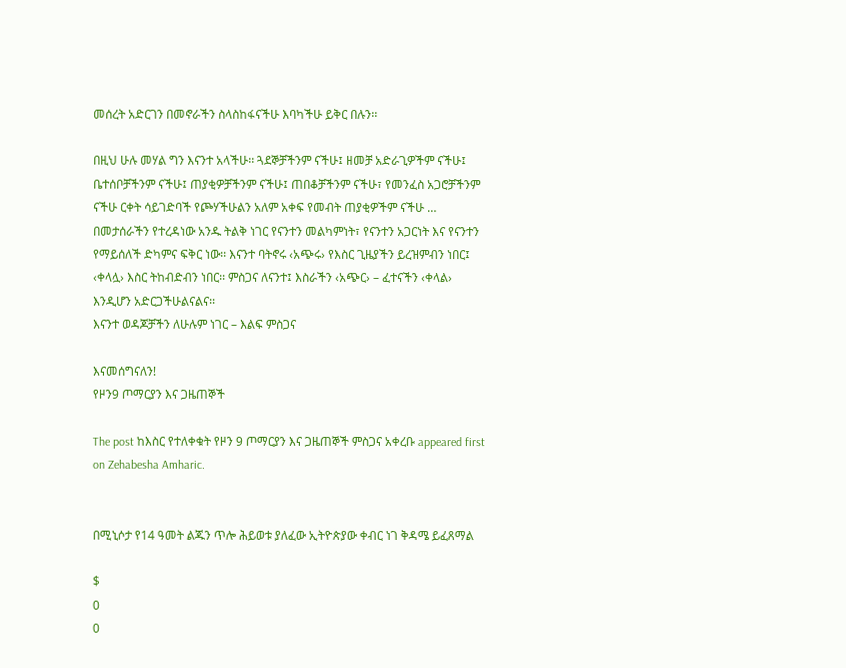መሰረት አድርገን በመኖራችን ስላስከፋናችሁ እባካችሁ ይቅር በሉን፡፡

በዚህ ሁሉ መሃል ግን እናንተ አላችሁ፡፡ ጓደኞቻችንም ናችሁ፤ ዘመቻ አድራጊዎችም ናችሁ፤ ቤተሰቦቻችንም ናችሁ፤ ጠያቂዎቻችንም ናችሁ፤ ጠበቆቻችንም ናችሁ፣ የመንፈስ አጋሮቻችንም ናችሁ ርቀት ሳይገድባች የጮሃችሁልን አለም አቀፍ የመብት ጠያቂዎችም ናችሁ … በመታሰራችን የተረዳነው አንዱ ትልቅ ነገር የናንተን መልካምነት፣ የናንተን አጋርነት እና የናንተን የማይሰለች ድካምና ፍቅር ነው፡፡ እናንተ ባትኖሩ ‹አጭሩ› የእስር ጊዜያችን ይረዝምብን ነበር፤ ‹ቀላሏ› እስር ትከብድብን ነበር፡፡ ምስጋና ለናንተ፤ እስራችን ‹አጭር› – ፈተናችን ‹ቀላል› እንዲሆን አድርጋችሁልናልና፡፡
እናንተ ወዳጆቻችን ለሁሉም ነገር – እልፍ ምስጋና

እናመሰግናለን!
የዞን9 ጦማርያን እና ጋዜጠኞች

The post ከእስር የተለቀቁት የዞን 9 ጦማርያን እና ጋዜጠኞች ምስጋና አቀረቡ appeared first on Zehabesha Amharic.


በሚኒሶታ የ14 ዓመት ልጁን ጥሎ ሕይወቱ ያለፈው ኢትዮጵያው ቀብር ነገ ቅዳሜ ይፈጸማል

$
0
0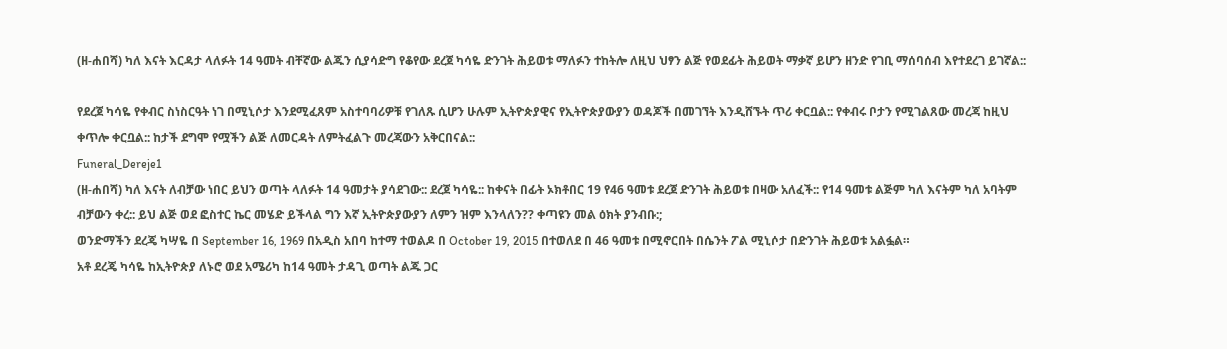(ዘ-ሐበሻ) ካለ እናት እርዳታ ላለፉት 14 ዓመት ብቸኛው ልጁን ሲያሳድግ የቆየው ደረጀ ካሳዬ ድንገት ሕይወቱ ማለፉን ተከትሎ ለዚህ ህፃን ልጅ የወደፊት ሕይወት ማቃኛ ይሆን ዘንድ የገቢ ማሰባሰብ እየተደረገ ይገኛል::

የደረጀ ካሳዬ የቀብር ስነስርዓት ነገ በሚኒሶታ እንደሚፈጸም አስተባባሪዎቹ የገለጹ ሲሆን ሁሉም ኢትዮጵያዊና የኢትዮጵያውያን ወዳጆች በመገኘት እንዲሸኙት ጥሪ ቀርቧል:: የቀብሩ ቦታን የሚገልጸው መረጃ ከዚህ ቀጥሎ ቀርቧል:: ከታች ደግሞ የሟችን ልጅ ለመርዳት ለምትፈልጉ መረጃውን አቅርበናል::
Funeral_Dereje1
(ዘ-ሐበሻ) ካለ እናት ለብቻው ነበር ይህን ወጣት ላለፉት 14 ዓመታት ያሳደገው:: ደረጀ ካሳዬ:: ከቀናት በፊት ኦክቶበር 19 የ46 ዓመቱ ደረጀ ድንገት ሕይወቱ በዛው አለፈች:: የ14 ዓመቱ ልጅም ካለ እናትም ካለ አባትም ብቻውን ቀረ:: ይህ ልጅ ወደ ፎስተር ኬር መሄድ ይችላል ግን እኛ ኢትዮጵያውያን ለምን ዝም እንላለን?? ቀጣዩን መል ዕክት ያንብቡ:;
ወንድማችን ደረጄ ካሣዬ በ September 16, 1969 በአዲስ አበባ ከተማ ተወልዶ በ October 19, 2015 በተወለደ በ 46 ዓመቱ በሚኖርበት በሴንት ፖል ሚኒሶታ በድንገት ሕይወቱ አልፏል።
አቶ ደረጄ ካሳዬ ከኢትዮጵያ ለኑሮ ወደ አሜሪካ ከ14 ዓመት ታዳጊ ወጣት ልጁ ጋር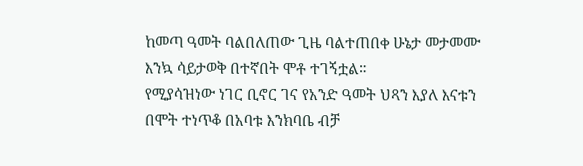ከመጣ ዓመት ባልበለጠው ጊዜ ባልተጠበቀ ሁኔታ መታመሙ እንኳ ሳይታወቅ በተኛበት ሞቶ ተገኝቷል።
የሚያሳዝነው ነገር ቢኖር ገና የአንድ ዓመት ህጻን እያለ እናቱን በሞት ተነጥቆ በአባቱ እንክባቤ ብቻ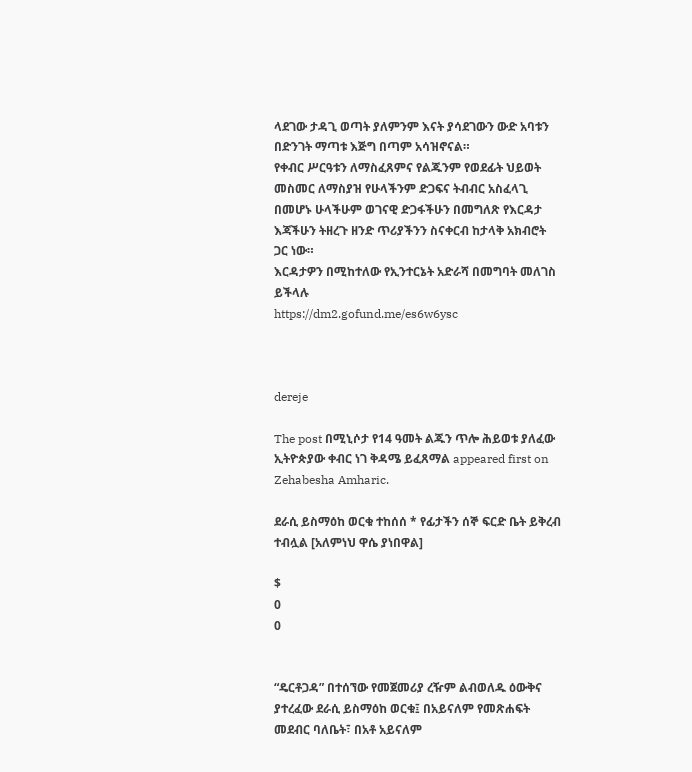ላደገው ታዳጊ ወጣት ያለምንም እናት ያሳደገውን ውድ አባቱን በድንገት ማጣቱ እጅግ በጣም አሳዝኖናል።
የቀብር ሥርዓቱን ለማስፈጸምና የልጁንም የወደፊት ህይወት መስመር ለማስያዝ የሁላችንም ድጋፍና ትብብር አስፈላጊ በመሆኑ ሁላችሁም ወገናዊ ድጋፋችሁን በመግለጽ የእርዳታ እጃችሁን ትዘረጉ ዘንድ ጥሪያችንን ስናቀርብ ከታላቅ አክብሮት ጋር ነው።
እርዳታዎን በሚከተለው የኢንተርኔት አድራሻ በመግባት መለገስ ይችላሉ
https://dm2.gofund.me/es6w6ysc



dereje

The post በሚኒሶታ የ14 ዓመት ልጁን ጥሎ ሕይወቱ ያለፈው ኢትዮጵያው ቀብር ነገ ቅዳሜ ይፈጸማል appeared first on Zehabesha Amharic.

ደራሲ ይስማዕከ ወርቁ ተከሰሰ * የፊታችን ሰኞ ፍርድ ቤት ይቅረብ ተብሏል [አለምነህ ዋሴ ያነበዋል]

$
0
0


“ዴርቶጋዳ” በተሰኘው የመጀመሪያ ረዥም ልብወለዱ ዕውቅና ያተረፈው ደራሲ ይስማዕከ ወርቁ፤ በአይናለም የመጽሐፍት መደብር ባለቤት፣ በአቶ አይናለም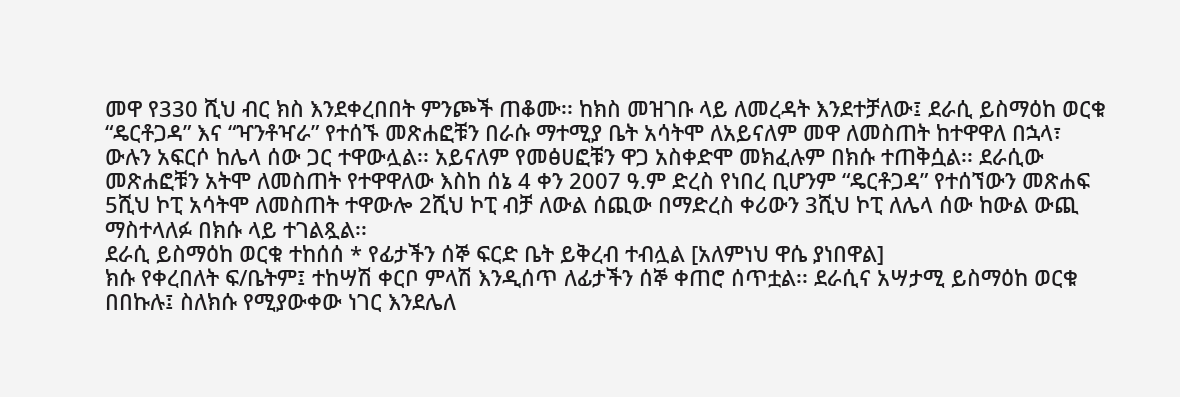መዋ የ330 ሺህ ብር ክስ እንደቀረበበት ምንጮች ጠቆሙ፡፡ ከክስ መዝገቡ ላይ ለመረዳት እንደተቻለው፤ ደራሲ ይስማዕከ ወርቁ “ዴርቶጋዳ” እና “ዣንቶዣራ” የተሰኙ መጽሐፎቹን በራሱ ማተሚያ ቤት አሳትሞ ለአይናለም መዋ ለመስጠት ከተዋዋለ በኋላ፣ ውሉን አፍርሶ ከሌላ ሰው ጋር ተዋውሏል፡፡ አይናለም የመፅሀፎቹን ዋጋ አስቀድሞ መክፈሉም በክሱ ተጠቅሷል፡፡ ደራሲው መጽሐፎቹን አትሞ ለመስጠት የተዋዋለው እስከ ሰኔ 4 ቀን 2007 ዓ.ም ድረስ የነበረ ቢሆንም “ዴርቶጋዳ” የተሰኘውን መጽሐፍ 5ሺህ ኮፒ አሳትሞ ለመስጠት ተዋውሎ 2ሺህ ኮፒ ብቻ ለውል ሰጪው በማድረስ ቀሪውን 3ሺህ ኮፒ ለሌላ ሰው ከውል ውጪ ማስተላለፉ በክሱ ላይ ተገልጿል፡፡
ደራሲ ይስማዕከ ወርቁ ተከሰሰ * የፊታችን ሰኞ ፍርድ ቤት ይቅረብ ተብሏል [አለምነህ ዋሴ ያነበዋል]
ክሱ የቀረበለት ፍ/ቤትም፤ ተከሣሽ ቀርቦ ምላሽ እንዲሰጥ ለፊታችን ሰኞ ቀጠሮ ሰጥቷል፡፡ ደራሲና አሣታሚ ይስማዕከ ወርቁ በበኩሉ፤ ስለክሱ የሚያውቀው ነገር እንደሌለ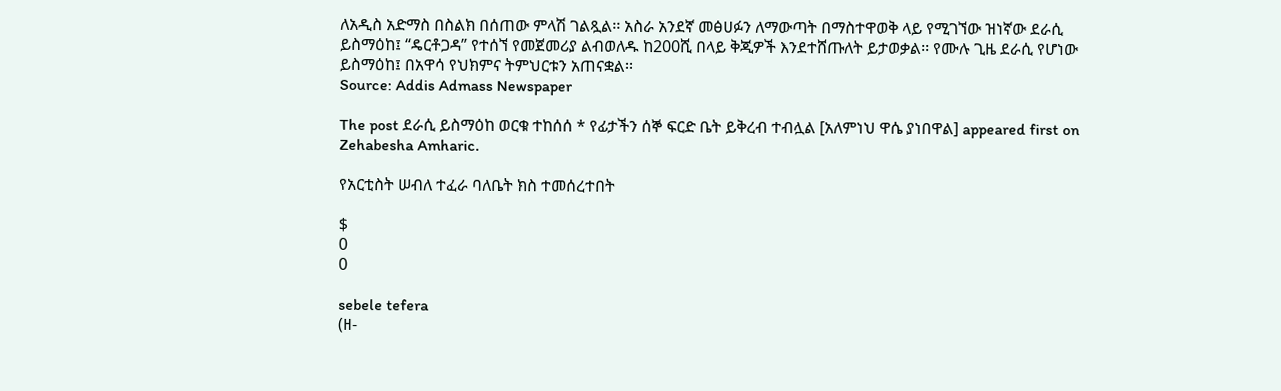ለአዲስ አድማስ በስልክ በሰጠው ምላሽ ገልጿል፡፡ አስራ አንደኛ መፅሀፉን ለማውጣት በማስተዋወቅ ላይ የሚገኘው ዝነኛው ደራሲ ይስማዕከ፤ “ዴርቶጋዳ” የተሰኘ የመጀመሪያ ልብወለዱ ከ200ሺ በላይ ቅጂዎች እንደተሸጡለት ይታወቃል፡፡ የሙሉ ጊዜ ደራሲ የሆነው ይስማዕከ፤ በአዋሳ የህክምና ትምህርቱን አጠናቋል፡፡
Source: Addis Admass Newspaper

The post ደራሲ ይስማዕከ ወርቁ ተከሰሰ * የፊታችን ሰኞ ፍርድ ቤት ይቅረብ ተብሏል [አለምነህ ዋሴ ያነበዋል] appeared first on Zehabesha Amharic.

የአርቲስት ሠብለ ተፈራ ባለቤት ክስ ተመሰረተበት

$
0
0

sebele tefera
(ዘ-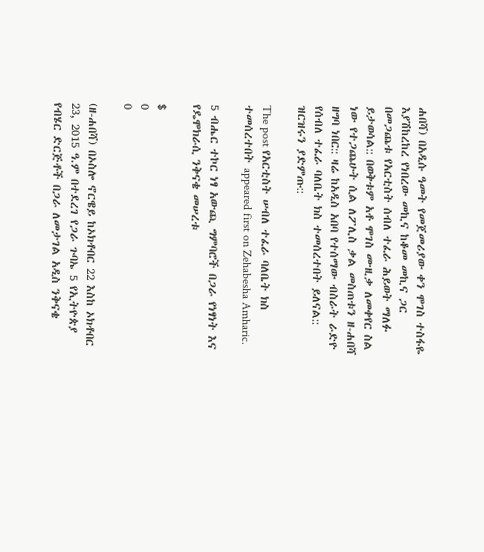ሐበሻ) በአዲሱ ዓመት የመጀመሪያው ቀን ሞገስ ተስፋዬ እያሽከረከረ የነበረው መኪና ከቆመ መኪና ጋር በመጋጨቱ የአርቲስት ሰብለ ተፈራ ሕይወት ማለፉ ይታወሳል:: በወቅቱም አቶ ሞገስ ሙዚቃ ለመቀየር ስል ነው የተጋጨሁት ሲል ለፖሊስ ቃል መስጠቱን ዘ-ሐበሻ ዘግባ ነበር:: ዛሬ ከአዲስ አበባ የተሰማው ብስራት ራድዮ የሰብለ ተፈራ ባለቤት ክስ ተመሰረተበት ይለናል:: ዝርዝሩን ያድምጡ::

The post የአርቲስት ሠብለ ተፈራ ባለቤት ክስ ተመሰረተበት appeared first on Zehabesha Amharic.

5 ብሔር ተኮር ነፃ አውጪ ግምባሮች በጋራ የነፃነት እና የዴሞክራሲ ንቅናቄ መሠረቱ

$
0
0

(ዘ-ሐበሻ) በኦስሎ ኖርዌይ ከኦክቶበር 22 እስከ ኦክቶበር 23, 2015 ዓ.ም በተደረገ የጋራ ጉባኤ 5 የኢትዮጵያ የብሄር ድርጅቶች በጋራ ለመታገል አዲስ ንቅናቄ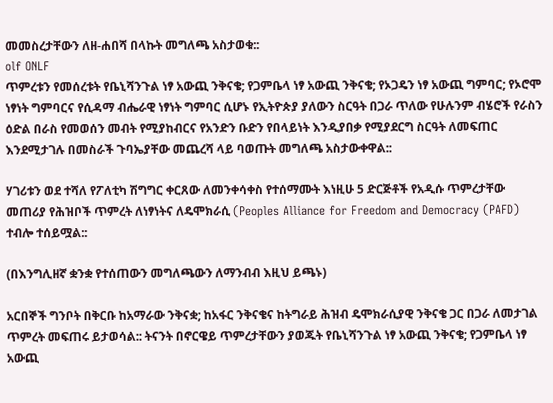መመስረታቸውን ለዘ-ሐበሻ በላኩት መግለጫ አስታወቁ::
olf ONLF
ጥምረቱን የመሰረቱት የቤኒሻንጉል ነፃ አውጪ ንቅናቄ; የጋምቤላ ነፃ አውጪ ንቅናቄ; የኦጋዴን ነፃ አውጪ ግምባር; የኦሮሞ ነፃነት ግምባርና የሲዳማ ብሔራዊ ነፃነት ግምባር ሲሆኑ የኢትዮጵያ ያለውን ስርዓት በጋራ ጥለው የሁሉንም ብሄሮች የራስን ዕድል በራስ የመወሰን መብት የሚያከብርና የአንድን ቡድን የበላይነት እንዲያበቃ የሚያደርግ ስርዓት ለመፍጠር እንደሚታገሉ በመስራች ጉባኤያቸው መጨረሻ ላይ ባወጡት መግለጫ አስታውቀዋል::

ሃገሪቱን ወደ ተሻለ የፖለቲካ ሽግግር ቀርጸው ለመንቀሳቀስ የተሰማሙት እነዚሁ 5 ድርጅቶች የአዲሱ ጥምረታቸው መጠሪያ የሕዝቦች ጥምረት ለነፃነትና ለዴሞክራሲ (Peoples Alliance for Freedom and Democracy (PAFD) ተብሎ ተሰይሟል::

(በእንግሊዘኛ ቋንቋ የተሰጠውን መግለጫውን ለማንብብ እዚህ ይጫኑ)

አርበኞች ግንቦት በቅርቡ ከአማራው ንቅናቋ; ከአፋር ንቅናቄና ከትግራይ ሕዝብ ዴሞክራሲያዊ ንቅናቄ ጋር በጋራ ለመታገል ጥምረት መፍጠሩ ይታወሳል:: ትናንት በኖርዌይ ጥምረታቸውን ያወጁት የቤኒሻንጉል ነፃ አውጪ ንቅናቄ; የጋምቤላ ነፃ አውጪ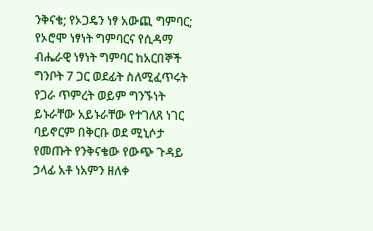ንቅናቄ; የኦጋዴን ነፃ አውጪ ግምባር; የኦሮሞ ነፃነት ግምባርና የሲዳማ ብሔራዊ ነፃነት ግምባር ከአርበኞች ግንቦት 7 ጋር ወደፊት ስለሚፈጥሩት የጋራ ጥምረት ወይም ግንኙነት ይኑራቸው አይኑራቸው የተገለጸ ነገር ባይኖርም በቅርቡ ወደ ሚኒሶታ የመጡት የንቅናቄው የውጭ ጉዳይ ኃላፊ አቶ ነአምን ዘለቀ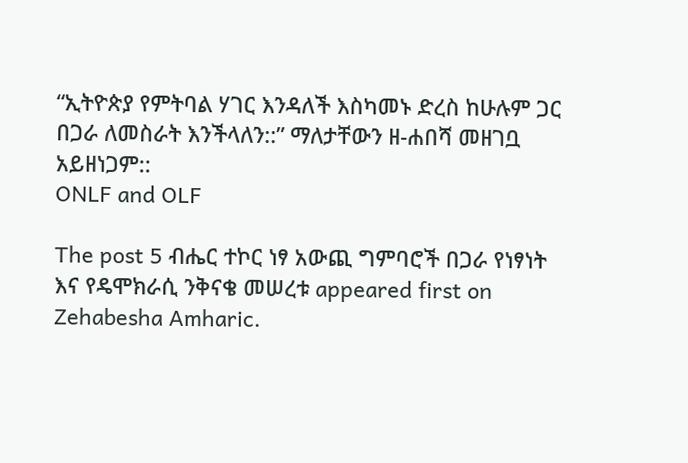“ኢትዮጵያ የምትባል ሃገር እንዳለች እስካመኑ ድረስ ከሁሉም ጋር በጋራ ለመስራት እንችላለን::” ማለታቸውን ዘ-ሐበሻ መዘገቧ አይዘነጋም::
ONLF and OLF

The post 5 ብሔር ተኮር ነፃ አውጪ ግምባሮች በጋራ የነፃነት እና የዴሞክራሲ ንቅናቄ መሠረቱ appeared first on Zehabesha Amharic.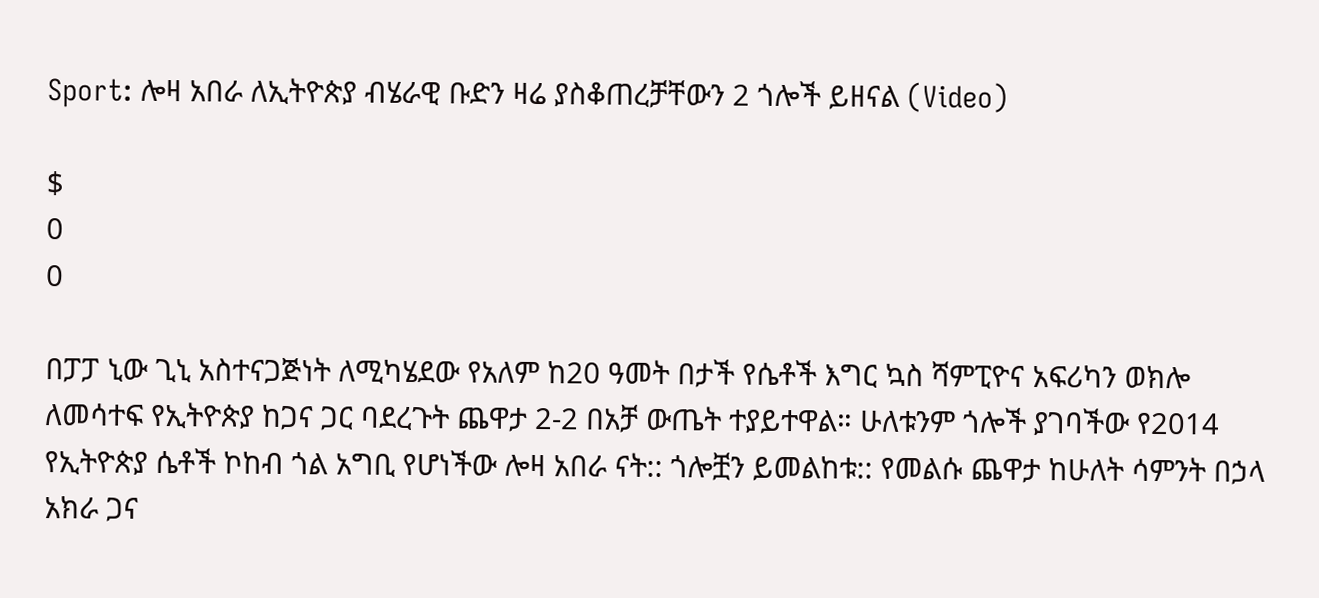Sport: ሎዛ አበራ ለኢትዮጵያ ብሄራዊ ቡድን ዛሬ ያስቆጠረቻቸውን 2 ጎሎች ይዘናል (Video)

$
0
0

በፓፓ ኒው ጊኒ አስተናጋጅነት ለሚካሄደው የአለም ከ20 ዓመት በታች የሴቶች እግር ኳስ ሻምፒዮና አፍሪካን ወክሎ ለመሳተፍ የኢትዮጵያ ከጋና ጋር ባደረጉት ጨዋታ 2-2 በአቻ ውጤት ተያይተዋል። ሁለቱንም ጎሎች ያገባችው የ2014 የኢትዮጵያ ሴቶች ኮከብ ጎል አግቢ የሆነችው ሎዛ አበራ ናት:: ጎሎቿን ይመልከቱ:: የመልሱ ጨዋታ ከሁለት ሳምንት በኃላ አክራ ጋና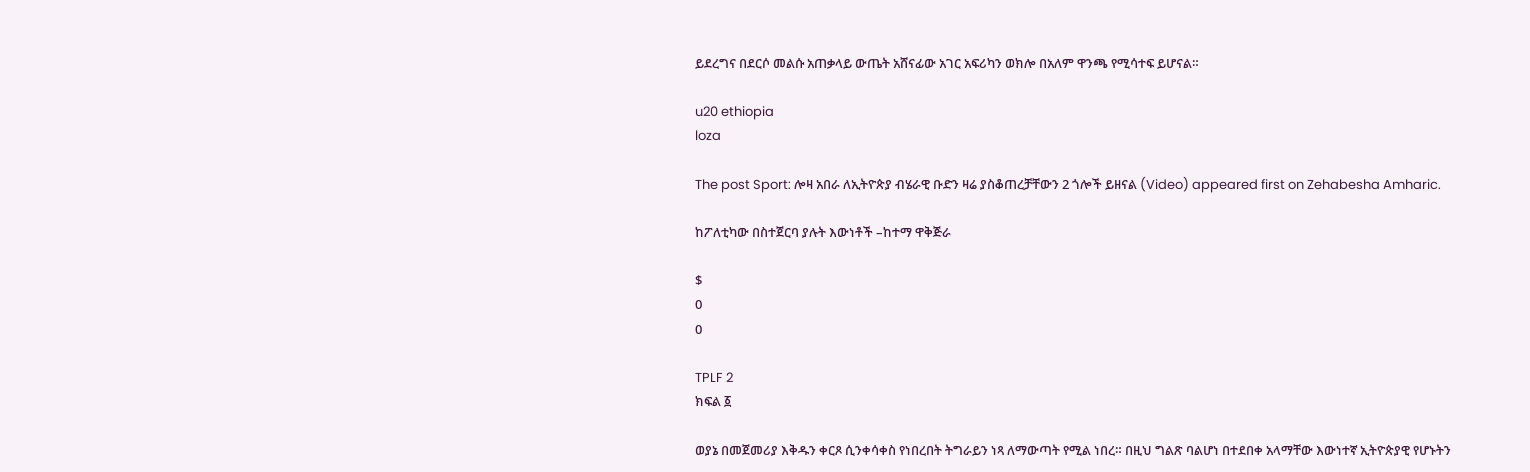ይደረግና በደርሶ መልሱ አጠቃላይ ውጤት አሸናፊው አገር አፍሪካን ወክሎ በአለም ዋንጫ የሚሳተፍ ይሆናል።

u20 ethiopia
loza

The post Sport: ሎዛ አበራ ለኢትዮጵያ ብሄራዊ ቡድን ዛሬ ያስቆጠረቻቸውን 2 ጎሎች ይዘናል (Video) appeared first on Zehabesha Amharic.

ከፖለቲካው በስተጀርባ ያሉት እውነቶች –ከተማ ዋቅጅራ

$
0
0

TPLF 2
ክፍል ፩

ወያኔ በመጀመሪያ እቅዱን ቀርጾ ሲንቀሳቀስ የነበረበት ትግራይን ነጻ ለማውጣት የሚል ነበረ። በዚህ ግልጽ ባልሆነ በተደበቀ አላማቸው እውነተኛ ኢትዮጵያዊ የሆኑትን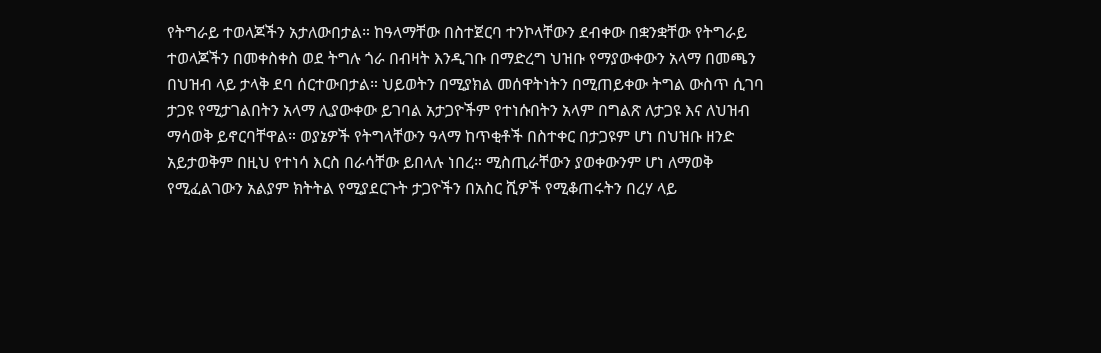የትግራይ ተወላጆችን አታለውበታል። ከዓላማቸው በስተጀርባ ተንኮላቸውን ደብቀው በቋንቋቸው የትግራይ ተወላጆችን በመቀስቀስ ወደ ትግሉ ጎራ በብዛት እንዲገቡ በማድረግ ህዝቡ የማያውቀውን አላማ በመጫን በህዝብ ላይ ታላቅ ደባ ሰርተውበታል። ህይወትን በሚያክል መሰዋትነትን በሚጠይቀው ትግል ውስጥ ሲገባ ታጋዩ የሚታገልበትን አላማ ሊያውቀው ይገባል አታጋዮችም የተነሱበትን አላም በግልጽ ለታጋዩ እና ለህዝብ ማሳወቅ ይኖርባቸዋል። ወያኔዎች የትግላቸውን ዓላማ ከጥቂቶች በስተቀር በታጋዩም ሆነ በህዝቡ ዘንድ አይታወቅም በዚህ የተነሳ እርስ በራሳቸው ይበላሉ ነበረ። ሚስጢራቸውን ያወቀውንም ሆነ ለማወቅ የሚፈልገውን አልያም ክትትል የሚያደርጉት ታጋዮችን በአስር ሺዎች የሚቆጠሩትን በረሃ ላይ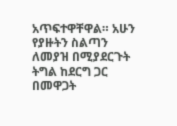አጥፍተዋቸዋል። አሁን የያዙትን ስልጣን ለመያዝ በሚያደርጉት ትግል ከደርግ ጋር በመዋጋት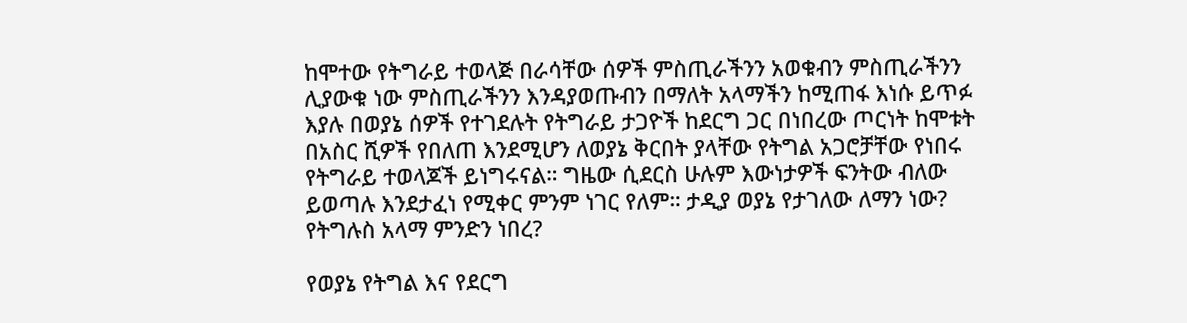ከሞተው የትግራይ ተወላጅ በራሳቸው ሰዎች ምስጢራችንን አወቁብን ምስጢራችንን ሊያውቁ ነው ምስጢራችንን እንዳያወጡብን በማለት አላማችን ከሚጠፋ እነሱ ይጥፉ እያሉ በወያኔ ሰዎች የተገደሉት የትግራይ ታጋዮች ከደርግ ጋር በነበረው ጦርነት ከሞቱት በአስር ሺዎች የበለጠ እንደሚሆን ለወያኔ ቅርበት ያላቸው የትግል አጋሮቻቸው የነበሩ የትግራይ ተወላጆች ይነግሩናል። ግዜው ሲደርስ ሁሉም እውነታዎች ፍንትው ብለው ይወጣሉ እንደታፈነ የሚቀር ምንም ነገር የለም። ታዲያ ወያኔ የታገለው ለማን ነው? የትግሉስ አላማ ምንድን ነበረ?

የወያኔ የትግል እና የደርግ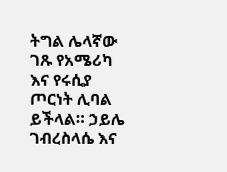ትግል ሌላኛው ገጹ የአሜሪካ እና የሩሲያ ጦርነት ሊባል ይችላል። ኃይሌ ገብረስላሴ እና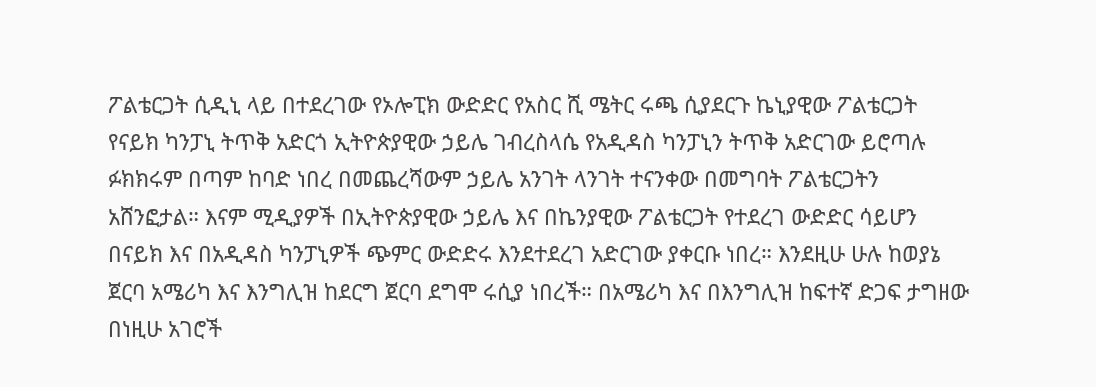ፖልቴርጋት ሲዲኒ ላይ በተደረገው የኦሎፒክ ውድድር የአስር ሺ ሜትር ሩጫ ሲያደርጉ ኬኒያዊው ፖልቴርጋት የናይክ ካንፓኒ ትጥቅ አድርጎ ኢትዮጵያዊው ኃይሌ ገብረስላሴ የአዲዳስ ካንፓኒን ትጥቅ አድርገው ይሮጣሉ ፉክክሩም በጣም ከባድ ነበረ በመጨረሻውም ኃይሌ አንገት ላንገት ተናንቀው በመግባት ፖልቴርጋትን አሸንፎታል። እናም ሚዲያዎች በኢትዮጵያዊው ኃይሌ እና በኬንያዊው ፖልቴርጋት የተደረገ ውድድር ሳይሆን በናይክ እና በአዲዳስ ካንፓኒዎች ጭምር ውድድሩ እንደተደረገ አድርገው ያቀርቡ ነበረ። እንደዚሁ ሁሉ ከወያኔ ጀርባ አሜሪካ እና እንግሊዝ ከደርግ ጀርባ ደግሞ ሩሲያ ነበረች። በአሜሪካ እና በእንግሊዝ ከፍተኛ ድጋፍ ታግዘው በነዚሁ አገሮች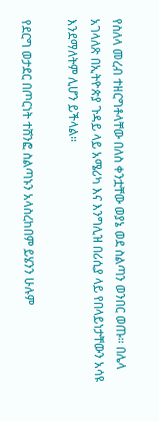የስለላ መረብ ተዘርግቶላቸው በለስ ቀንቷቸው ወያኔ ወደ ስልጣን ወንበር ወጡ። በሌላ አገላለጽ በኢትዮጵያ ጉዳይ ላይ አሜሪካ እና እንግሊዝ በሪሲያ ላይ የበላይነታቸውን አሳዩ እንደማለትም ሊሆን ይችላል።

የደርግ ወታደር በጦርነት ተሸንፎ ስልጣኑን አላስረከበም ይሄንን ሁሉም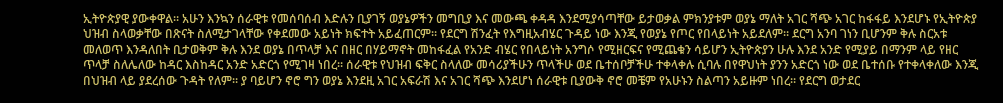ኢትዮጵያዊ ያውቀዋል። አሁን እንኳን ሰራዊቱ የመሰባሰብ እድሉን ቢያገኝ ወያኔዎችን መግቢያ እና መውጫ ቀዳዳ እንደሚያሳጣቸው ይታወቃል ምክንያቱም ወያኔ ማለት አገር ሻጭ አገር ከፋፋይ እንደሆኑ የኢትዮጵያ ህዝብ ስላወቃቸው በጽናት ስለሚታገላቸው የቀደመው አይነት ክፍተት አይፈጠርም። የደርግ ሽንፈት የእግዚአብሄር ጉዳይ ነው እንጂ የወያኔ የጦር የበላይነት አይደለም። ደርግ አንባ ገነን ቢሆንም ቅሉ ስርአቱ መለወጥ እንዳለበት ቢታወቅም ቅሉ እንደ ወያኔ በጥላቻ እና በዘር በሃይማኖት መከፋፈል የአንድ ብሄር የበላይነት አንግሶ የሚዘርፍና የሚጨቁን ሳይሆን ኢትዮጵያን ሁሉ እንደ አንድ የሚያይ በማንም ላይ የዘር ጥላቻ ስለሌለው ከዳር እስከዳር አንድ አድርጎ የሚገዛ ነበረ። ሰራዊቱ የህዝብ ፍቅር ስላለው መሳሪያችሁን ጥላችሁ ወደ ቤተሰቦቻችሁ ተቀላቀሉ ሲባሉ በየዋህነት ያንን አድርጎ ነው ወደ ቤተሰቡ የተቀላቀለው እንጂ በህዝብ ላይ ያደረሰው ጉዳት የለም። ያ ባይሆን ኖሮ ግን ወያኔ እንደዚ አገር አፍራሽ እና አገር ሻጭ እንደሆነ ሰራዊቱ ቢያውቅ ኖሮ መቼም የአሁኑን ስልጣን አይዙም ነበረ። የደርግ ወታደር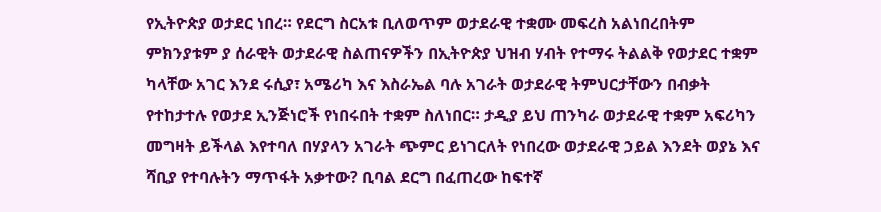የኢትዮጵያ ወታደር ነበረ። የደርግ ስርአቱ ቢለወጥም ወታደራዊ ተቋሙ መፍረስ አልነበረበትም ምክንያቱም ያ ሰራዊት ወታደራዊ ስልጠናዎችን በኢትዮጵያ ህዝብ ሃብት የተማሩ ትልልቅ የወታደር ተቋም ካላቸው አገር እንደ ሩሲያ፣ አሜሪካ እና እስራኤል ባሉ አገራት ወታደራዊ ትምህርታቸውን በብቃት የተከታተሉ የወታደ ኢንጅነሮች የነበሩበት ተቋም ስለነበር። ታዲያ ይህ ጠንካራ ወታደራዊ ተቋም አፍሪካን መግዛት ይችላል እየተባለ በሃያላን አገራት ጭምር ይነገርለት የነበረው ወታደራዊ ኃይል እንደት ወያኔ እና ሻቢያ የተባሉትን ማጥፋት አቃተው? ቢባል ደርግ በፈጠረው ከፍተኛ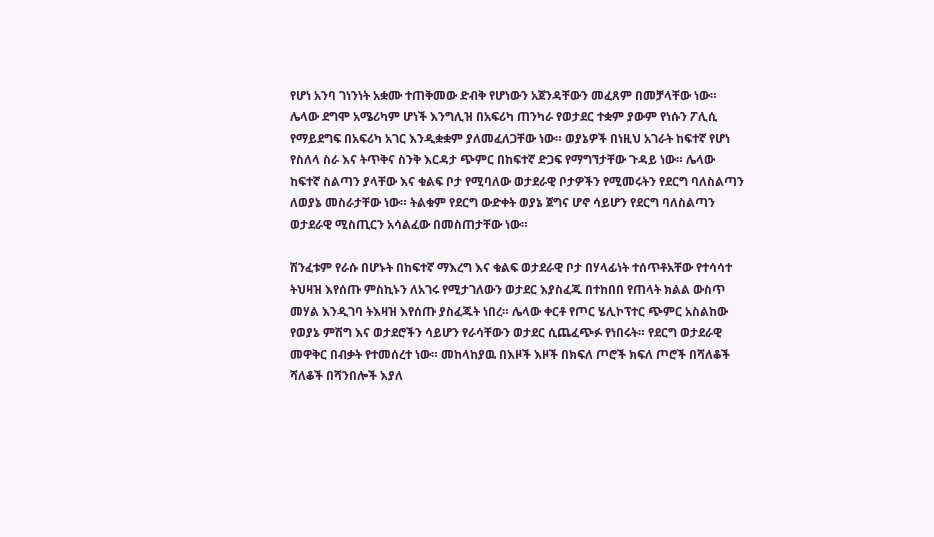የሆነ አንባ ገነንነት አቋሙ ተጠቅመው ድብቅ የሆነውን አጀንዳቸውን መፈጸም በመቻላቸው ነው። ሌላው ደግሞ አሜሪካም ሆነች እንግሊዝ በአፍሪካ ጠንካራ የወታደር ተቋም ያውም የነሱን ፖሊሲ የማይደግፍ በአፍሪካ አገር እንዲቋቋም ያለመፈለጋቸው ነው። ወያኔዎች በነዚህ አገራት ከፍተኛ የሆነ የስለላ ስራ እና ትጥቅና ስንቅ እርዳታ ጭምር በከፍተኛ ድጋፍ የማግኘታቸው ጉዳይ ነው። ሌላው ከፍተኛ ስልጣን ያላቸው እና ቁልፍ ቦታ የሚባለው ወታደራዊ ቦታዎችን የሚመሩትን የደርግ ባለስልጣን ለወያኔ መስራታቸው ነው። ትልቁም የደርግ ውድቀት ወያኔ ጀግና ሆኖ ሳይሆን የደርግ ባለስልጣን ወታደራዊ ሚስጢርን አሳልፈው በመስጠታቸው ነው።

ሽንፈቱም የራሱ በሆኑት በከፍተኛ ማእረግ እና ቁልፍ ወታደራዊ ቦታ በሃላፊነት ተሰጥቶአቸው የተሳሳተ ትህዛዝ እየሰጡ ምስኪኑን ለአገሩ የሚታገለውን ወታደር እያስፈጁ በተከበበ የጠላት ክልል ውስጥ መሃል እንዲገባ ትእዛዝ እየሰጡ ያስፈጁት ነበረ። ሌላው ቀርቶ የጦር ሄሊኮፕተር ጭምር አስልከው የወያኔ ምሽግ እና ወታደሮችን ሳይሆን የራሳቸውን ወታደር ሲጨፈጭፉ የነበሩት። የደርግ ወታደራዊ መዋቅር በብቃት የተመሰረተ ነው። መከላከያዉ በእዞች እዞች በክፍለ ጦሮች ክፍለ ጦሮች በሻለቆች ሻለቆች በሻንበሎች እያለ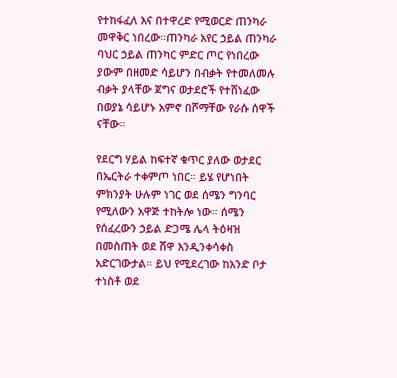የተከፋፈለ እና በተዋረድ የሚወርድ ጠንካራ መዋቅር ነበረው።ጠንካራ አየር ኃይል ጠንካራ ባህር ኃይል ጠንካር ምድር ጦር የነበረው ያውም በዘመድ ሳይሆን በብቃት የተመለመሉ ብቃት ያላቸው ጀግና ወታደሮች የተሸነፈው በወያኔ ሳይሆኑ አምኖ በሾማቸው የራሱ ሰዋች ናቸው።

የደርግ ሃይል ከፍተኛ ቁጥር ያለው ወታደር በኤርትራ ተቀምጦ ነበር። ይሄ የሆነበት ምክንያት ሁሉም ነገር ወደ ሰሜን ግንባር የሚለውን አዋጅ ተከትሎ ነው። ሰሜን የሰፈረውን ኃይል ድጋሜ ሌላ ትዕዛዝ በመስጠት ወደ ሸዋ እንዲንቀሳቀስ አድርገውታል። ይህ የሚደረገው ከአንድ ቦታ ተነስቶ ወደ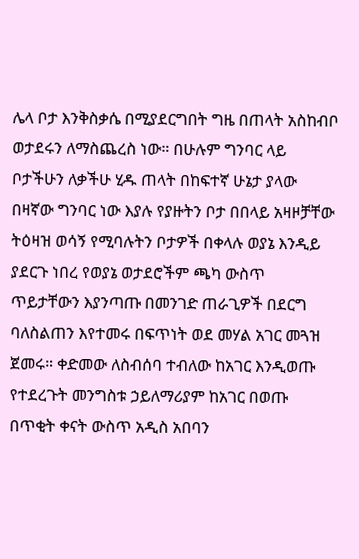ሌላ ቦታ እንቅስቃሴ በሚያደርግበት ግዜ በጠላት አስከብቦ ወታደሩን ለማስጨረስ ነው። በሁሉም ግንባር ላይ ቦታችሁን ለቃችሁ ሂዱ ጠላት በከፍተኛ ሁኔታ ያላው በዛኛው ግንባር ነው እያሉ የያዙትን ቦታ በበላይ አዛዞቻቸው ትዕዛዝ ወሳኝ የሚባሉትን ቦታዎች በቀላሉ ወያኔ እንዲይ ያደርጉ ነበረ የወያኔ ወታደሮችም ጫካ ውስጥ ጥይታቸውን እያንጣጡ በመንገድ ጠራጊዎች በደርግ ባለስልጠን እየተመሩ በፍጥነት ወደ መሃል አገር መጓዝ ጀመሩ። ቀድመው ለስብሰባ ተብለው ከአገር እንዲወጡ የተደረጉት መንግስቱ ኃይለማሪያም ከአገር በወጡ በጥቂት ቀናት ውስጥ አዲስ አበባን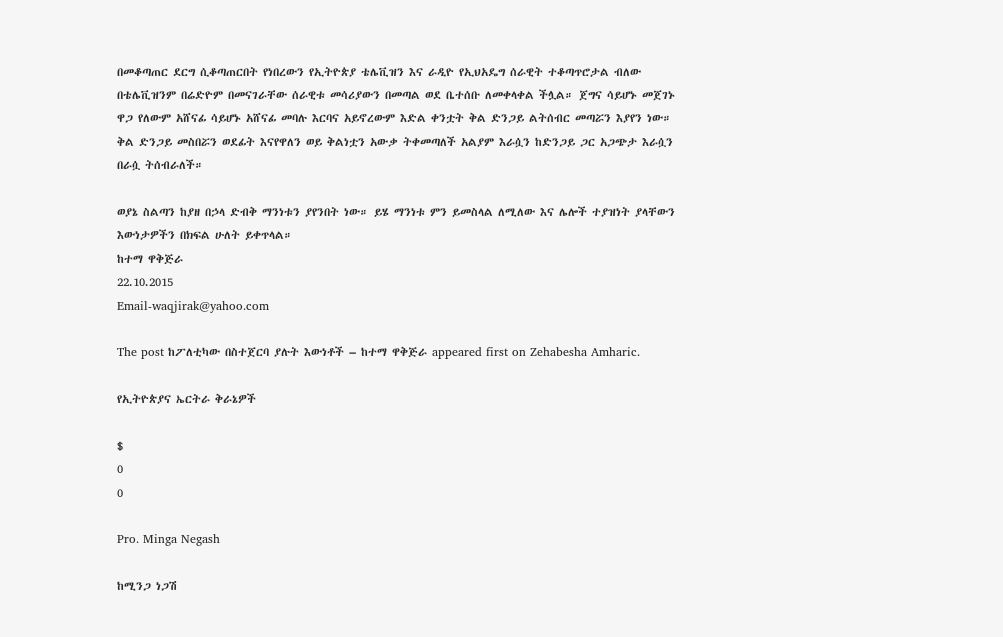በመቆጣጠር ደርግ ሲቆጣጠርበት የነበረውን የኢትዮጵያ ቴሌቪዝን እና ራዲዮ የኢህአዴግ ሰራዊት ተቆጣጥሮታል ብለው በቴሌቪዝንም በሬድዮም በመናገራቸው ሰራዊቱ መሳሪያውን በመጣል ወደ ቤተሰቡ ለመቀላቀል ችሏል። ጀግና ሳይሆኑ መጀገኑ ዋጋ የለውም አሸናፊ ሳይሆኑ አሸናፊ መባሉ እርባና አይኖረውም እድል ቀንቷት ቅል ድንጋይ ልትሰብር መጣሯን እያየን ነው። ቅል ድንጋይ መስበሯን ወደፊት እናየዋለን ወይ ቅልነቷን አውቃ ትቀመጣለች አልያም እራሷን ከድንጋይ ጋር አጋጭታ እራሷን በራሷ ትሰብራለች።

ወያኔ ስልጣን ከያዘ በኃላ ድብቅ ማንነቱን ያየንበት ነው። ይሄ ማንነቱ ምን ይመስላል ለሚለው እና ሌሎች ተያዝነት ያላቸውን እውነታዎችን በክፍል ሁለት ይቀጥላል።
ከተማ ዋቅጅራ
22.10.2015
Email-waqjirak@yahoo.com

The post ከፖለቲካው በስተጀርባ ያሉት እውነቶች – ከተማ ዋቅጅራ appeared first on Zehabesha Amharic.

የኢትዮጵያና ኤርትራ ቅራኔዎች

$
0
0

Pro. Minga Negash

ከሚንጋ ነጋሽ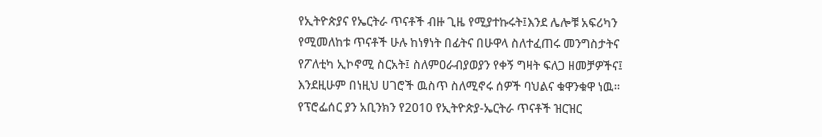የኢትዮጵያና የኤርትራ ጥናቶች ብዙ ጊዜ የሚያተኩሩት፤እንደ ሌሎቹ አፍሪካን የሚመለከቱ ጥናቶች ሁሉ ከነፃነት በፊትና በሁዋላ ስለተፈጠሩ መንግስታትና የፖለቲካ ኢኮኖሚ ስርአት፤ ስለምዐራብያወያን የቀኝ ግዛት ፍለጋ ዘመቻዎችና፤ እንደዚሁም በነዚህ ሀገሮች ዉስጥ ስለሚኖሩ ሰዎች ባህልና ቁዋንቁዋ ነዉ። የፕሮፌሰር ያን አቢንክን የ2010 የኢትዮጵያ-ኤርትራ ጥናቶች ዝርዝር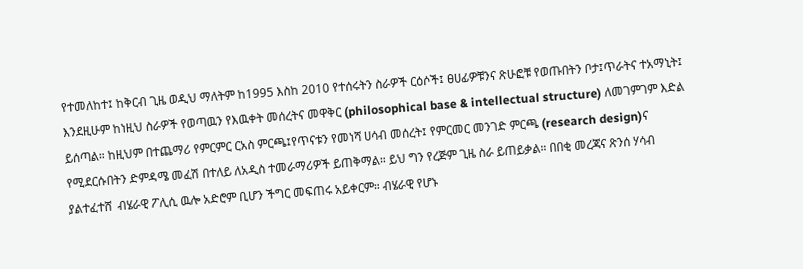የተመለከተ፤ ከቅርብ ጊዜ ወዲህ ማለትም ከ1995 እስከ 2010 የተሰሩትን ስራዎች ርዕሶች፤ ፀሀፊዎቹንና ጽሁፎቹ የወጡበትን ቦታ፤ጥራትና ተአማኒት፤ እንደዚሁም ከነዚህ ስራዎች የወጣዉን የእዉቀት መሰረትና መዋቅር (philosophical base & intellectual structure) ለመገምገም እድል ይሰጣል። ከዚህም በተጨማሪ የምርምር ርአስ ምርጫ፤የጥናቱን የመነሻ ሀሳብ መሰረት፤ የምርመር መንገድ ምርጫ (research design)ና የሚደርሱበትን ድምዳሜ መፈሽ በተለይ ለአዲስ ተመራማሪዎች ይጠቅማል። ይህ ግን የረጅም ጊዜ ስራ ይጠይቃል። በበቂ መረጃና ጽንሰ ሃሳብ ያልተፈተሸ  ብሄራዊ ፖሊሲ ዉሎ አድሮም ቢሆን ችግር መፍጠሩ አይቀርም። ብሄራዊ የሆኑ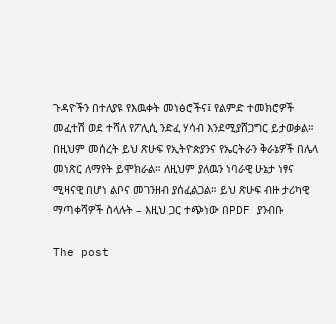ጉዳዮችን በተለያዩ የእዉቀት መነፅሮችና፤ የልምድ ተመክሮዎች መፈተሽ ወደ ተሻለ የፖሊሲ ንድፈ ሃሳብ እንደሚያሸጋግር ይታወቃል። በዚህም መሰረት ይህ ጽሁፍ የኢትዮጵያንና የኤርትራን ቅራኔዎች በሌላ መነጽር ለማየት ይሞክራል። ለዚህም ያለዉን ነባራዊ ሁኔታ ነፃና ሚዛናዊ በሆነ ልቦና መገንዘብ ያሰፈልጋል። ይህ ጽሁፍ ብዙ ታሪካዊ ማጣቀሻዎች ስላሉት – እዚህ ጋር ተጭነው በPDF ያንብቡ

The post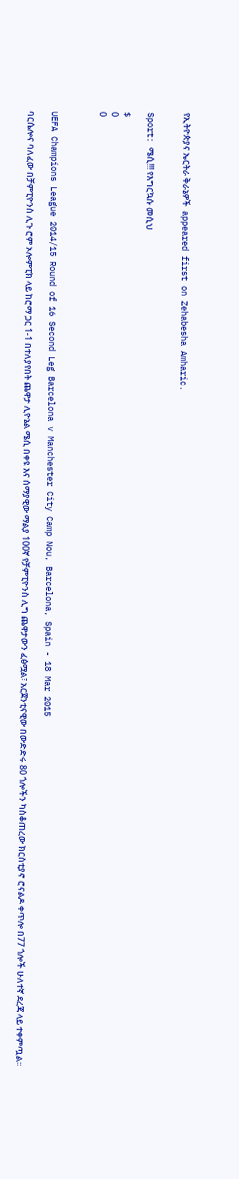የኢትዮጵያና ኤርትራ ቅራኔዎች  appeared first on Zehabesha Amharic.


Sport: ሜሲ!!! የእግርኳሱ መሲህ

$
0
0



UEFA Champions League 2014/15 Round of 16 Second Leg Barcelona v Manchester City Camp Nou, Barcelona, Spain - 18 Mar 2015

ባርሴሎና ባለፈው በቻምፒዮንስ ሊጉ ሮም ኦሎምፒክ ላይ ከሮማ ጋር 1-1 በተለያየበት ጨዋታ ሊዮኔል ሜሲ በቀዩ እና ሰማያዊው ማልያ 100ኛ የቻምፒዮንስ ሊግ ጨዋታውን ፈፅሟል፣ አርጀንቲናዊው በውድድሩ 80 ጎሎችን ካስቆጠረው ክርስቲያኖ ሮናልዶ ቀጥሎ በ77 ጎሎች ሁለተኛ ደረጃ ላይ ተቀምጧል፡፡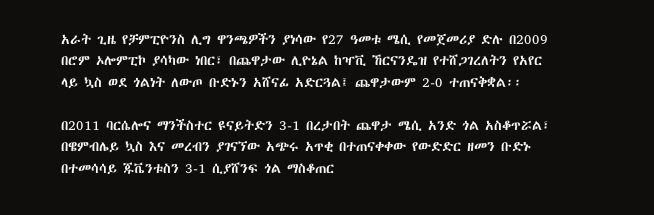አራት ጊዜ የቻምፒዮንስ ሊግ ዋንጫዎችን ያነሳው የ27 ዓመቱ ሜሲ የመጀመሪያ ድሉ በ2009 በሮም ኦሎምፒኮ ያሳካው ነበር፣ በጨዋታው ሊዮኔል ከዣቪ ኸርናንዴዝ የተሸጋገረለትን የአየር ላይ ኳስ ወደ ጎልነት ለውጦ ቡድኑን አሸናፊ አድርጓል፤ ጨዋታውም 2-0 ተጠናቅቋል፡፡

በ2011 ባርሴሎና ማንችስተር ዩናይትድን 3-1 በረታበት ጨዋታ ሜሲ አንድ ጎል አስቆጥሯል፣ በዌምብሌይ ኳስ እና መረብን ያገናኘው አጭሩ አጥቂ በተጠናቀቀው የውድድር ዘመን ቡድኑ በተመሳሳይ ጁቬንቱስን 3-1 ሲያሸንፍ ጎል ማስቆጠር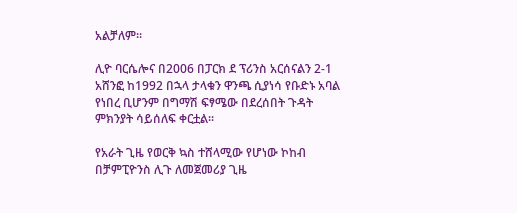አልቻለም፡፡

ሊዮ ባርሴሎና በ2006 በፓርክ ደ ፕሪንስ አርሰናልን 2-1 አሸንፎ ከ1992 በኋላ ታላቁን ዋንጫ ሲያነሳ የቡድኑ አባል የነበረ ቢሆንም በግማሽ ፍፃሜው በደረሰበት ጉዳት ምክንያት ሳይሰለፍ ቀርቷል፡፡

የአራት ጊዜ የወርቅ ኳስ ተሸላሚው የሆነው ኮከብ በቻምፒዮንስ ሊጉ ለመጀመሪያ ጊዜ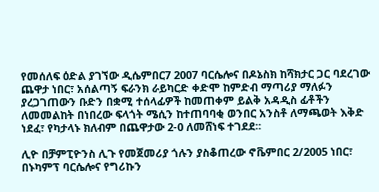የመሰለፍ ዕድል ያገኘው ዲሴምበር7 2007 ባርሴሎና በዶኔስክ ከሻክታር ጋር ባደረገው ጨዋታ ነበር፣ አሰልጣኝ ፍራንክ ራይካርድ ቀድሞ ከምድብ ማጣሪያ ማለፉን ያረጋገጠውን ቡድን በቋሚ ተሰላፊዎች ከመጠቀም ይልቅ አዳዲስ ፊቶችን ለመመልከት በነበረው ፍላጎት ሜሲን ከተጠባባቂ ወንበር አንስቶ ለማጫወት እቅድ ነደፈ፣ የካታላኑ ክለብም በጨዋታው 2-0 ለመሸነፍ ተገደደ፡፡

ሊዮ በቻምፒዮንስ ሊጉ የመጀመሪያ ጎሉን ያስቆጠረው ኖቬምበር 2/2005 ነበር፣ በኑካምፕ ባርሴሎና የግሪኩን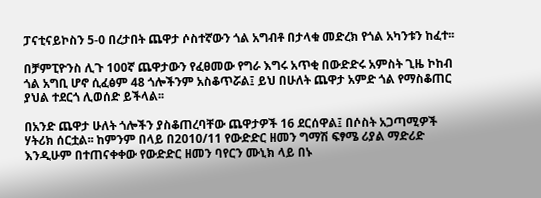ፓናቲናይኮስን 5-0 በረታበት ጨዋታ ሶስተኛውን ጎል አግብቶ በታላቁ መድረክ የጎል አካንቱን ከፈተ፡፡

በቻምፒዮንስ ሊጉ 100ኛ ጨዋታውን የፈፀመው የግራ እግሩ አጥቂ በውድድሩ አምስት ጊዜ ኮከብ ጎል አግቢ ሆኖ ሲፈፅም 48 ጎሎችንም አስቆጥሯል፤ ይህ በሁለት ጨዋታ አምድ ጎል የማስቆጠር ያህል ተደርጎ ሊወሰድ ይችላል፡፡

በአንድ ጨዋታ ሁለት ጎሎችን ያስቆጠረባቸው ጨዋታዎች 16 ደርሰዋል፤ በሶስት አጋጣሚዎች ሃትሪክ ሰርቷል፡፡ ከምንም በላይ በ2010/11 የውድድር ዘመን ግማሽ ፍፃሜ ሪያል ማድሪድ እንዲሁም በተጠናቀቀው የውድድር ዘመን ባየርን ሙኒክ ላይ በኑ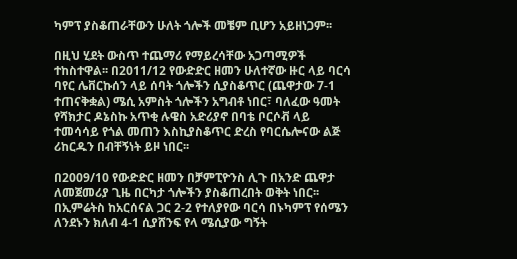ካምፕ ያስቆጠራቸውን ሁለት ጎሎች መቼም ቢሆን አይዘነጋም፡፡

በዚህ ሂደት ውስጥ ተጨማሪ የማይረሳቸው አጋጣሚዎች ተከስተዋል፡፡ በ2011/12 የውድድር ዘመን ሁለተኛው ዙር ላይ ባርሳ ባየር ሌቨርኩሰን ላይ ሰባት ጎሎችን ሲያስቆጥር (ጨዋታው 7-1 ተጠናቅቋል) ሜሲ አምስት ጎሎችን አግብቶ ነበር፣ ባለፈው ዓመት የሻክታር ዶኔስኩ አጥቂ ሉዌስ አድሪያኖ በባቴ ቦርሶቭ ላይ ተመሳሳይ የጎል መጠን እስኪያስቆጥር ድረስ የባርሴሎናው ልጅ ሪከርዱን በብቸኝነት ይዞ ነበር፡፡

በ2009/10 የውድድር ዘመን በቻምፒዮንስ ሊጉ በአንድ ጨዋታ ለመጀመሪያ ጊዜ በርካታ ጎሎችን ያስቆጠረበት ወቅት ነበር፡፡ በኢምሬትስ ከአርሰናል ጋር 2-2 የተለያየው ባርሳ በኑካምፕ የሰሜን ለንደኑን ክለብ 4-1 ሲያሸንፍ የላ ሜሲያው ግኝት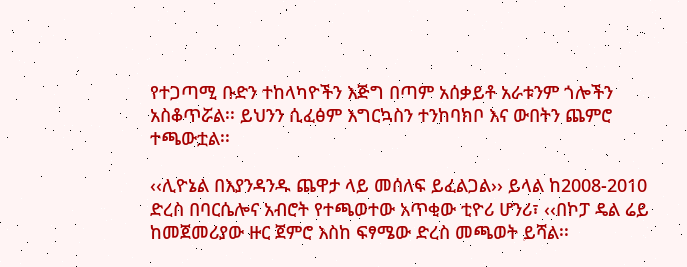የተጋጣሚ ቡድን ተከላካዮችን እጅግ በጣም አሰቃይቶ አራቱንም ጎሎችን አስቆጥሯል፡፡ ይህንን ሲፈፅም እግርኳስን ተንከባክቦ እና ውበትን ጨምሮ ተጫውቷል፡፡

‹‹ሊዮኔል በእያንዳንዱ ጨዋታ ላይ መሰለፍ ይፈልጋል›› ይላል ከ2008-2010 ድረስ በባርሴሎና አብሮት የተጫወተው አጥቂው ቲዮሪ ሆንሪ፣ ‹‹በኮፓ ዴል ሬይ ከመጀመሪያው ዙር ጀምሮ እስከ ፍፃሜው ድረስ መጫወት ይሻል፡፡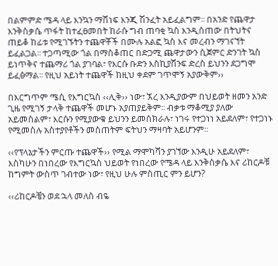በልምምድ ሜዳ ላይ እንኳን ማሸነፍ እንጂ ሽንፈት አይፈልግም፡፡ በአንድ የጨዋታ እንቅስቃሴ ጥፋት ከተፈፀመበት ከራሱ ግብ ጠባቂ ኳስ እንዲሰጠው በትህትና ጠይቆ ከፊቱ የሚገኙትን ተጨዋቾች በሙሉ አልፎ ኳስ እና መረብን ማገናኘት ይፈልጋል፡፡ ተጋጣሚው ጎል በማስቆጠር በድጋሚ ጨዋታውን ሲጀምር ድንገት ኳስ ይነጥቅና ተጨማሪ ጎል ያገባል፣ የእርሱ ቡድን እስኪያሸንፍ ድረስ ይህንን ደጋግሞ ይፈፅማል፡፡ የዚህ አይነት ተጨዋች ከዚህ ቀደም ገጥሞኝ አያውቅም››

በእርግጥም ሜሲ የእግርኳስ ‹‹ሊቅ›› ነው፣ ኧረ እንዲያውም በህይወት ዘመን አንድ ጊዜ የሚገኝ ታላቅ ተጨዋች መሆኑ አያጠያይቅም፡፡ ብቃቱ ማቆሚያ ያለው አይመስልም፣ እርሱን የሚያውቁ ይህንን ይመሰክራሉ፣ ነገሩ የተጋነነ አይደለም፣ የተጋነኑ የሚመስሉ አስተያየቶችን መስጠትም ፍትህን ማዛባት አይሆንም፡፡

‹‹የፕላኔታችን ምርጡ ተጨዋች›› የሚል ማሞካሻን ያገኘው እንዲሁ አይደለም፣ እስካሁን በነበረው የእግርኳስ ህይወት የነበረው የሜዳ ላይ እንቅስቃሴ እና ሪከርዶቹ ከግምት ውስጥ ገብተው ነው፣ የዚህ ሁሉ ምስጢር ምን ይሆን?

‹‹ሪከርዶቼን ወደ ኋላ መለስ ብዬ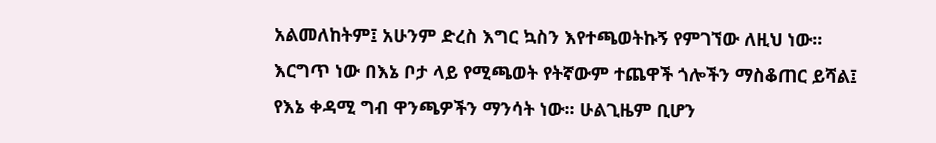አልመለከትም፤ አሁንም ድረስ እግር ኳስን እየተጫወትኩኝ የምገኘው ለዚህ ነው፡፡ እርግጥ ነው በእኔ ቦታ ላይ የሚጫወት የትኛውም ተጨዋች ጎሎችን ማስቆጠር ይሻል፤ የእኔ ቀዳሚ ግብ ዋንጫዎችን ማንሳት ነው፡፡ ሁልጊዜም ቢሆን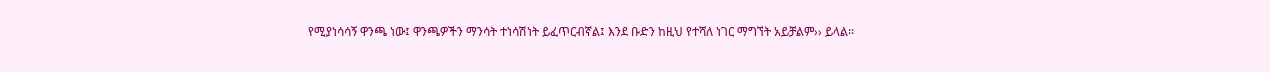የሚያነሳሳኝ ዋንጫ ነው፤ ዋንጫዎችን ማንሳት ተነሳሽነት ይፈጥርብኛል፤ እንደ ቡድን ከዚህ የተሻለ ነገር ማግኘት አይቻልም›› ይላል፡፡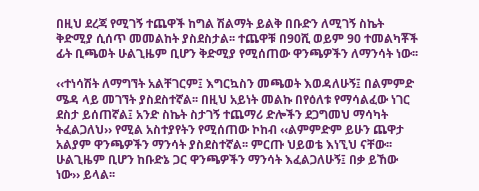በዚህ ደረጃ የሚገኝ ተጨዋች ከግል ሽልማት ይልቅ በቡድን ለሚገኝ ስኬት ቅድሚያ ሲሰጥ መመልከት ያስደስታል፡፡ ተጨዋቹ በ90ሺ ወይም 90 ተመልካቾች ፊት ቢጫወት ሁልጊዜም ቢሆን ቅድሚያ የሚሰጠው ዋንጫዎችን ለማንሳት ነው፡፡

‹‹ተነሳሽት ለማግኘት አልቸገርም፤ እግርኳስን መጫወት እወዳለሁኝ፤ በልምምድ ሜዳ ላይ መገኘት ያስደስተኛል፡፡ በዚህ አይነት መልኩ በየዕለቱ የማሳልፈው ነገር ደስታ ይሰጠኛል፤ አንድ ስኬት ስታገኝ ተጨማሪ ድሎችን ደጋግመህ ማሳካት ትፈልጋለህ›› የሚል አስተያየትን የሚሰጠው ኮከብ ‹‹ልምምድም ይሁን ጨዋታ አልያም ዋንጫዎችን ማንሳት ያስደስተኛል፡፡ ምርጡ ህይወቴ እነኚህ ናቸው፡፡ ሁልጊዜም ቢሆን ከቡድኔ ጋር ዋንጫዎችን ማንሳት እፈልጋለሁኝ፤ በቃ ይኸው ነው›› ይላል፡፡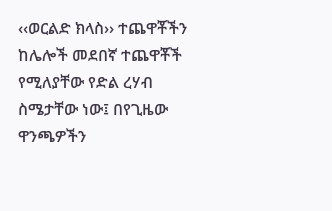‹‹ወርልድ ክላስ›› ተጨዋቾችን ከሌሎች መደበኛ ተጨዋቾች የሚለያቸው የድል ረሃብ ስሜታቸው ነው፤ በየጊዜው ዋንጫዎችን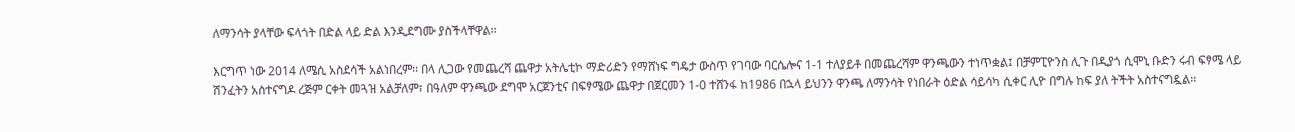ለማንሳት ያላቸው ፍላጎት በድል ላይ ድል እንዲደግሙ ያስችላቸዋል፡፡

እርግጥ ነው 2014 ለሜሲ አስደሳች አልነበረም፡፡ በላ ሊጋው የመጨረሻ ጨዋታ አትሌቲኮ ማድሪድን የማሸነፍ ግዴታ ውስጥ የገባው ባርሴሎና 1-1 ተለያይቶ በመጨረሻም ዋንጫውን ተነጥቋል፤ በቻምፒዮንስ ሊጉ በዲያጎ ሲሞኒ ቡድን ሩብ ፍፃሜ ላይ ሽንፈትን አስተናግዶ ረጅም ርቀት መጓዝ አልቻለም፣ በዓለም ዋንጫው ደግሞ አርጀንቲና በፍፃሜው ጨዋታ በጀርመን 1-0 ተሸንፋ ከ1986 በኋላ ይህንን ዋንጫ ለማንሳት የነበራት ዕድል ሳይሳካ ሲቀር ሊዮ በግሉ ከፍ ያለ ትችት አስተናግዷል፡፡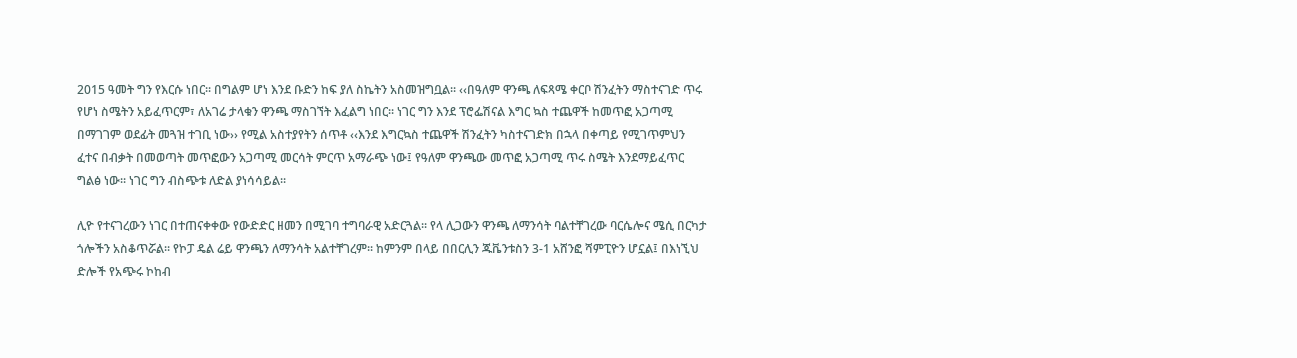2015 ዓመት ግን የእርሱ ነበር፡፡ በግልም ሆነ እንደ ቡድን ከፍ ያለ ስኬትን አስመዝግቧል፡፡ ‹‹በዓለም ዋንጫ ለፍጻሜ ቀርቦ ሽንፈትን ማስተናገድ ጥሩ የሆነ ስሜትን አይፈጥርም፣ ለአገሬ ታላቁን ዋንጫ ማስገኘት እፈልግ ነበር፡፡ ነገር ግን እንደ ፕሮፌሽናል እግር ኳስ ተጨዋች ከመጥፎ አጋጣሚ በማገገም ወደፊት መጓዝ ተገቢ ነው›› የሚል አስተያየትን ሰጥቶ ‹‹እንደ እግርኳስ ተጨዋች ሽንፈትን ካስተናገድክ በኋላ በቀጣይ የሚገጥምህን ፈተና በብቃት በመወጣት መጥፎውን አጋጣሚ መርሳት ምርጥ አማራጭ ነው፤ የዓለም ዋንጫው መጥፎ አጋጣሚ ጥሩ ስሜት እንደማይፈጥር ግልፅ ነው፡፡ ነገር ግን ብስጭቱ ለድል ያነሳሳይል፡፡

ሊዮ የተናገረውን ነገር በተጠናቀቀው የውድድር ዘመን በሚገባ ተግባራዊ አድርጓል፡፡ የላ ሊጋውን ዋንጫ ለማንሳት ባልተቸገረው ባርሴሎና ሜሲ በርካታ ጎሎችን አስቆጥሯል፡፡ የኮፓ ዴል ሬይ ዋንጫን ለማንሳት አልተቸገረም፡፡ ከምንም በላይ በበርሊን ጁቬንቱስን 3-1 አሸንፎ ሻምፒዮን ሆኗል፤ በእነኚህ ድሎች የአጭሩ ኮከብ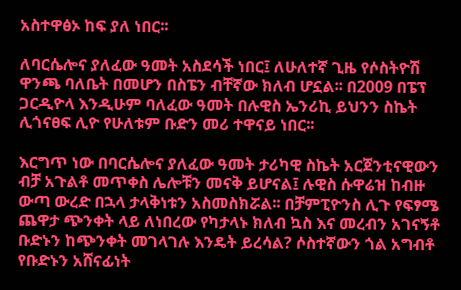አስተዋፅኦ ከፍ ያለ ነበር፡፡

ለባርሴሎና ያለፈው ዓመት አስደሳች ነበር፤ ለሁለተኛ ጊዜ የሶስትዮሽ ዋንጫ ባለቤት በመሆን በስፔን ብቸኛው ክለብ ሆኗል፡፡ በ2009 በፔፕ ጋርዲዮላ እንዲሁም ባለፈው ዓመት በሉዊስ ኤንሪኪ ይህንን ስኬት ሊጎናፀፍ ሊዮ የሁለቱም ቡድን መሪ ተዋናይ ነበር፡፡

እርግጥ ነው በባርሴሎና ያለፈው ዓመት ታሪካዊ ስኬት አርጀንቲናዊውን ብቻ አጉልቶ መጥቀስ ሌሎቹን መናቅ ይሆናል፤ ሉዊስ ሱዋሬዝ ከብዙ ውጣ ውረድ በኋላ ታላቅነቱን አስመስክሯል፡፡ በቻምፒዮንስ ሊጉ የፍፃሜ ጨዋታ ጭንቀት ላይ ለነበረው የካታላኑ ክለብ ኳስ እና መረብን አገናኝቶ ቡድኑን ከጭንቀት መገላገሉ እንዴት ይረሳል? ሶስተኛውን ጎል አግብቶ የቡድኑን አሸናፊነት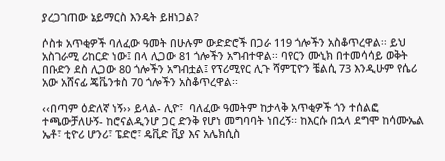ያረጋገጠው ኔይማርስ እንዴት ይዘነጋል?

ሶስቱ አጥቂዎች ባለፈው ዓመት በሁሉም ውድድሮች በጋራ 119 ጎሎችን አስቆጥረዋል፡፡ ይህ አስገራሚ ሪከርድ ነው፤ በላ ሊጋው 81 ጎሎችን አግብተዋል፡፡ ባየርን ሙኒክ በተመሳሳይ ወቅት በቡድን ደስ ሊጋው 80 ጎሎችን አግብቷል፤ የፕሪሚየር ሊጉ ሻምፒዮን ቼልሲ 73 እንዲሁም የሴሪ አው አሸናፊ ጄቬንቱስ 70 ጎሎችን አስቆጥረዋል፡፡

‹‹በጣም ዕድለኛ ነኝ›› ይላል- ሊዮ፣  ባለፈው ዓመትም ከታላቅ አጥቂዎች ጎን ተሰልፎ ተጫውቻለሁኝ- ከሮናልዲንሆ ጋር ድንቅ የሆነ መግባባት ነበረኝ፡፡ ከእርሱ በኋላ ደግሞ ከሳሙኤል ኤቶ፣ ቲዮሪ ሆንሪ፣ ፔድሮ፣ ዴቪድ ቪያ እና አሌክሲስ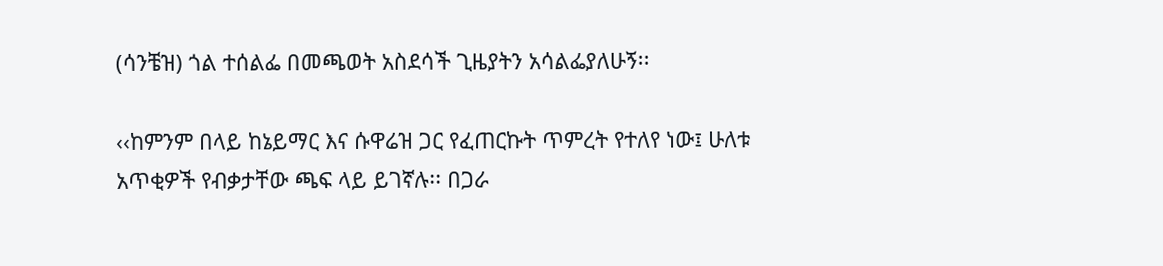(ሳንቼዝ) ጎል ተሰልፌ በመጫወት አስደሳች ጊዜያትን አሳልፌያለሁኝ፡፡

‹‹ከምንም በላይ ከኔይማር እና ሱዋሬዝ ጋር የፈጠርኩት ጥምረት የተለየ ነው፤ ሁለቱ አጥቂዎች የብቃታቸው ጫፍ ላይ ይገኛሉ፡፡ በጋራ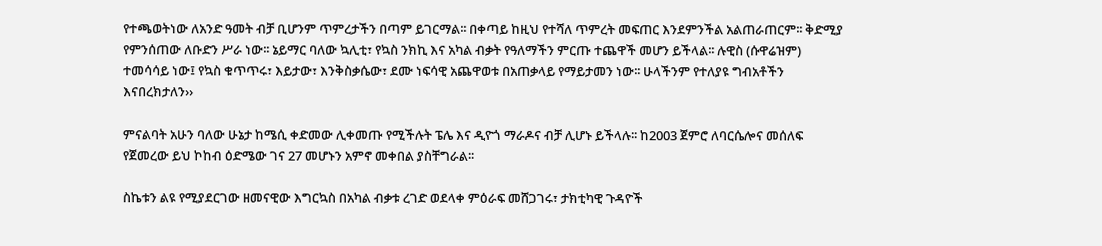የተጫወትነው ለአንድ ዓመት ብቻ ቢሆንም ጥምረታችን በጣም ይገርማል፡፡ በቀጣይ ከዚህ የተሻለ ጥምረት መፍጠር እንደምንችል አልጠራጠርም፡፡ ቅድሚያ የምንሰጠው ለቡድን ሥራ ነው፡፡ ኔይማር ባለው ኳሊቲ፣ የኳስ ንክኪ እና አካል ብቃት የዓለማችን ምርጡ ተጨዋች መሆን ይችላል፡፡ ሉዊስ (ሱዋሬዝም) ተመሳሳይ ነው፤ የኳስ ቁጥጥሩ፣ እይታው፣ እንቅስቃሴው፣ ደሙ ነፍሳዊ አጨዋወቱ በአጠቃላይ የማይታመን ነው፡፡ ሁላችንም የተለያዩ ግብአቶችን እናበረክታለን››

ምናልባት አሁን ባለው ሁኔታ ከሜሲ ቀድመው ሊቀመጡ የሚችሉት ፔሌ እና ዲዮጎ ማራዶና ብቻ ሊሆኑ ይችላሉ፡፡ ከ2003 ጀምሮ ለባርሴሎና መሰለፍ የጀመረው ይህ ኮከብ ዕድሜው ገና 27 መሆኑን አምኖ መቀበል ያስቸግራል፡፡

ስኬቱን ልዩ የሚያደርገው ዘመናዊው እግርኳስ በአካል ብቃቱ ረገድ ወደላቀ ምዕራፍ መሸጋገሩ፣ ታክቲካዊ ጉዳዮች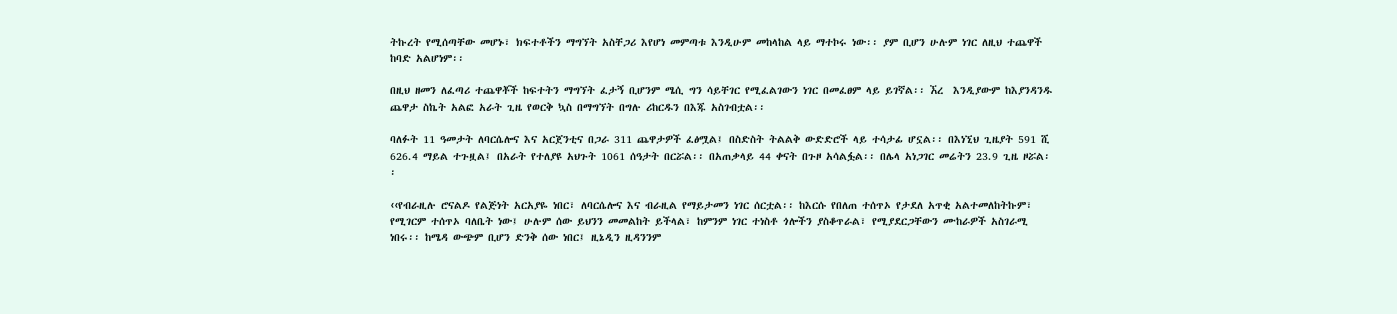ትኩረት የሚሰጣቸው መሆኑ፣ ክፍተቶችን ማግኘት አስቸጋሪ እየሆነ መምጣቱ እንዲሁም መከላከል ላይ ማተኮሩ ነው፡፡ ያም ቢሆን ሁሉም ነገር ለዚህ ተጨዋች ከባድ አልሆነም፡፡

በዚህ ዘመን ለፈጣሪ ተጨዋቾች ከፍተትን ማግኘት ፈታኝ ቢሆንም ሜሲ ግን ሳይቸገር የሚፈልገውን ነገር በመፈፀም ላይ ይገኛል፡፡ ኧረ  እንዲያውም ከእያንዳንዱ ጨዋታ ስኬት አልፎ አራት ጊዜ የወርቅ ኳስ በማግኘት በግሉ ሪከርዱን በእጁ አስገብቷል፡፡

ባለፉት 11 ዓመታት ለባርሴሎና እና አርጀንቲና በጋራ 311 ጨዋታዎች ፈፅሟል፤ በስድስት ትልልቅ ውድድሮች ላይ ተሳታፊ ሆኗል፡፡ በእነኚህ ጊዜያት 591 ሺ 626.4 ማይል ተጉዟል፤ በአራት የተለያዩ አህጉት 1061 ሰዓታት በርሯል፡፡ በአጠቃላይ 44 ቀናት በጉዞ አሳልፏል፡፡ በሌላ አነጋገር መሬትን 23.9 ጊዜ ዞሯል፡፡

‹‹የብራዚሉ ሮናልዶ የልጅነት አርአያዬ ነበር፣ ለባርሴሎና እና ብራዚል የማይታመን ነገር ሰርቷል፡፡ ከእርሱ የበለጠ ተሰጥኦ የታደለ አጥቂ አልተመለከትኩም፣ የሚገርም ተሰጥኦ ባለቤት ነው፤ ሁሉም ሰው ይህንን መመልከት ይችላል፣ ከምንም ነገር ተነስቶ ጎሎችን ያስቆጥራል፣ የሚያደርጋቸውን ሙከራዎች አስገራሚ ነበሩ፡፡ ከሜዳ ውጭም ቢሆን ድንቅ ሰው ነበር፤ ዚኔዲን ዚዳንንም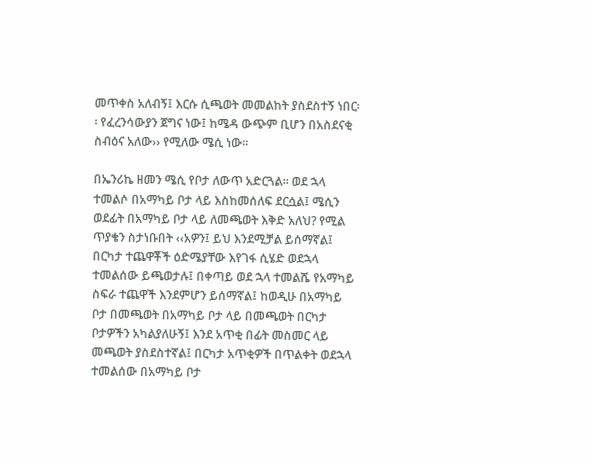መጥቀስ አለብኝ፤ እርሱ ሲጫወት መመልከት ያስደስተኝ ነበር፡፡ የፈረንሳውያን ጀግና ነው፤ ከሜዳ ውጭም ቢሆን በአስደናቂ ስብዕና አለው›› የሚለው ሜሲ ነው፡፡

በኤንሪኬ ዘመን ሜሲ የቦታ ለውጥ አድርጓል፡፡ ወደ ኋላ ተመልሶ በአማካይ ቦታ ላይ እስከመሰለፍ ደርሷል፤ ሜሲን ወደፊት በአማካይ ቦታ ላይ ለመጫወት እቅድ አለህ? የሚል ጥያቄን ስታነቡበት ‹‹አዎን፤ ይህ እንደሚቻል ይሰማኛል፤ በርካታ ተጨዋቾች ዕድሜያቸው እየገፋ ሲሄድ ወደኋላ ተመልሰው ይጫወታሉ፤ በቀጣይ ወደ ኋላ ተመልሼ የአማካይ ስፍራ ተጨዋች እንደምሆን ይሰማኛል፤ ከወዲሁ በአማካይ ቦታ በመጫወት በአማካይ ቦታ ላይ በመጫወት በርካታ ቦታዎችን አካልያለሁኝ፤ እንደ አጥቂ በፊት መስመር ላይ መጫወት ያስደስተኛል፤ በርካታ አጥቂዎች በጥልቀት ወደኋላ ተመልሰው በአማካይ ቦታ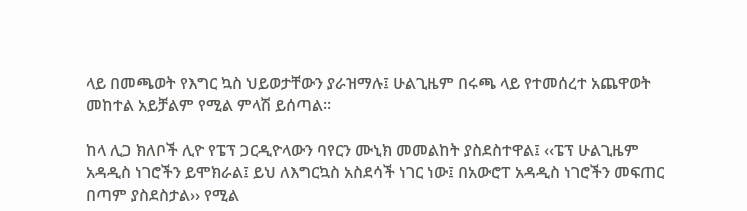ላይ በመጫወት የእግር ኳስ ህይወታቸውን ያራዝማሉ፤ ሁልጊዜም በሩጫ ላይ የተመሰረተ አጨዋወት መከተል አይቻልም የሚል ምላሽ ይሰጣል፡፡

ከላ ሊጋ ክለቦች ሊዮ የፔፕ ጋርዲዮላውን ባየርን ሙኒክ መመልከት ያስደስተዋል፤ ‹‹ፔፕ ሁልጊዜም አዳዲስ ነገሮችን ይሞክራል፤ ይህ ለእግርኳስ አስደሳች ነገር ነው፤ በአውሮፐ አዳዲስ ነገሮችን መፍጠር በጣም ያስደስታል›› የሚል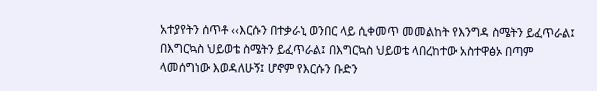አተያየትን ሰጥቶ ‹‹እርሱን በተቃራኒ ወንበር ላይ ሲቀመጥ መመልከት የእንግዳ ስሜትን ይፈጥራል፤ በእግርኳስ ህይወቴ ስሜትን ይፈጥራል፤ በእግርኳስ ህይወቴ ላበረከተው አስተዋፅኦ በጣም ላመሰግነው እወዳለሁኝ፤ ሆኖም የእርሱን ቡድን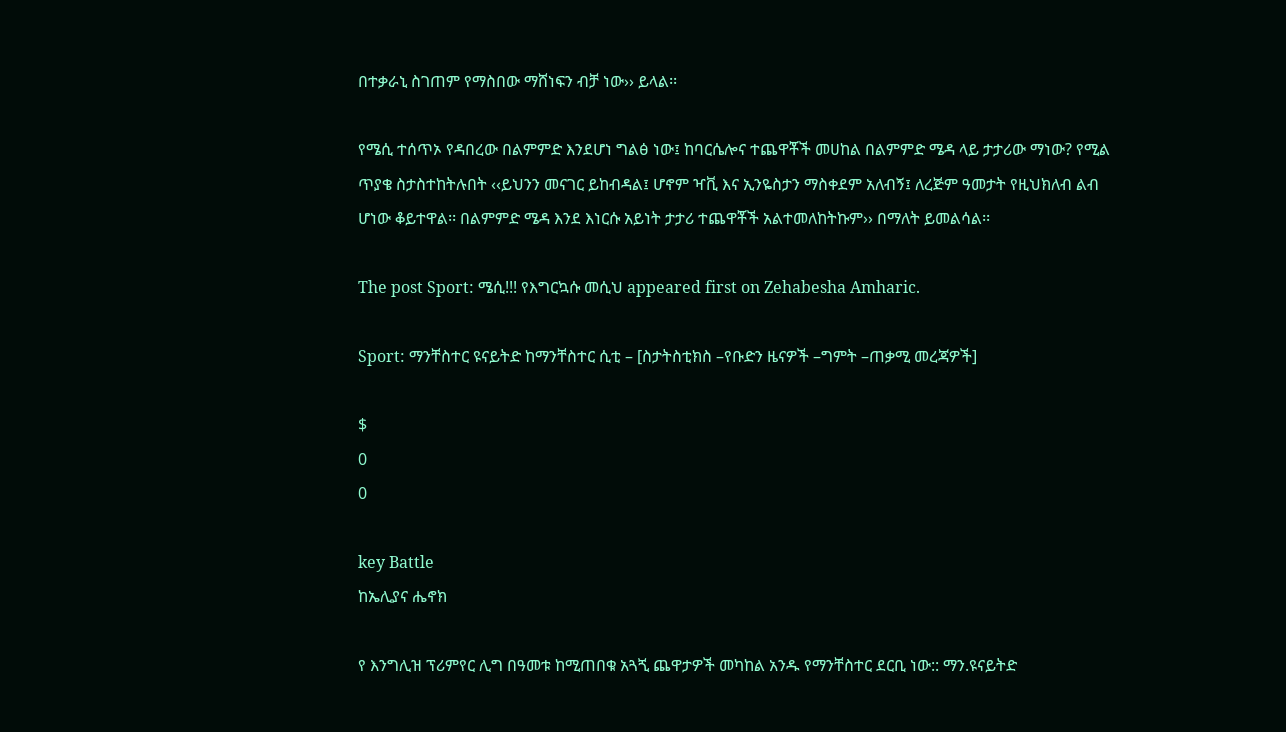በተቃራኒ ስገጠም የማስበው ማሸነፍን ብቻ ነው›› ይላል፡፡

የሜሲ ተሰጥኦ የዳበረው በልምምድ እንደሆነ ግልፅ ነው፤ ከባርሴሎና ተጨዋቾች መሀከል በልምምድ ሜዳ ላይ ታታሪው ማነው? የሚል ጥያቄ ስታስተከትሉበት ‹‹ይህንን መናገር ይከብዳል፤ ሆኖም ዣቪ እና ኢንዬስታን ማስቀደም አለብኝ፤ ለረጅም ዓመታት የዚህክለብ ልብ ሆነው ቆይተዋል፡፡ በልምምድ ሜዳ እንደ እነርሱ አይነት ታታሪ ተጨዋቾች አልተመለከትኩም›› በማለት ይመልሳል፡፡

The post Sport: ሜሲ!!! የእግርኳሱ መሲህ appeared first on Zehabesha Amharic.

Sport: ማንቸስተር ዩናይትድ ከማንቸስተር ሲቲ – [ስታትስቲክስ –የቡድን ዜናዎች –ግምት –ጠቃሚ መረጃዎች]

$
0
0

key Battle
ከኤሊያና ሔኖክ

የ እንግሊዝ ፕሪምየር ሊግ በዓመቱ ከሚጠበቁ አጓጚ ጨዋታዎች መካከል አንዱ የማንቸስተር ደርቢ ነው:: ማን.ዩናይትድ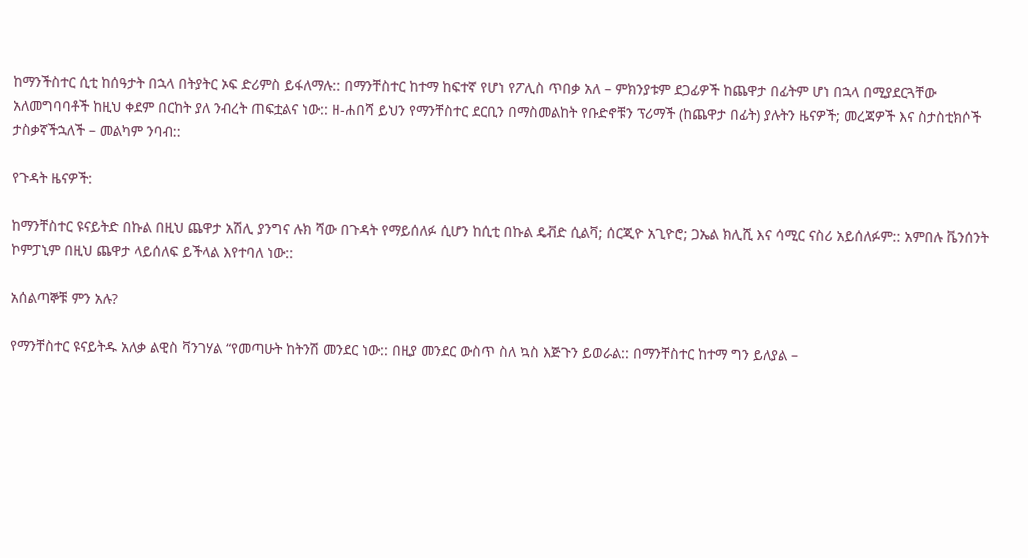ከማንችስተር ሲቲ ከሰዓታት በኋላ በትያትር ኦፍ ድሪምስ ይፋለማሉ:: በማንቸስተር ከተማ ከፍተኛ የሆነ የፖሊስ ጥበቃ አለ – ምክንያቱም ደጋፊዎች ከጨዋታ በፊትም ሆነ በኋላ በሚያደርጓቸው አለመግባባቶች ከዚህ ቀደም በርከት ያለ ንብረት ጠፍቷልና ነው:: ዘ-ሐበሻ ይህን የማንቸስተር ደርቢን በማስመልከት የቡድኖቹን ፕሪማች (ከጨዋታ በፊት) ያሉትን ዜናዎች; መረጃዎች እና ስታስቲክሶች ታስቃኛችኋለች – መልካም ንባብ::

የጉዳት ዜናዎች:

ከማንቸስተር ዩናይትድ በኩል በዚህ ጨዋታ አሽሊ ያንግና ሉክ ሻው በጉዳት የማይሰለፉ ሲሆን ከሲቲ በኩል ዴቭድ ሲልቫ; ሰርጂዮ አጊዮሮ; ጋኤል ክሊሺ እና ሳሚር ናስሪ አይሰለፉም:: አምበሉ ቬንሰንት ኮምፓኒም በዚህ ጨዋታ ላይሰለፍ ይችላል እየተባለ ነው::

አሰልጣኞቹ ምን አሉ?

የማንቸስተር ዩናይትዱ አለቃ ልዊስ ቫንገሃል “የመጣሁት ከትንሽ መንደር ነው:: በዚያ መንደር ውስጥ ስለ ኳስ እጅጉን ይወራል:: በማንቸስተር ከተማ ግን ይለያል –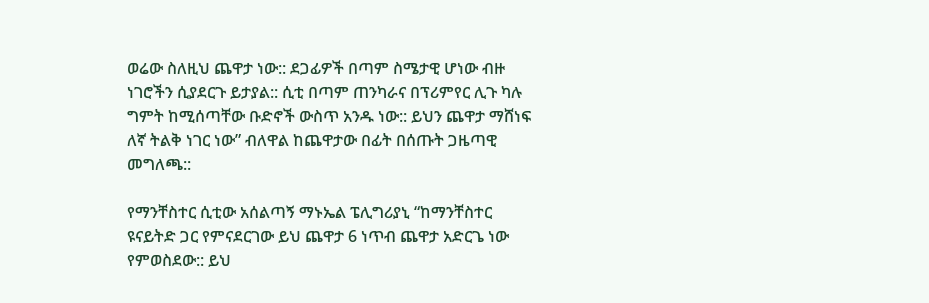ወሬው ስለዚህ ጨዋታ ነው:: ደጋፊዎች በጣም ስሜታዊ ሆነው ብዙ ነገሮችን ሲያደርጉ ይታያል:: ሲቲ በጣም ጠንካራና በፕሪምየር ሊጉ ካሉ ግምት ከሚሰጣቸው ቡድኖች ውስጥ አንዱ ነው:: ይህን ጨዋታ ማሸነፍ ለኛ ትልቅ ነገር ነው” ብለዋል ከጨዋታው በፊት በሰጡት ጋዜጣዊ መግለጫ::

የማንቸስተር ሲቲው አሰልጣኝ ማኑኤል ፔሊግሪያኒ “ከማንቸስተር ዩናይትድ ጋር የምናደርገው ይህ ጨዋታ 6 ነጥብ ጨዋታ አድርጌ ነው የምወስደው:: ይህ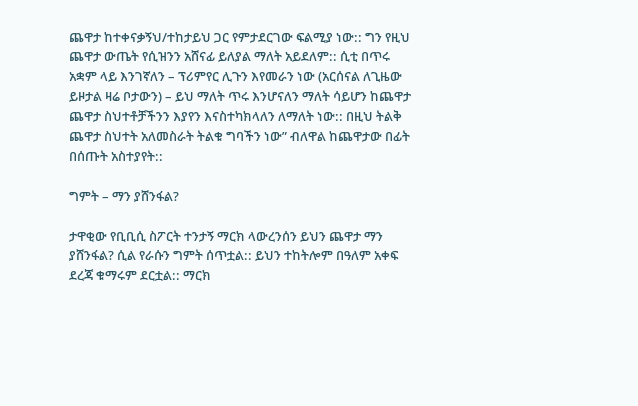ጨዋታ ከተቀናቃኝህ/ተከታይህ ጋር የምታደርገው ፍልሚያ ነው:: ግን የዚህ ጨዋታ ውጤት የሲዝንን አሸናፊ ይለያል ማለት አይደለም:: ሲቲ በጥሩ አቋም ላይ እንገኛለን – ፕሪምየር ሊጉን እየመራን ነው (አርሰናል ለጊዜው ይዞታል ዛሬ ቦታውን) – ይህ ማለት ጥሩ እንሆናለን ማለት ሳይሆን ከጨዋታ ጨዋታ ስህተቶቻችንን እያየን እናስተካክላለን ለማለት ነው:: በዚህ ትልቅ ጨዋታ ስህተት አለመስራት ትልቁ ግባችን ነው” ብለዋል ከጨዋታው በፊት በሰጡት አስተያየት::

ግምት – ማን ያሸንፋል?

ታዋቂው የቢቢሲ ስፖርት ተንታኝ ማርክ ላውረንሰን ይህን ጨዋታ ማን ያሸንፋል? ሲል የራሱን ግምት ሰጥቷል:: ይህን ተከትሎም በዓለም አቀፍ ደረጃ ቁማሩም ደርቷል:: ማርክ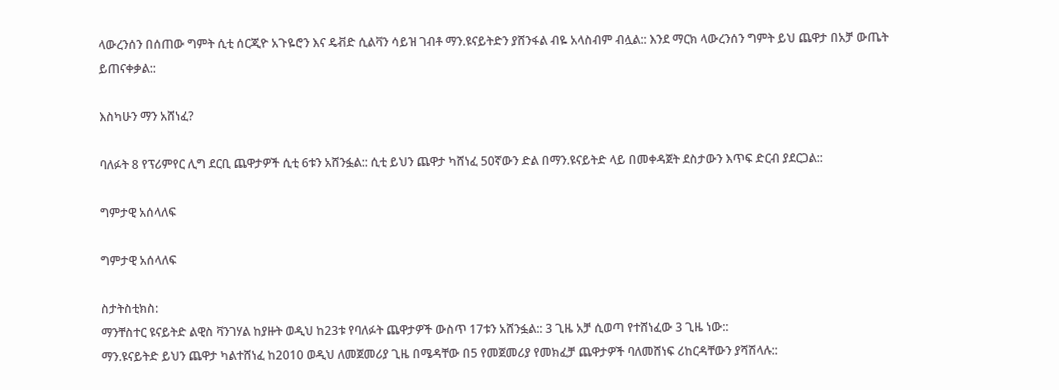ላውረንሰን በሰጠው ግምት ሲቲ ሰርጂዮ አጉዬሮን እና ዴቭድ ሲልቫን ሳይዝ ገብቶ ማን.ዩናይትድን ያሸንፋል ብዬ አላስብም ብሏል:: እንደ ማርክ ላውረንሰን ግምት ይህ ጨዋታ በአቻ ውጤት ይጠናቀቃል::

እስካሁን ማን አሸነፈ?

ባለፉት 8 የፕሪምየር ሊግ ደርቢ ጨዋታዎች ሲቲ 6ቱን አሸንፏል:: ሲቲ ይህን ጨዋታ ካሸነፈ 50ኛውን ድል በማን.ዩናይትድ ላይ በመቀዳጀት ደስታውን እጥፍ ድርብ ያደርጋል::

ግምታዊ አሰላለፍ

ግምታዊ አሰላለፍ

ስታትስቲክስ:
ማንቸስተር ዩናይትድ ልዊስ ቫንገሃል ከያዙት ወዲህ ከ23ቱ የባለፉት ጨዋታዎች ውስጥ 17ቱን አሸንፏል:: 3 ጊዜ አቻ ሲወጣ የተሸነፈው 3 ጊዜ ነው::
ማን.ዩናይትድ ይህን ጨዋታ ካልተሸነፈ ከ2010 ወዲህ ለመጀመሪያ ጊዜ በሜዳቸው በ5 የመጀመሪያ የመክፈቻ ጨዋታዎች ባለመሸነፍ ሪከርዳቸውን ያሻሽላሉ::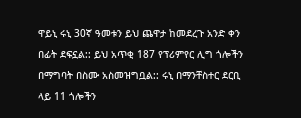ዋይኒ ሩኒ 30ኛ ዓመቱን ይህ ጨዋታ ከመደረጉ አንድ ቀን በፊት ደፍኗል:: ይህ አጥቂ 187 የፕሪምየር ሊግ ጎሎችን በማግባት በስሙ አስመዝግቧል:: ሩኒ በማንቸስተር ደርቢ ላይ 11 ጎሎችን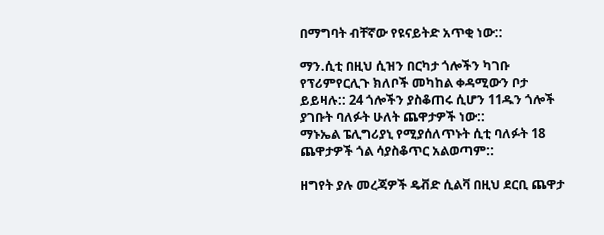በማግባት ብቸኛው የዩናይትድ አጥቂ ነው::

ማን.ሲቲ በዚህ ሲዝን በርካታ ጎሎችን ካገቡ የፕሪምየርሊጉ ክለቦች መካከል ቀዳሚውን ቦታ ይይዛሉ:: 24 ጎሎችን ያስቆጠሩ ሲሆን 11ዱን ጎሎች ያገቡት ባለፉት ሁለት ጨዋታዎች ነው::
ማኑኤል ፔሊግሪያኒ የሚያሰለጥኑት ሲቲ ባለፉት 18 ጨዋታዎች ጎል ሳያስቆጥር አልወጣም::

ዘግየት ያሉ መረጃዎች ዴቭድ ሲልቫ በዚህ ደርቢ ጨዋታ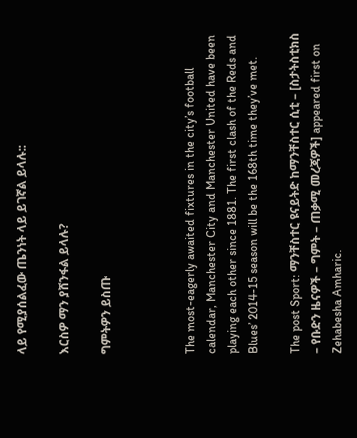ላይ የሚያሰልፈው ጤንነት ላይ ይገኛል ይላሉ::

እርስዎ ማን ያሸንፋል ይላሉ?

ግምትዎን ይስጡ



The most-eagerly awaited fixtures in the city’s football calendar, Manchester City and Manchester United have been playing each other since 1881. The first clash of the Reds and Blues’ 2014-15 season will be the 168th time they’ve met.

The post Sport: ማንቸስተር ዩናይትድ ከማንቸስተር ሲቲ – [ስታትስቲክስ – የቡድን ዜናዎች – ግምት – ጠቃሚ መረጃዎች] appeared first on Zehabesha Amharic.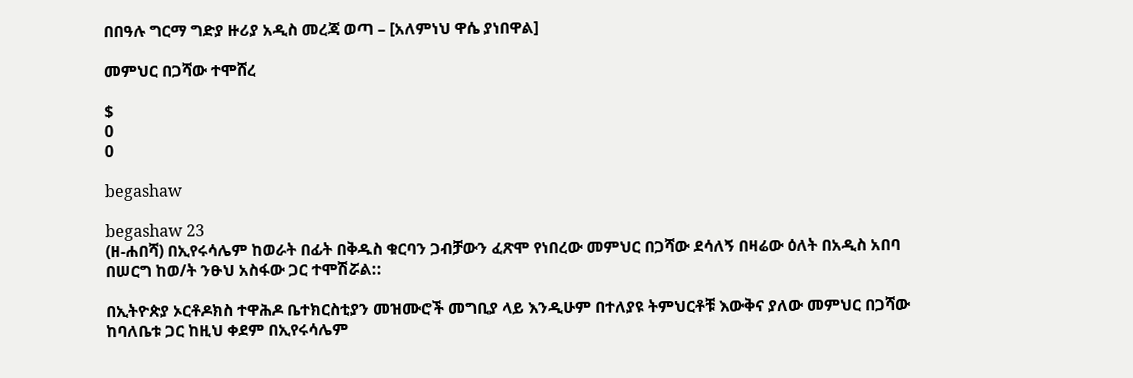በበዓሉ ግርማ ግድያ ዙሪያ አዲስ መረጃ ወጣ – [አለምነህ ዋሴ ያነበዋል]

መምህር በጋሻው ተሞሸረ

$
0
0

begashaw

begashaw 23
(ዘ-ሐበሻ) በኢየሩሳሌም ከወራት በፊት በቅዱስ ቁርባን ጋብቻውን ፈጽሞ የነበረው መምህር በጋሻው ደሳለኝ በዛሬው ዕለት በአዲስ አበባ በሠርግ ከወ/ት ንፁህ አስፋው ጋር ተሞሽሯል::

በኢትዮጵያ ኦርቶዶክስ ተዋሕዶ ቤተክርስቲያን መዝሙሮች መግቢያ ላይ እንዲሁም በተለያዩ ትምህርቶቹ እውቅና ያለው መምህር በጋሻው ከባለቤቱ ጋር ከዚህ ቀደም በኢየሩሳሌም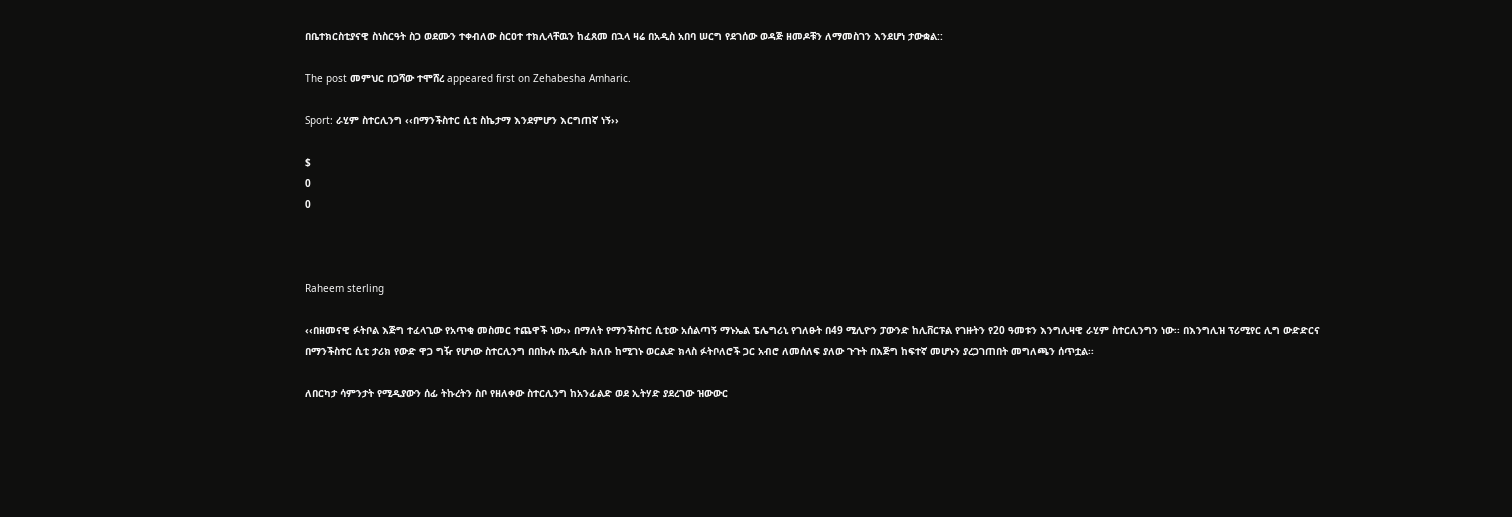በቤተክርስቲያናዊ ስነስርዓት ስጋ ወደሙን ተቀብለው ስርዐተ ተክሊላቸዉን ከፈጸመ በኋላ ዛሬ በአዲስ አበባ ሠርግ የደገሰው ወዳጅ ዘመዶቹን ለማመስገን እንደሆነ ታውቋል::

The post መምህር በጋሻው ተሞሸረ appeared first on Zehabesha Amharic.

Sport: ራሂም ስተርሊንግ ‹‹በማንችስተር ሲቲ ስኬታማ እንደምሆን እርግጠኛ ነኝ››

$
0
0



Raheem sterling

‹‹በዘመናዊ ፉትቦል እጅግ ተፈላጊው የአጥቂ መስመር ተጨዋች ነው›› በማለት የማንችስተር ሲቲው አሰልጣኝ ማኑኤል ፔሌግሪኒ የገለፁት በ49 ሚሊዮን ፓውንድ ከሊቨርፑል የገዙትን የ20 ዓመቱን እንግሊዛዊ ራሂም ስተርሊንግን ነው፡፡ በእንግሊዝ ፕሪሚየር ሊግ ውድድርና በማንችስተር ሲቲ ታሪክ የውድ ዋጋ ግዥ የሆነው ስተርሊንግ በበኩሉ በአዲሱ ክለቡ ከሚገኑ ወርልድ ክላስ ፉትቦለሮች ጋር አብሮ ለመሰለፍ ያለው ጉጉት በእጅግ ከፍተኛ መሆኑን ያረጋገጠበት መግለጫን ሰጥቷል፡፡

ለበርካታ ሳምንታት የሚዲያውን ሰፊ ትኩረትን ስቦ የዘለቀው ስተርሊንግ ከአንፊልድ ወደ ኢትሃድ ያደረገው ዝውውር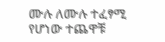ሙሉ ለሙሉ ተፈፃሚ የሆነው ተጨዋቹ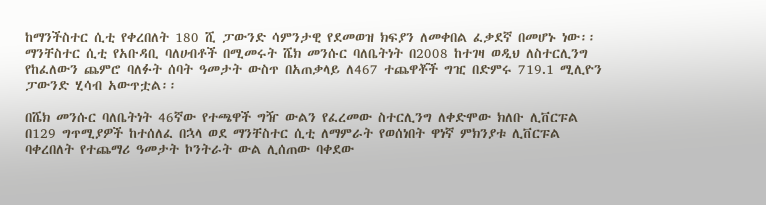ከማንችስተር ሲቲ የቀረበለት 180 ሺ ፓውንድ ሳምንታዊ የደመወዝ ክፍያን ለመቀበል ፈቃደኛ በመሆኑ ነው፡፡ ማንቸስተር ሲቲ የአቡዳቢ ባለሀብቶች በሚመሩት ሼክ መንሱር ባለቤትነት በ2008 ከተገዛ ወዲህ ለስተርሊንግ የከፈለውን ጨምሮ ባለፉት ሰባት ዓመታት ውስጥ በአጠቃላይ ለ467 ተጨዋቾች ግዢ በድምሩ 719.1 ሚሊዮን ፓውንድ ሂሳብ አውጥቷል፡፡

በሼክ መንሱር ባለቤትነት 46ኛው የተጫዋች ግዥ ውልን የፈረመው ስተርሊንግ ለቀድሞው ክለቡ ሊቨርፑል በ129 ግጥሚያዎች ከተሰለፈ በኋላ ወደ ማንቸስተር ሲቲ ለማምራት የወሰነበት ዋነኛ ምክንያቱ ሊቨርፑል ባቀረበለት የተጨማሪ ዓመታት ኮንትራት ውል ሊሰጠው ባቀደው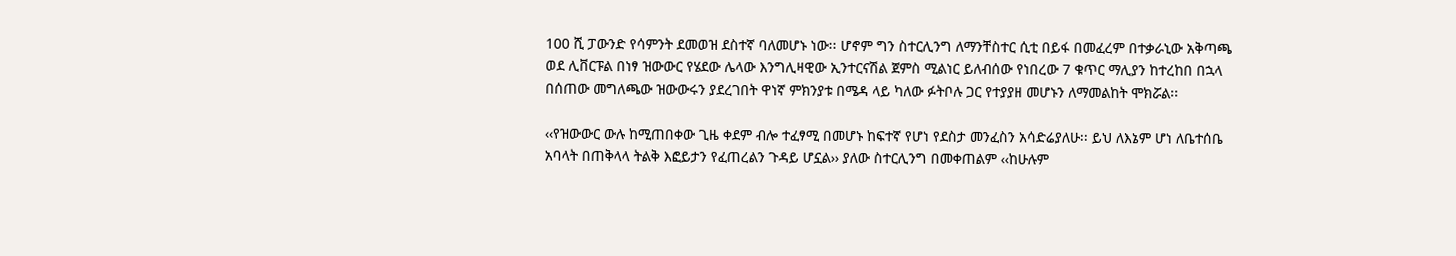100 ሺ ፓውንድ የሳምንት ደመወዝ ደስተኛ ባለመሆኑ ነው፡፡ ሆኖም ግን ስተርሊንግ ለማንቸስተር ሲቲ በይፋ በመፈረም በተቃራኒው አቅጣጫ ወደ ሊቨርፑል በነፃ ዝውውር የሄደው ሌላው እንግሊዛዊው ኢንተርናሽል ጀምስ ሚልነር ይለብሰው የነበረው 7 ቁጥር ማሊያን ከተረከበ በኋላ በሰጠው መግለጫው ዝውውሩን ያደረገበት ዋነኛ ምክንያቱ በሜዳ ላይ ካለው ፉትቦሉ ጋር የተያያዘ መሆኑን ለማመልከት ሞክሯል፡፡

‹‹የዝውውር ውሉ ከሚጠበቀው ጊዜ ቀደም ብሎ ተፈፃሚ በመሆኑ ከፍተኛ የሆነ የደስታ መንፈስን አሳድሬያለሁ፡፡ ይህ ለእኔም ሆነ ለቤተሰቤ አባላት በጠቅላላ ትልቅ እፎይታን የፈጠረልን ጉዳይ ሆኗል›› ያለው ስተርሊንግ በመቀጠልም ‹‹ከሁሉም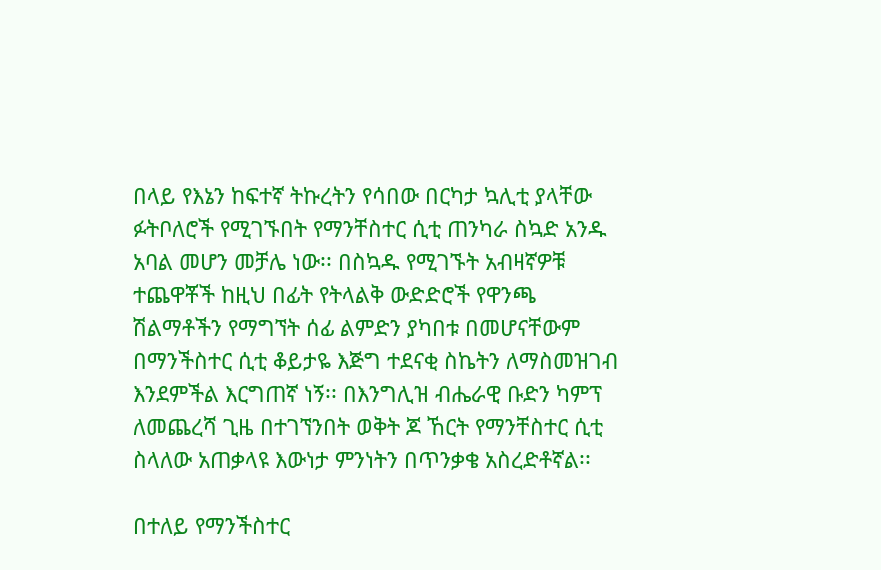በላይ የእኔን ከፍተኛ ትኩረትን የሳበው በርካታ ኳሊቲ ያላቸው ፉትቦለሮች የሚገኙበት የማንቸስተር ሲቲ ጠንካራ ስኳድ አንዱ አባል መሆን መቻሌ ነው፡፡ በስኳዱ የሚገኙት አብዛኛዎቹ ተጨዋቾች ከዚህ በፊት የትላልቅ ውድድሮች የዋንጫ ሽልማቶችን የማግኘት ሰፊ ልምድን ያካበቱ በመሆናቸውም በማንችስተር ሲቲ ቆይታዬ እጅግ ተደናቂ ስኬትን ለማስመዝገብ እንደምችል እርግጠኛ ነኝ፡፡ በእንግሊዝ ብሔራዊ ቡድን ካምፕ ለመጨረሻ ጊዜ በተገኘንበት ወቅት ጆ ኸርት የማንቸስተር ሲቲ ስላለው አጠቃላዩ እውነታ ምንነትን በጥንቃቄ አስረድቶኛል፡፡

በተለይ የማንችስተር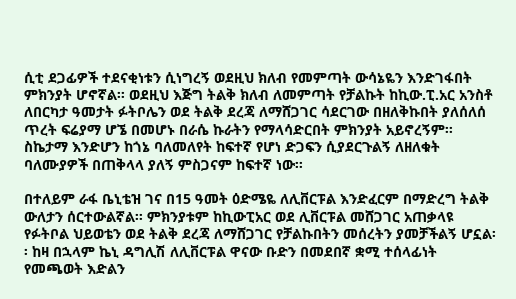ሲቲ ደጋፊዎች ተደናቂነቱን ሲነግረኝ ወደዚህ ክለብ የመምጣት ውሳኔዬን እንድገፋበት ምክንያት ሆኖኛል፡፡ ወደዚህ እጅግ ትልቅ ክለብ ለመምጣት የቻልኩት ከኪው.ፒ.አር አንስቶ ለበርካታ ዓመታት ፉትቦሌን ወደ ትልቅ ደረጃ ለማሸጋገር ሳደርገው በዘለቅኩበት ያለሰለሰ ጥረት ፍሬያማ ሆኜ በመሆኑ በራሴ ኩራትን የማላሳድርበት ምክንያት አይኖረኝም፡፡ ስኬታማ እንድሆን ከጎኔ ባለመለየት ከፍተኛ የሆነ ድጋፍን ሲያደርጉልኝ ለዘለቁት ባለሙያዎች በጠቅላላ ያለኝ ምስጋናም ከፍተኛ ነው፡፡

በተለይም ራፋ ቤኒቴዝ ገና በ15 ዓመት ዕድሜዬ ለሊቨርፑል እንድፈርም በማድረግ ትልቅ ውለታን ሰርተውልኛል፡፡ ምክንያቱም ከኪውፒአር ወደ ሊቨርፑል መሸጋገር አጠቃላዩ የፉትቦል ህይወቴን ወደ ትልቅ ደረጃ ለማሸጋገር የቻልኩበትን መሰረትን ያመቻችልኝ ሆኗል፡፡ ከዛ በኋላም ኬኒ ዳግሊሽ ለሊቨርፑል ዋናው ቡድን በመደበኛ ቋሚ ተሰላፊነት የመጫወት እድልን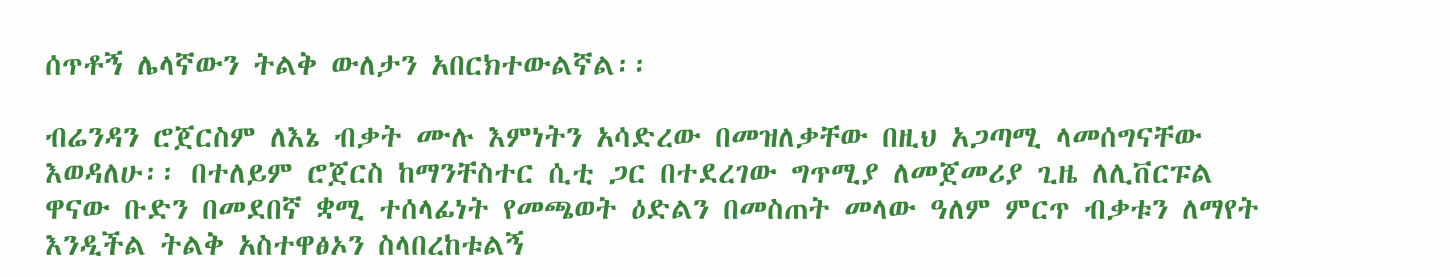ሰጥቶኝ ሌላኛውን ትልቅ ውለታን አበርክተውልኛል፡፡

ብሬንዳን ሮጀርስም ለእኔ ብቃት ሙሉ እምነትን አሳድረው በመዝለቃቸው በዚህ አጋጣሚ ላመሰግናቸው እወዳለሁ፡፡ በተለይም ሮጀርስ ከማንቸስተር ሲቲ ጋር በተደረገው ግጥሚያ ለመጀመሪያ ጊዜ ለሊቨርፑል ዋናው ቡድን በመደበኛ ቋሚ ተሰላፊነት የመጫወት ዕድልን በመስጠት መላው ዓለም ምርጥ ብቃቱን ለማየት እንዲችል ትልቅ አስተዋፅኦን ስላበረከቱልኝ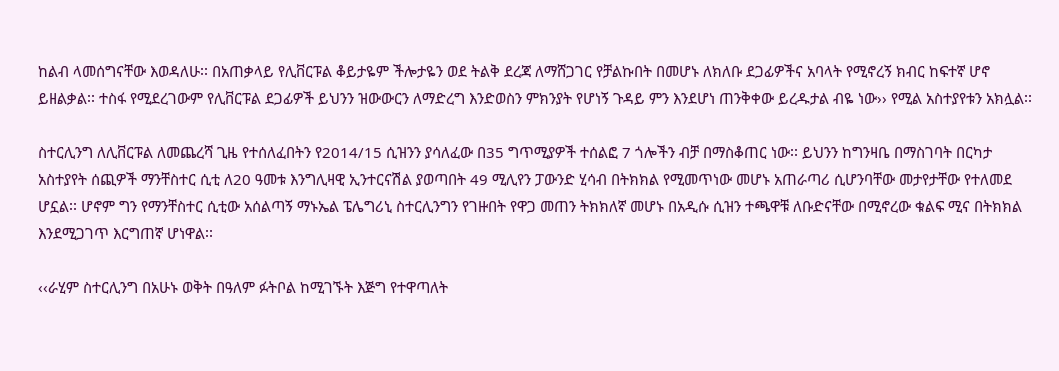ከልብ ላመሰግናቸው እወዳለሁ፡፡ በአጠቃላይ የሊቨርፑል ቆይታዬም ችሎታዬን ወደ ትልቅ ደረጃ ለማሸጋገር የቻልኩበት በመሆኑ ለክለቡ ደጋፊዎችና አባላት የሚኖረኝ ክብር ከፍተኛ ሆኖ ይዘልቃል፡፡ ተስፋ የሚደረገውም የሊቨርፑል ደጋፊዎች ይህንን ዝውውርን ለማድረግ እንድወስን ምክንያት የሆነኝ ጉዳይ ምን እንደሆነ ጠንቅቀው ይረዱታል ብዬ ነው›› የሚል አስተያየቱን አክሏል፡፡

ስተርሊንግ ለሊቨርፑል ለመጨረሻ ጊዜ የተሰለፈበትን የ2014/15 ሲዝንን ያሳለፈው በ35 ግጥሚያዎች ተሰልፎ 7 ጎሎችን ብቻ በማስቆጠር ነው፡፡ ይህንን ከግንዛቤ በማስገባት በርካታ አስተያየት ሰጪዎች ማንቸስተር ሲቲ ለ20 ዓመቱ እንግሊዛዊ ኢንተርናሽል ያወጣበት 49 ሚሊየን ፓውንድ ሂሳብ በትክክል የሚመጥነው መሆኑ አጠራጣሪ ሲሆንባቸው መታየታቸው የተለመደ ሆኗል፡፡ ሆኖም ግን የማንቸስተር ሲቲው አሰልጣኝ ማኑኤል ፔሌግሪኒ ስተርሊንግን የገዙበት የዋጋ መጠን ትክክለኛ መሆኑ በአዲሱ ሲዝን ተጫዋቹ ለቡድናቸው በሚኖረው ቁልፍ ሚና በትክክል እንደሚጋገጥ እርግጠኛ ሆነዋል፡፡

‹‹ራሂም ስተርሊንግ በአሁኑ ወቅት በዓለም ፉትቦል ከሚገኙት እጅግ የተዋጣለት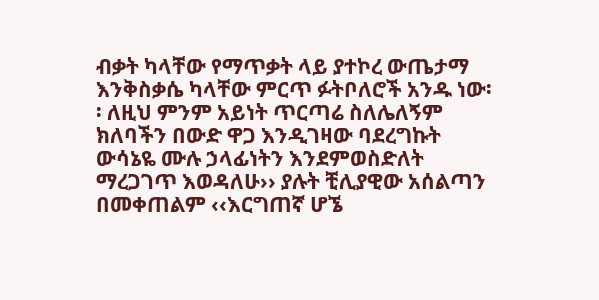ብቃት ካላቸው የማጥቃት ላይ ያተኮረ ውጤታማ እንቅስቃሴ ካላቸው ምርጥ ፉትቦለሮች አንዱ ነው፡፡ ለዚህ ምንም አይነት ጥርጣሬ ስለሌለኝም ክለባችን በውድ ዋጋ እንዲገዛው ባደረግኩት ውሳኔዬ ሙሉ ኃላፊነትን እንደምወስድለት ማረጋገጥ እወዳለሁ›› ያሉት ቺሊያዊው አሰልጣን በመቀጠልም ‹‹እርግጠኛ ሆኜ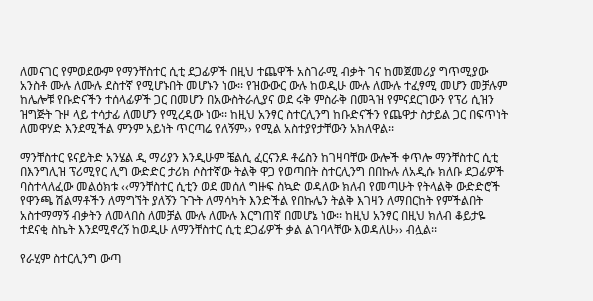ለመናገር የምወደውም የማንቸስተር ሲቲ ደጋፊዎች በዚህ ተጨዋች አስገራሚ ብቃት ገና ከመጀመሪያ ግጥሚያው አንስቶ ሙሉ ለሙሉ ደስተኛ የሚሆኑበት መሆኑን ነው፡፡ የዝውውር ውሉ ከወዲሁ ሙሉ ለሙሉ ተፈፃሚ መሆን መቻሉም ከሌሎቹ የቡድናችን ተሰላፊዎች ጋር በመሆን በአውስትራሊያና ወደ ሩቅ ምስራቅ በመጓዝ የምናደርገውን የፕሪ ሲዝን ዝግጅት ጉዞ ላይ ተሳታፊ ለመሆን የሚረዳው ነው፡፡ ከዚህ አንፃር ስተርሊንግ ከቡድናችን የጨዋታ ስታይል ጋር በፍጥነት ለመዋሃድ እንደሚችል ምንም አይነት ጥርጣሬ የለኝም›› የሚል አስተያየታቸውን አክለዋል፡፡

ማንቸስተር ዩናይትድ አንሄል ዲ ማሪያን እንዲሁም ቼልሲ ፈርናንዶ ቶሬስን ከገዛባቸው ውሎች ቀጥሎ ማንቸስተር ሲቲ በእንግሊዝ ፕሪሚየር ሊግ ውድድር ታሪክ ሶስተኛው ትልቅ ዋጋ የወጣበት ስተርሊንግ በበኩሉ ለአዲሱ ክለቡ ደጋፊዎች ባስተላለፈው መልዕክቱ ‹‹ማንቸስተር ሲቲን ወደ መሰለ ግዙፍ ስኳድ ወዳለው ክለብ የመጣሁት የትላልቅ ውድድሮች የዋንጫ ሽልማቶችን ለማግኘት ያለኝን ጉጉት ለማሳካት እንድችል የበኩሌን ትልቅ እገዛን ለማበርከት የምችልበት አስተማማኝ ብቃትን ለመላበስ ለመቻል ሙሉ ለሙሉ እርግጠኛ በመሆኔ ነው፡፡ ከዚህ አንፃር በዚህ ክለብ ቆይታዬ ተደናቂ ስኬት እንደሚኖረኝ ከወዲሁ ለማንቸስተር ሲቲ ደጋፊዎች ቃል ልገባላቸው እወዳለሁ›› ብሏል፡፡

የራሂም ስተርሊንግ ውጣ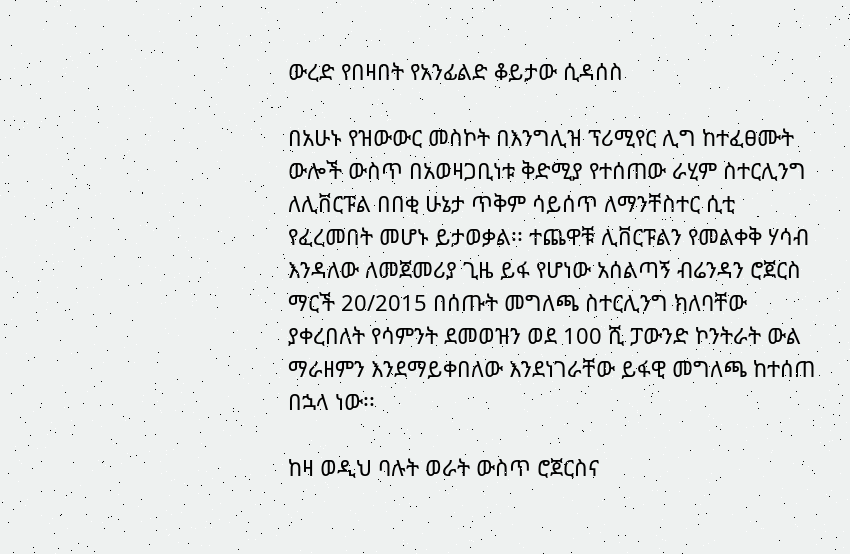ውረድ የበዛበት የአንፊልድ ቆይታው ሲዳሰስ

በአሁኑ የዝውውር መስኮት በእንግሊዝ ፕሪሚየር ሊግ ከተፈፀሙት ውሎች ውስጥ በአወዛጋቢነቱ ቅድሚያ የተሰጠው ራሂም ስተርሊንግ ለሊቨርፑል በበቂ ሁኔታ ጥቅም ሳይሰጥ ለማንቸስተር ሲቲ የፈረመበት መሆኑ ይታወቃል፡፡ ተጨዋቹ ሊቨርፑልን የመልቀቅ ሃሳብ እንዳለው ለመጀመሪያ ጊዜ ይፋ የሆነው አሰልጣኝ ብሬንዳን ሮጀርስ ማርች 20/2015 በሰጡት መግለጫ ስተርሊንግ ክለባቸው ያቀረበለት የሳምንት ደመወዝን ወደ 100 ሺ ፓውንድ ኮንትራት ውል ማራዘምን እንደማይቀበለው እንደነገራቸው ይፋዊ መግለጫ ከተሰጠ በኋላ ነው፡፡

ከዛ ወዲህ ባሉት ወራት ውስጥ ሮጀርስና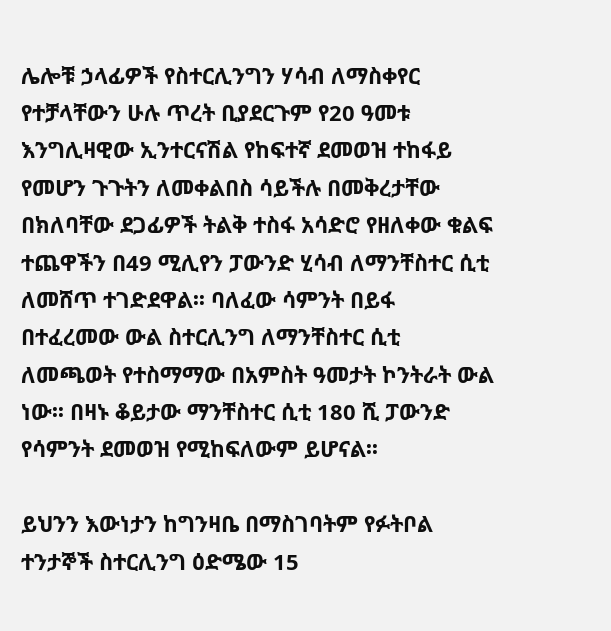ሌሎቹ ኃላፊዎች የስተርሊንግን ሃሳብ ለማስቀየር የተቻላቸውን ሁሉ ጥረት ቢያደርጉም የ20 ዓመቱ እንግሊዛዊው ኢንተርናሽል የከፍተኛ ደመወዝ ተከፋይ የመሆን ጉጉትን ለመቀልበስ ሳይችሉ በመቅረታቸው በክለባቸው ደጋፊዎች ትልቅ ተስፋ አሳድሮ የዘለቀው ቁልፍ ተጨዋችን በ49 ሚሊየን ፓውንድ ሂሳብ ለማንቸስተር ሲቲ ለመሸጥ ተገድደዋል፡፡ ባለፈው ሳምንት በይፋ በተፈረመው ውል ስተርሊንግ ለማንቸስተር ሲቲ ለመጫወት የተስማማው በአምስት ዓመታት ኮንትራት ውል ነው፡፡ በዛኑ ቆይታው ማንቸስተር ሲቲ 180 ሺ ፓውንድ የሳምንት ደመወዝ የሚከፍለውም ይሆናል፡፡

ይህንን እውነታን ከግንዛቤ በማስገባትም የፉትቦል ተንታኞች ስተርሊንግ ዕድሜው 15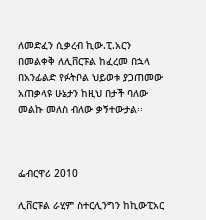ለመድፈን ሲቃረብ ኪው.ፒ.አርን በመልቀቅ ለሊቨርፑል ከፈረመ በኋላ በአንፊልድ የፉትቦል ህይወቱ ያጋጠመው አጠቃላዩ ሁኔታን ከዚህ በታች ባለው መልኩ መለስ ብለው ቃኝተውታል፡፡



ፌብርዋሪ 2010

ሊቨርፑል ራሂም ስተርሊንግን ከኪውፒአር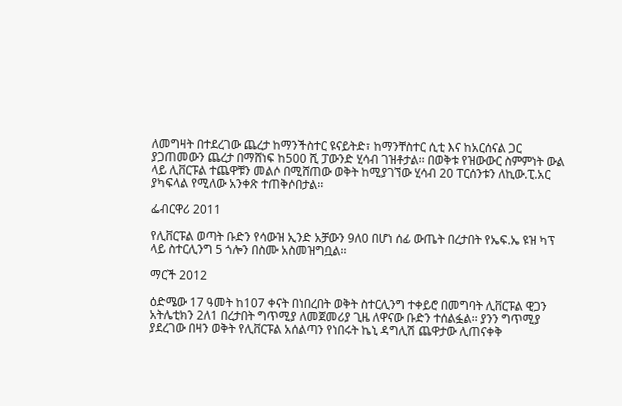ለመግዛት በተደረገው ጨረታ ከማንችስተር ዩናይትድ፣ ከማንቸስተር ሲቲ እና ከአርሰናል ጋር ያጋጠመውን ጨረታ በማሸነፍ ከ500 ሺ ፓውንድ ሂሳብ ገዝቶታል፡፡ በወቅቱ የዝውውር ስምምነት ውል ላይ ሊቨርፑል ተጨዋቹን መልሶ በሚሸጠው ወቅት ከሚያገኘው ሂሳብ 20 ፐርሰንቱን ለኪው.ፒ.አር ያካፍላል የሚለው አንቀጽ ተጠቅሶበታል፡፡

ፌብርዋሪ 2011

የሊቨርፑል ወጣት ቡድን የሳውዝ ኢንድ አቻውን 9ለ0 በሆነ ሰፊ ውጤት በረታበት የኤፍ.ኤ ዩዝ ካፕ ላይ ስተርሊንግ 5 ጎሎን በስሙ አስመዝግቧል፡፡

ማርች 2012

ዕድሜው 17 ዓመት ከ107 ቀናት በነበረበት ወቅት ስተርሊንግ ተቀይሮ በመግባት ሊቨርፑል ዊጋን አትሌቲክን 2ለ1 በረታበት ግጥሚያ ለመጀመሪያ ጊዜ ለዋናው ቡድን ተሰልፏል፡፡ ያንን ግጥሚያ ያደረገው በዛን ወቅት የሊቨርፑል አሰልጣን የነበሩት ኬኒ ዳግሊሽ ጨዋታው ሊጠናቀቅ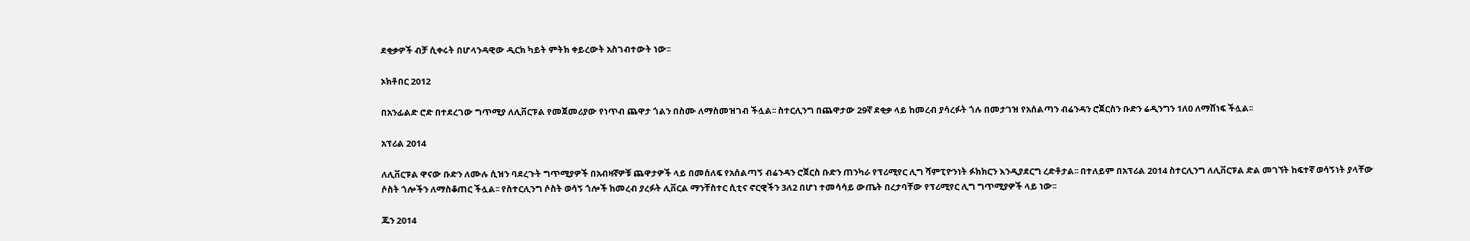ደቂቃዎች ብቻ ሲቀሩት በሆላንዳዊው ዲርክ ካይት ምትክ ቀይረውት አስገብተውት ነው፡፡

ኦክቶበር 2012

በአንፊልድ ሮድ በተደረገው ግጥሚያ ለሊቨርፑል የመጀመሪያው የነጥብ ጨዋታ ጎልን በስሙ ለማስመዝገብ ችሏል፡፡ ስተርሊንግ በጨዋታው 29ኛ ደቂቃ ላይ ከመረብ ያሳረፉት ጎሉ በመታገዝ የአሰልጣን ብሬንዳን ሮጀርስን ቡድን ሬዲንግን 1ለ0 ለማሸነፍ ችሏል፡፡

አፕሪል 2014

ለሊቨርፑል ዋናው ቡድን ለሙሉ ሲዝን ባደረጉት ግጥሚያዎች በአብዛኛዎቹ ጨዋታዎች ላይ በመሰለፍ የአሰልጣኝ ብሬንዳን ሮጀርስ ቡድን ጠንካራ የፕሪሚየር ሊግ ሻምፒዮንነት ፉክክርን እንዲያደርግ ረድቶታል፡፡ በተለይም በአፕሪል 2014 ስተርሊንግ ለሊቨርፑል ድል መገኘት ከፍተኛ ወሳኝነት ያላቸው ሶስት ጎሎችን ለማስቆጠር ችሏል፡፡ የስተርሊንግ ሶስት ወሳኝ ጎሎች ከመረብ ያረፉት ሊቨርል ማንቸስተር ሲቲና ኖርዊችን 3ለ2 በሆነ ተመሳሳይ ውጤት በረታባቸው የፕሪሚየር ሊግ ግጥሚያዎች ላይ ነው፡፡

ጁን 2014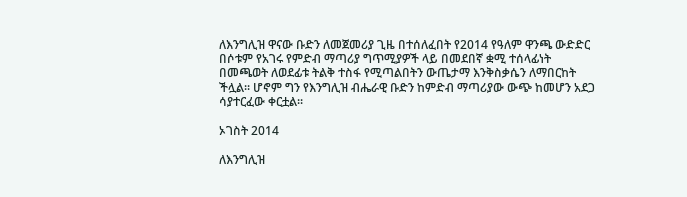ለእንግሊዝ ዋናው ቡድን ለመጀመሪያ ጊዜ በተሰለፈበት የ2014 የዓለም ዋንጫ ውድድር በሶቱም የአገሩ የምድብ ማጣሪያ ግጥሚያዎች ላይ በመደበኛ ቋሚ ተሰላፊነት በመጫወት ለወደፊቱ ትልቅ ተስፋ የሚጣልበትን ውጤታማ እንቅስቃሴን ለማበርከት ችሏል፡፡ ሆኖም ግን የእንግሊዝ ብሔራዊ ቡድን ከምድብ ማጣሪያው ውጭ ከመሆን አደጋ ሳያተርፈው ቀርቷል፡፡

ኦገስት 2014

ለእንግሊዝ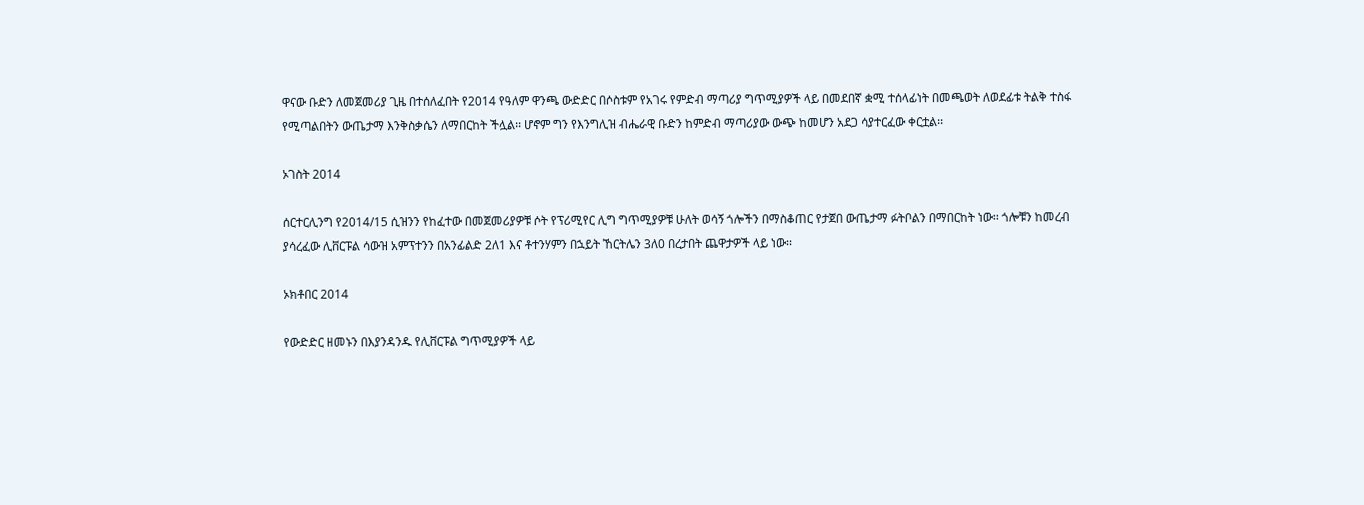ዋናው ቡድን ለመጀመሪያ ጊዜ በተሰለፈበት የ2014 የዓለም ዋንጫ ውድድር በሶስቱም የአገሩ የምድብ ማጣሪያ ግጥሚያዎች ላይ በመደበኛ ቋሚ ተሰላፊነት በመጫወት ለወደፊቱ ትልቅ ተስፋ የሚጣልበትን ውጤታማ እንቅስቃሴን ለማበርከት ችሏል፡፡ ሆኖም ግን የእንግሊዝ ብሔራዊ ቡድን ከምድብ ማጣሪያው ውጭ ከመሆን አደጋ ሳያተርፈው ቀርቷል፡፡

ኦገስት 2014

ሰርተርሊንግ የ2014/15 ሲዝንን የከፈተው በመጀመሪያዎቹ ሶት የፕሪሚየር ሊግ ግጥሚያዎቹ ሁለት ወሳኝ ጎሎችን በማስቆጠር የታጀበ ውጤታማ ፉትቦልን በማበርከት ነው፡፡ ጎሎቹን ከመረብ ያሳረፈው ሊቨርፑል ሳውዝ አምፕተንን በአንፊልድ 2ለ1 እና ቶተንሃምን በኋይት ኸርትሌን 3ለ0 በረታበት ጨዋታዎች ላይ ነው፡፡

ኦክቶበር 2014

የውድድር ዘመኑን በእያንዳንዱ የሊቨርፑል ግጥሚያዎች ላይ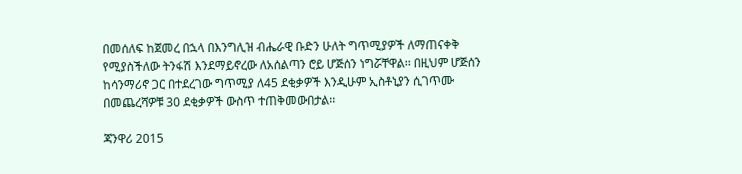በመሰለፍ ከጀመረ በኋላ በእንግሊዝ ብሔራዊ ቡድን ሁለት ግጥሚያዎች ለማጠናቀቅ የሚያስችለው ትንፋሽ እንደማይኖረው ለአሰልጣን ሮይ ሆጅሰን ነግሯቸዋል፡፡ በዚህም ሆጅሰን ከሳንማሪኖ ጋር በተደረገው ግጥሚያ ለ45 ደቂቃዎች እንዲሁም ኢስቶኒያን ሲገጥሙ በመጨረሻዎቹ 30 ደቂቃዎች ውስጥ ተጠቅመውበታል፡፡

ጃንዋሪ 2015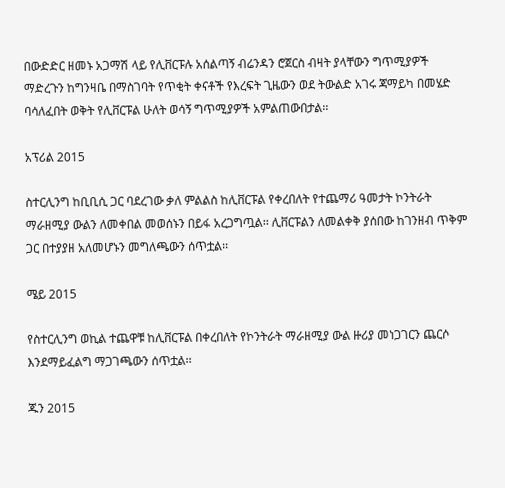በውድድር ዘመኑ አጋማሽ ላይ የሊቨርፑሉ አሰልጣኝ ብሬንዳን ሮጀርስ ብዛት ያላቸውን ግጥሚያዎች ማድረጉን ከግንዛቤ በማስገባት የጥቂት ቀናቶች የእረፍት ጊዜውን ወደ ትውልድ አገሩ ጃማይካ በመሄድ ባሳለፈበት ወቅት የሊቨርፑል ሁለት ወሳኝ ግጥሚያዎች አምልጠውበታል፡፡

አፕሪል 2015

ስተርሊንግ ከቢቢሲ ጋር ባደረገው ቃለ ምልልስ ከሊቨርፑል የቀረበለት የተጨማሪ ዓመታት ኮንትራት ማራዘሚያ ውልን ለመቀበል መወሰኑን በይፋ አረጋግጧል፡፡ ሊቨርፑልን ለመልቀቅ ያሰበው ከገንዘብ ጥቅም ጋር በተያያዘ አለመሆኑን መግለጫውን ሰጥቷል፡፡

ሜይ 2015

የስተርሊንግ ወኪል ተጨዋቹ ከሊቨርፑል በቀረበለት የኮንትራት ማራዘሚያ ውል ዙሪያ መነጋገርን ጨርሶ እንደማይፈልግ ማጋገጫውን ሰጥቷል፡፡

ጁን 2015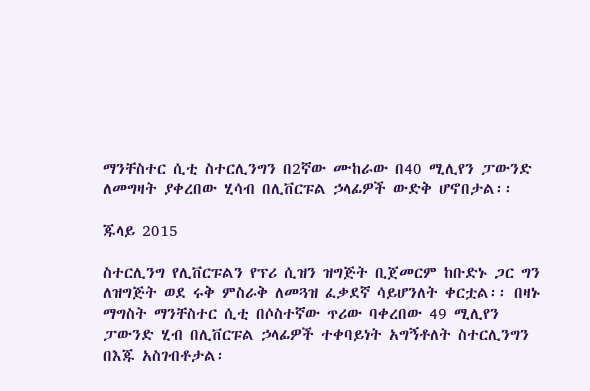ማንቸስተር ሲቲ ስተርሊንግን በ2ኛው ሙከራው በ40 ሚሊየን ፓውንድ ለመግዛት ያቀረበው ሂሳብ በሊቨርፑል ኃላፊዎች ውድቅ ሆኖበታል፡፡

ጁላይ 2015

ስተርሊንግ የሊቨርፑልን የፕሪ ሲዝን ዝግጅት ቢጀመርም ከቡድኑ ጋር ግን ለዝግጅት ወደ ሩቅ ምስራቅ ለመጓዝ ፈቃደኛ ሳይሆንለት ቀርቷል፡፡ በዛኑ ማግስት ማንቸስተር ሲቲ በሶስተኛው ጥሪው ባቀረበው 49 ሚሊየን ፓውንድ ሂብ በሊቨርፑል ኃላፊዎች ተቀባይነት አግኝቶለት ስተርሊንግን በእጁ አስገብቶታል፡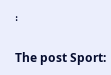፡

The post Sport: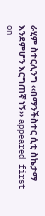ራሂም ስተርሊንግ ‹‹በማንችስተር ሲቲ ስኬታማ እንደምሆን እርግጠኛ ነኝ›› appeared first on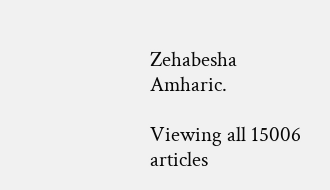Zehabesha Amharic.

Viewing all 15006 articles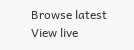Browse latest View live